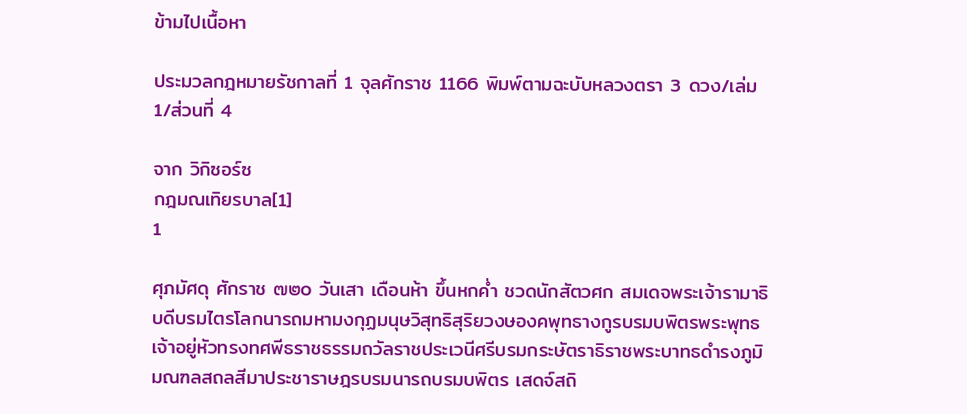ข้ามไปเนื้อหา

ประมวลกฎหมายรัชกาลที่ 1 จุลศักราช 1166 พิมพ์ตามฉะบับหลวงตรา 3 ดวง/เล่ม 1/ส่วนที่ 4

จาก วิกิซอร์ซ
กฎมณเทิยรบาล[1]
1

ศุภมัศดุ ศักราช ๗๒๐ วันเสา เดือนห้า ขึ้นหกค่ำ ชวดนักสัตวศก สมเดจพระเจ้ารามาธิบดีบรมไตรโลกนารถมหามงกุฏมนุษวิสุทธิสุริยวงษองคพุทธางกูรบรมบพิตรพระพุทธเจ้าอยู่หัวทรงทศพีธราชธรรมถวัลราชประเวนีศรีบรมกระษัตราธิราชพระบาทธดำรงภูมิมณฑลสถลสีมาประชาราษฎรบรมนารถบรมบพิตร เสดจ์สถิ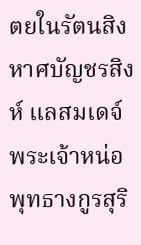ตยในรัตนสิงหาศบัญชรสิงห์ แลสมเดจ์พระเจ้าหน่อพุทธางกูรสุริ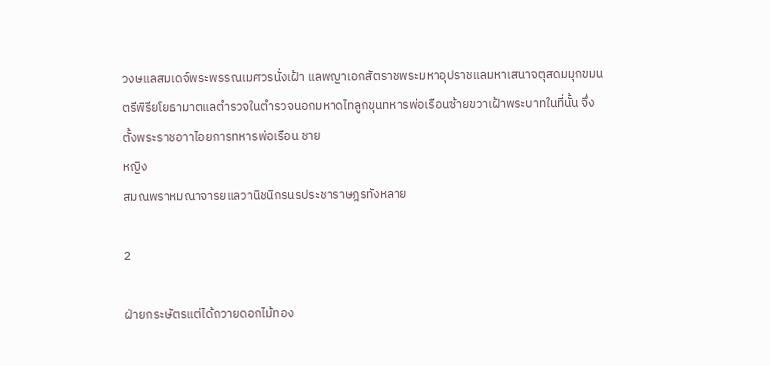วงษแลสมเดจ์พระพรรณเมศวรนั่งเฝ้า แลพญาเอกสัตราชพระมหาอุปราชแลมหาเสนาจตุสดมมุกขมนตรีพิรียโยธามาตแลตำรวจในตำรวจนอกมหาดไทลูกขุนทหารพ่อเรือนซ้ายขวาเฝ้าพระบาทในที่นั้น จึ่งตั้งพระราชอาาไอยการทหารพ่อเรือน ชาย
หญิง
สมณพราหมณาจารยแลวานิชนิกรนรประชาราษฎรทังหลาย

2

ฝ่ายกระษัตรแต่ได้ถวายดอกไม้ทอง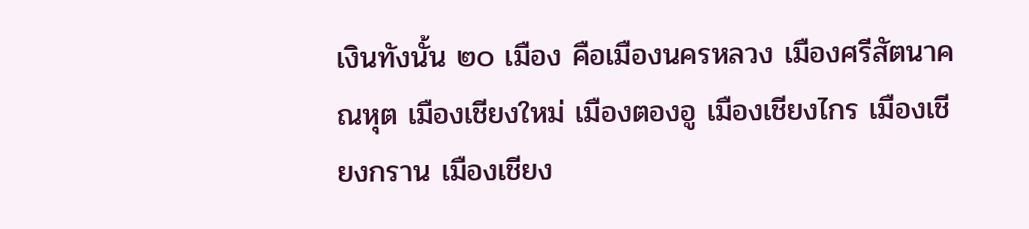เงินทังนั้น ๒๐ เมือง คือเมืองนครหลวง เมืองศรีสัตนาคณหุต เมืองเชียงใหม่ เมืองตองอู เมืองเชียงไกร เมืองเชียงกราน เมืองเชียง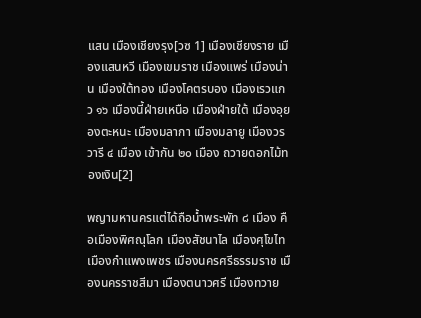แสน เมืองเชียงรุง[วซ 1] เมืองเชียงราย เมืองแสนหวี เมืองเขมราช เมืองแพร่ เมืองน่าน เมืองใต้ทอง เมืองโคตรบอง เมืองเรวแกว ๑๖ เมืองนี้ฝ่ายเหนือ เมืองฝ่ายใต้ เมืองอุยองตะหนะ เมืองมลากา เมืองมลายู เมืองวรวารี ๔ เมือง เข้ากัน ๒๐ เมือง ถวายดอกไม้ทองเงิน[2]

พญามหานครแต่ได้ถือน้ำพระพัท ๘ เมือง คือเมืองพิศณุโลก เมืองสัชนาไล เมืองศุโขไท เมืองกำแพงเพชร เมืองนครศรีธรรมราช เมืองนครราชสีมา เมืองตนาวศรี เมืองทวาย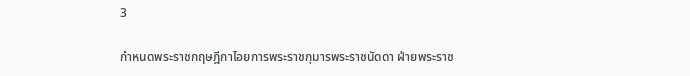3

กำหนดพระราชกฤษฎีกาไอยการพระราชกุมารพระราชนัดดา ฝ่ายพระราช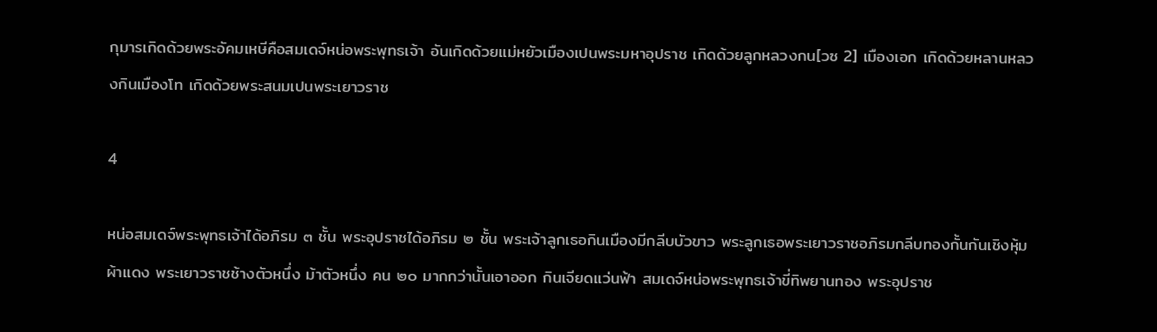กุมารเกิดด้วยพระอัคมเหษีคือสมเดจ์หน่อพระพุทธเจ้า อันเกิดด้วยแม่หยัวเมืองเปนพระมหาอุปราช เกิดด้วยลูกหลวงกน[วซ 2] เมืองเอก เกิดด้วยหลานหลวงกินเมืองโท เกิดด้วยพระสนมเปนพระเยาวราช

4

หน่อสมเดจ์พระพุทธเจ้าได้อภิรม ๓ ชั้น พระอุปราชได้อภิรม ๒ ชั้น พระเจ้าลูกเธอกินเมืองมีกลีบบัวขาว พระลูกเธอพระเยาวราชอภิรมกลีบทองกั้นกันเชิงหุ้มผ้าแดง พระเยาวราชช้างตัวหนึ่ง ม้าตัวหนึ่ง คน ๒๐ มากกว่านั้นเอาออก กินเจียดแว่นฟ้า สมเดจ์หน่อพระพุทธเจ้าขี่ทิพยานทอง พระอุปราช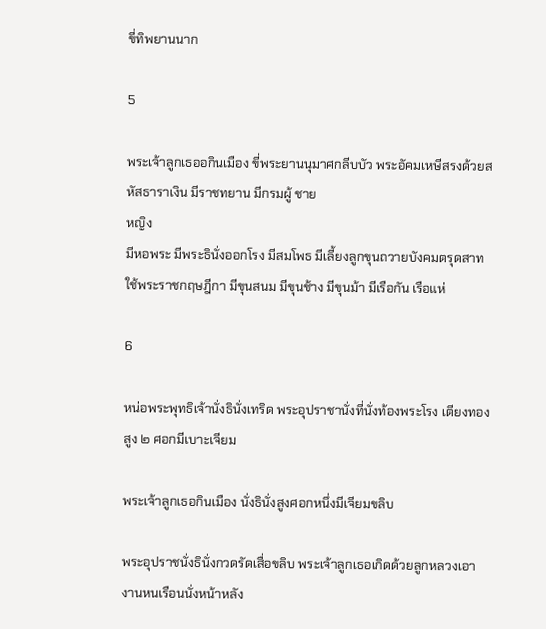ขี่ทิพยานนาก

5

พระเจ้าลูกเธออกินเมือง ขี่พระยานนุมาศกลีบบัว พระอัคมเหษีสรงด้วยสหัสธาราเงิน มีราชทยาน มีกรมผู้ ชาย
หญิง
มีหอพระ มีพระธินั่งออกโรง มีสมโพธ มีเลี้ยงลูกขุนถวายบังคมตรุดสาท ใช้พระราชกฤษฎีกา มีขุนสนม มีขุนช้าง มีขุนม้า มีเรือกัน เรือแห่

6

หน่อพระพุทธิเจ้านั่งธินั่งเทริด พระอุปราชานั่งที่นั่งท้องพระโรง เตียงทองสูง ๒ ศอกมีเบาะเจียม

พระเจ้าลูกเธอกินเมือง นั่งธินั่งสูงศอกหนึ่งมีเจียมขลิบ

พระอุปราชนั่งธินั่งกวดรัดเสื่อขลิบ พระเจ้าลูกเธอเกิดด้วยลูกหลวงเอางานหนเรือนนั่งหน้าหลัง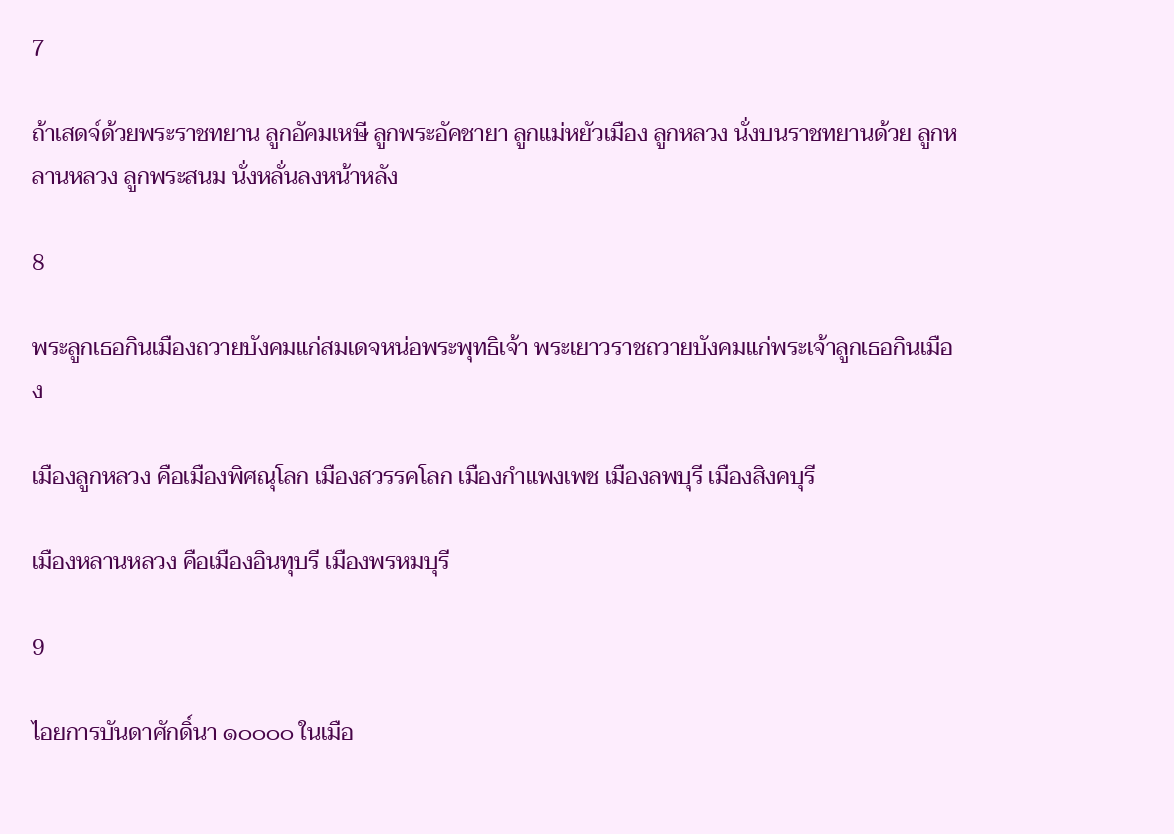7

ถ้าเสดจ์ด้วยพระราชทยาน ลูกอัคมเหษี ลูกพระอัคชายา ลูกแม่หยัวเมือง ลูกหลวง นั่งบนราชทยานด้วย ลูกหลานหลวง ลูกพระสนม นั่งหลั่นลงหน้าหลัง

8

พระลูกเธอกินเมืองถวายบังคมแก่สมเดจหน่อพระพุทธิเจ้า พระเยาวราชถวายบังคมแก่พระเจ้าลูกเธอกินเมือง

เมืองลูกหลวง คือเมืองพิศณุโลก เมืองสวรรคโลก เมืองกำแพงเพช เมืองลพบุรี เมืองสิงคบุรี

เมืองหลานหลวง คือเมืองอินทุบรี เมืองพรหมบุรี

9

ไอยการบันดาศักดิ์นา ๑๐๐๐๐ ในเมือ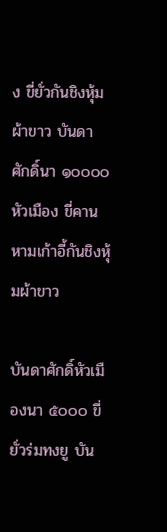ง ขี่ยั่วกันชิงหุ้มผ้าขาว บันดาศักดิ์นา ๑๐๐๐๐ หัวเมือง ขี่คานหามเก้าอี้กันชิงหุ้มผ้าขาว

บันดาศักดิ์หัวเมืองนา ๕๐๐๐ ขี่ยั่วร่มทงยู บัน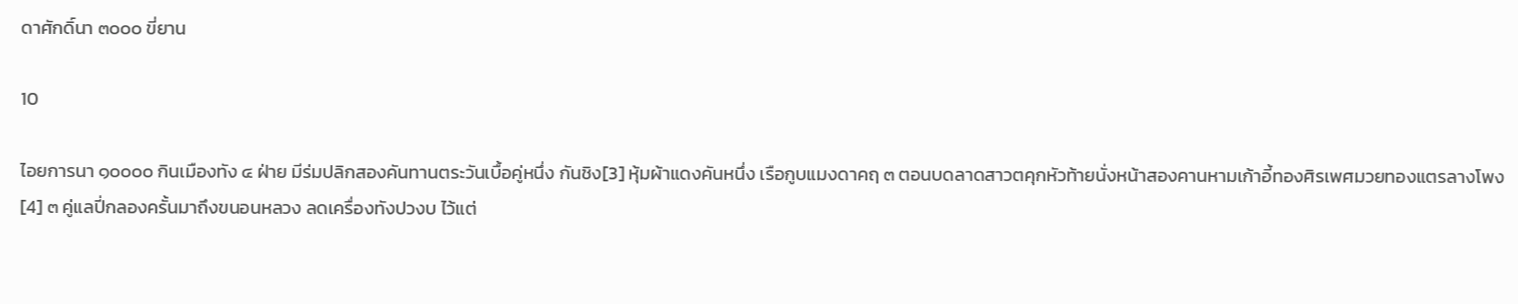ดาศักดิ์นา ๓๐๐๐ ขี่ยาน

10

ไอยการนา ๑๐๐๐๐ กินเมืองทัง ๔ ฝ่าย มีร่มปลิกสองคันทานตระวันเบื้อคู่หนึ่ง กันชิง[3] หุ้มผ้าแดงคันหนึ่ง เรือกูบแมงดาคฤ ๓ ตอนบดลาดสาวตคุกหัวท้ายนั่งหน้าสองคานหามเก้าอี้ทองศิรเพศมวยทองแตรลางโพง[4] ๓ คู่แลปี่กลองครั้นมาถึงขนอนหลวง ลดเครื่องทังปวงบ ไว้แต่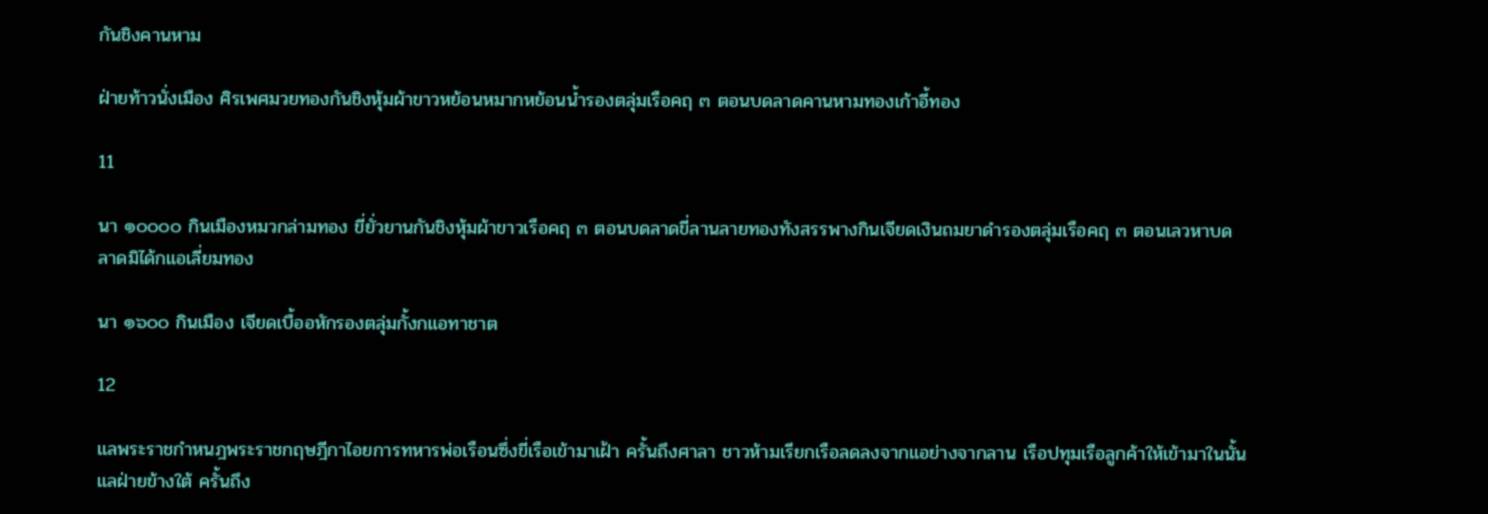กันชิงคานหาม

ฝ่ายท้าวนั่งเมือง ศิรเพศมวยทองกันชิงหุ้มผ้าขาวหย้อนหมากหย้อนน้ำรองตลุ่มเรือคฤ ๓ ตอนบดลาดคานหามทองเก้าอี้ทอง

11

นา ๑๐๐๐๐ กินเมืองหมวกล่ามทอง ขี่ยั่วยานกันชิงหุ้มผ้าขาวเรือคฤ ๓ ตอนบดลาดขี่ลานลายทองทังสรรพางกินเจียดเงินถมยาดำรองตลุ่มเรือคฤ ๓ ตอนเลวหาบดลาดมิได้กแอเลี่ยมทอง

นา ๑๖๐๐ กินเมือง เจียดเบื้ออหักรองตลุ่มกั้งกแอทาชาต

12

แลพระราชกำหนฎพระราชกฤษฎีกาไอยการทหารพ่อเรือนซึ่งขี่เรือเข้ามาเฝ้า ครั้นถึงศาลา ชาวห้ามเรียกเรือลดลงจากแอย่างจากลาน เรือปทุมเรือลูกค้าให้เข้ามาในนั้น แลฝ่ายข้างใต้ ครั้นถึง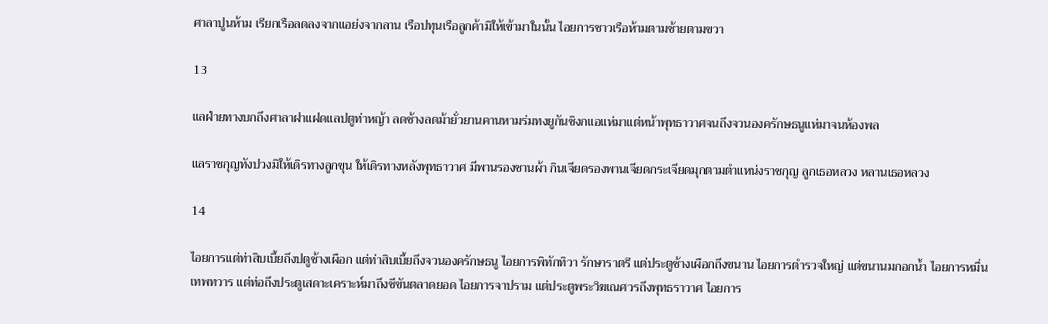ศาลาปูนห้าม เรียกเรือลดลงจากแอย่งจากลาน เรือปทุนเรือลูกค้ามิให้เข้ามาในนั้น ไอยการชาวเรือห้ามตามซ้ายตามขวา

13

แลฝ่ายทางบกถึงศาลาฝาแฝดแลปตูท่าหญ้า ลดช้างลดม้ายั่วยานคานหามร่มทงยูกันชิงกแอแห่มาแต่หน้าพุทธาวาศจนถึงจวนองครักษธนูแห่มาจนห้องพล

แลราชกุญทังปวงมิให้เดิรทางลูกขุน ให้เดิรทางหลังพุทธาวาศ มีพานรองชานผ้า กินเจียดรองพานเจียดกระเจียดมุกตามตำแหน่งราชกุญ ลูกเธอหลวง หลานเธอหลวง

14

ไอยการแต่ท่าสิบเบี้ยถึงปตูช้างเผือก แต่ท่าสิบเบี้ยถึงจวนองครักษธนู ไอยการพิทักทิวา รักษาราตรี แต่ประตูช้างเผือกถึงขนาน ไอยการตำรวจใหญ่ แต่ขนานมกอกน้ำ ไอยการหมื่นเทพทวาร แต่ท่อถึงประตูเสดาะเคราะห์มาถึงชีขันตลาดยอด ไอยการจาปราม แต่ประตูพระวิฆเณศวรถึงพุทธราวาศ ไอยการ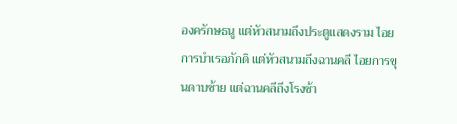องครักษธนู แต่หัวสนามถึงประตูแสดงราม ไอยการบำเรอภักดิ แต่หัวสนามถึงฉานคลี ไอยการขุนดาบซ้าย แต่ฉานคลีถึงโรงช้า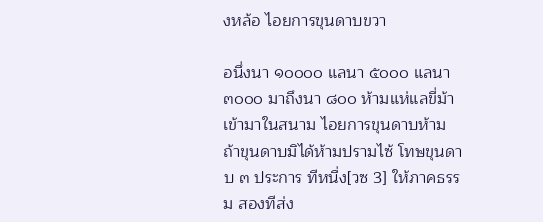งหล้อ ไอยการขุนดาบขวา

อนึ่งนา ๑๐๐๐๐ แลนา ๕๐๐๐ แลนา ๓๐๐๐ มาถึงนา ๘๐๐ ห้ามแห่แลขี่ม้าเข้ามาในสนาม ไอยการขุนดาบห้าม ถ้าขุนดาบมิได้ห้ามปรามไซ้ โทษขุนดาบ ๓ ประการ ทีหนื่ง[วซ 3] ให้ภาคธรรม สองทีส่ง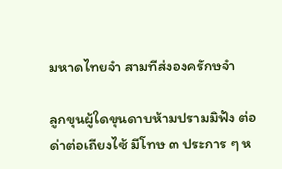มหาดไทยจำ สามทีส่งองครักษจำ

ลูกขุนผู้ใดขุนดาบห้ามปรามมิฟัง ต่อด่าต่อเถียงไซ้ มีโทษ ๓ ประการ ๆ ห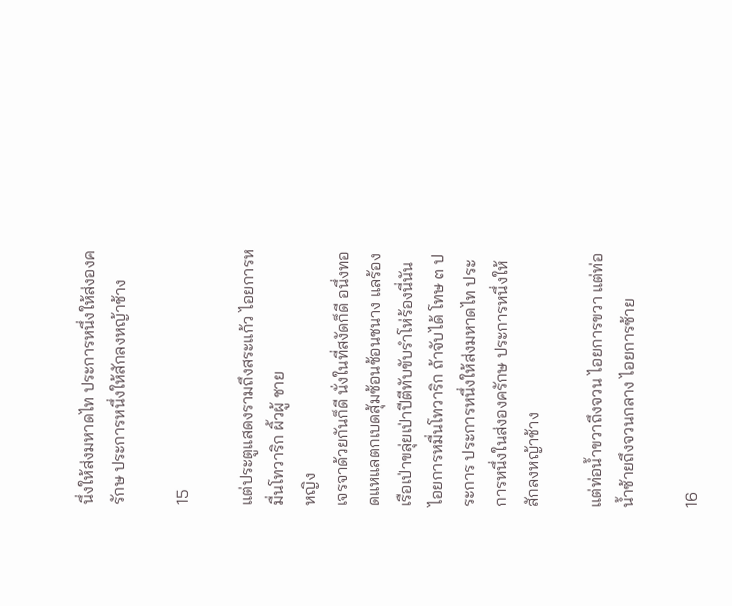นึ่งให้ส่งมหาดไท ประการหนึ่งให้ส่งองครักษ ประการหนึ่งให้สักลงหญ้าช้าง

15

แต่ประตูแสดงรามถึงสระแก้ว ไอยการหมื่นโทวาริก ผิ้วผู้ ชาย
หญิง
เจรจาด้วยกันก็ดี นั่งในที่สงัดก็ดี อนึ่งทอดแหแลตกเบดสุ้มซ้อนช้อนชนาง แลร้องเรือเป่าขลุ่ยเป่าปีตีทับขับรำโห่ร้องนี่นัน ไอยการหมื่นโทวาริก ถ้าจับได้ โทษ ๓ ประการ ประการหนึ่งให้ส่งมหาดไท ประการหนึ่งในส่งองครักษ ประการหนึ่งให้สักลงหญ้าช้าง

แต่ท่อน้ำขวาถึงจวน ไอยการขวา แต่ท่อน้ำซ้ายถึงจวนกลาง ไอยการซ้าย

16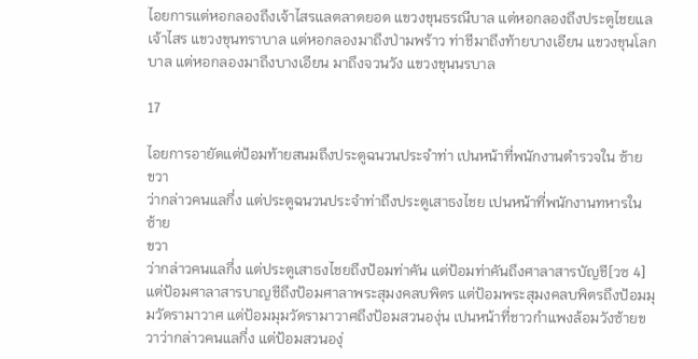ไอยการแต่หอกลองถึงเจ้าไสรแลตลาดยอด แขวงขุนธรณีบาล แต่หอกลองถึงประตูไชยแลเจ้าไสร แขวงขุนทราบาล แต่หอกลองมาถึงป่ามพร้าว ท่าชีมาถึงท้ายบางเอียน แขวงขุนโลกบาล แต่หอกลองมาถึงบางเอียน มาถึงจวนวัง แขวงขุนนรบาล

17

ไอยการอายัดแต่ป้อมท้ายสนมถึงประตูฉนวนประจำท่า เปนหน้าที่พนักงานตำรวจใน ซ้าย
ขวา
ว่ากล่าวคนแลกึ่ง แต่ประตูฉนวนประจำท่าถึงประตูเสาธงไชย เปนหน้าที่พนักงานทหารใน ซ้าย
ขวา
ว่ากล่าวคนแลกึ่ง แต่ประตูเสาธงไชยถึงป้อมท่าคัน แต่ป้อมท่าคันถึงศาลาสารบัญชี[วซ 4] แต่ป้อมศาลาสารบาญชีถึงป้อมศาลาพระสุมงคลบพิตร แต่ป้อมพระสุมงคลบพิตรถึงป้อมมุมวัดรามาวาศ แต่ป้อมมุมวัดรามาวาศถึงป้อมสวนองุ่น เปนหน้าที่ชาวกำแพงล้อมวังซ้ายขวาว่ากล่าวคนแลกึ่ง แต่ป้อมสวนองุ่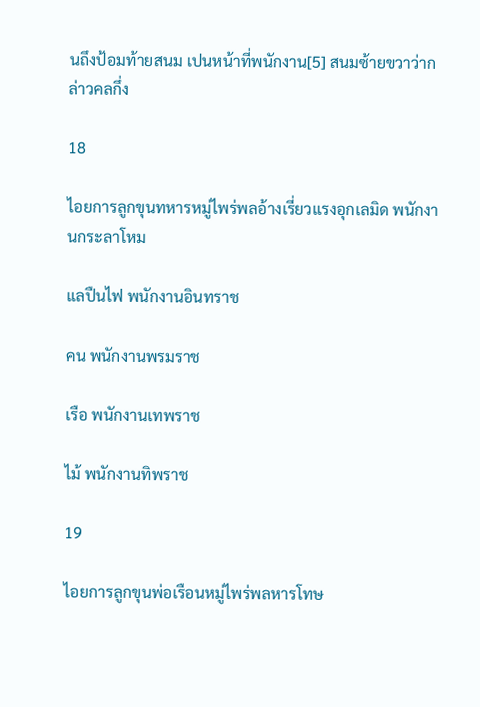นถึงป้อมท้ายสนม เปนหน้าที่พนักงาน[5] สนมซ้ายขวาว่ากล่าวคลกึ่ง

18

ไอยการลูกขุนทหารหมู่ไพร่พลอ้างเรี่ยวแรงอุกเลมิด พนักงานกระลาโหม

แลปืนไฟ พนักงานอินทราช

คน พนักงานพรมราช

เรือ พนักงานเทพราช

ไม้ พนักงานทิพราช

19

ไอยการลูกขุนพ่อเรือนหมู่ไพร่พลหารโทษ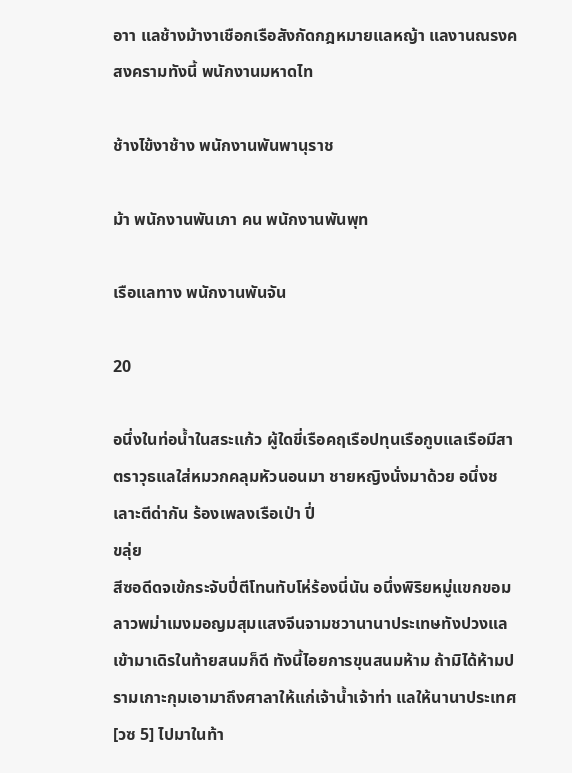อาา แลช้างม้างาเชือกเรือสังกัดกฎหมายแลหญ้า แลงานณรงคสงครามทังนี้ พนักงานมหาดไท

ช้างไข้งาช้าง พนักงานพันพานุราช

ม้า พนักงานพันเภา คน พนักงานพันพุท

เรือแลทาง พนักงานพันจัน

20

อนึ่งในท่อน้ำในสระแก้ว ผู้ใดขี่เรือคฤเรือปทุนเรือกูบแลเรือมีสาตราวุธแลใส่หมวกคลุมหัวนอนมา ชายหญิงนั่งมาด้วย อนึ่งชเลาะตีด่ากัน ร้องเพลงเรือเป่า ปี่
ขลุ่ย
สีซอดีดจเข้กระจับปี่ตีโทนทับโห่ร้องนี่นัน อนึ่งพิริยหมู่แขกขอมลาวพม่าเมงมอญมสุมแสงจีนจามชวานานาประเทษทังปวงแลเข้ามาเดิรในท้ายสนมก็ดี ทังนี้ไอยการขุนสนมห้าม ถ้ามิได้ห้ามปรามเกาะกุมเอามาถึงศาลาให้แก่เจ้าน้ำเจ้าท่า แลให้นานาประเทศ[วซ 5] ไปมาในท้า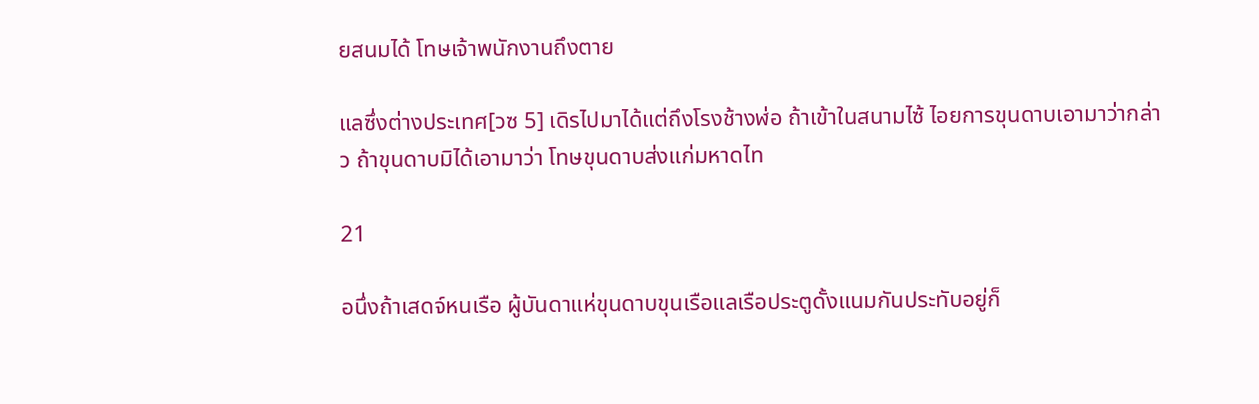ยสนมได้ โทษเจ้าพนักงานถึงตาย

แลซึ่งต่างประเทศ[วซ 5] เดิรไปมาได้แต่ถึงโรงช้างฬ่อ ถ้าเข้าในสนามไซ้ ไอยการขุนดาบเอามาว่ากล่าว ถ้าขุนดาบมิได้เอามาว่า โทษขุนดาบส่งแก่มหาดไท

21

อนึ่งถ้าเสดจ์หนเรือ ผู้บันดาแห่ขุนดาบขุนเรือแลเรือประตูดั้งแนมกันประทับอยู่ก็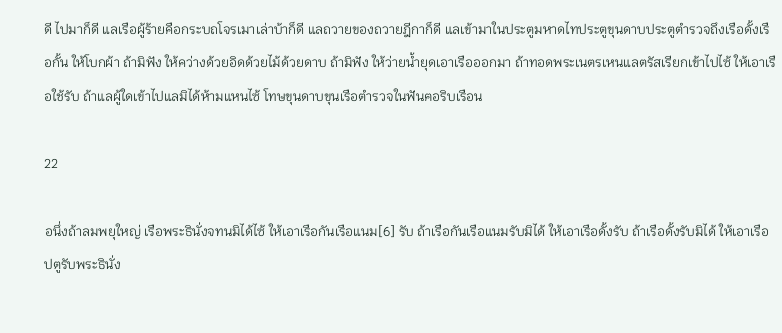ดี ไปมาก็ดี แลเรือผู้ร้ายคือกระบถโจรเมาเล่าบ้าก็ดี แลถวายของถวายฎีกาก็ดี แลเข้ามาในประตูมหาดไทประตูขุนดาบประตูตำรวจถึงเรือดั้งเรือกั้น ให้โบกผ้า ถ้ามิฟัง ให้คว่างด้วยอิดด้วยไม้ด้วยดาบ ถ้ามิฟัง ให้ว่ายน้ำยุดเอาเรือออกมา ถ้าทอดพระเนตรเหนแลตรัสเรียกเข้าไปไซ้ ให้เอาเรือใช้รับ ถ้าแลผู้ใดเข้าไปแลมิได้ห้ามแหนไซ้ โทษขุนดาบขุนเรือตำรวจในฟันฅอริบเรือน

22

อนึ่งถ้าลมพยุใหญ่ เรือพระธินั่งจทนมิได้ไซ้ ให้เอาเรือกันเรือแนม[6] รับ ถ้าเรือกันเรือแนมรับมิได้ ให้เอาเรือดั้งรับ ถ้าเรือดั้งรับมิได้ ให้เอาเรือปตูรับพระธินั่ง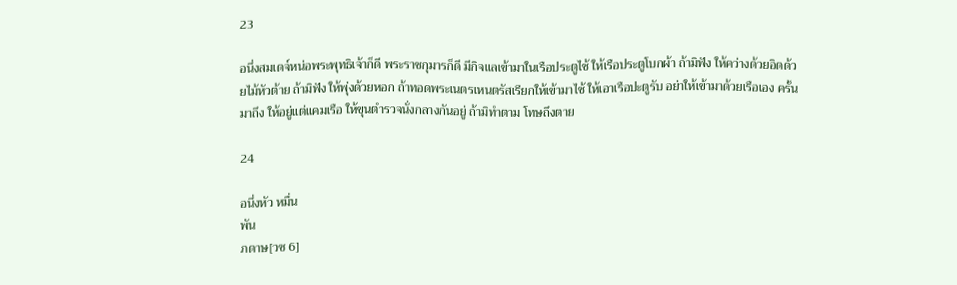23

อนึ่งสมเดจ์หน่อพระพุทธิเจ้าก็ดี พระราชกุมารก็ดี มีกิจแลเข้ามาในเรือประตูไซ้ ให้เรือประตูโบกผ้า ถ้ามิฟัง ให้คว่างด้วยอิดด้วยไม้หัวต้าย ถ้ามิฟัง ให้พุ่งด้วยหอก ถ้าทอดพระเนตรเหนตรัสเรียกให้เข้ามาไซ้ ให้เอาเรือปะตูรับ อย่าให้เข้ามาด้วยเรือเอง ครั้นมาถึง ให้อยู่แต่แคมเรือ ให้ขุนตำรวจนั่งกลางกันอยู่ ถ้ามิทำตาม โทษถึงตาย

24

อนึ่งหัว หมื่น
พัน
ภดาษ[วซ 6]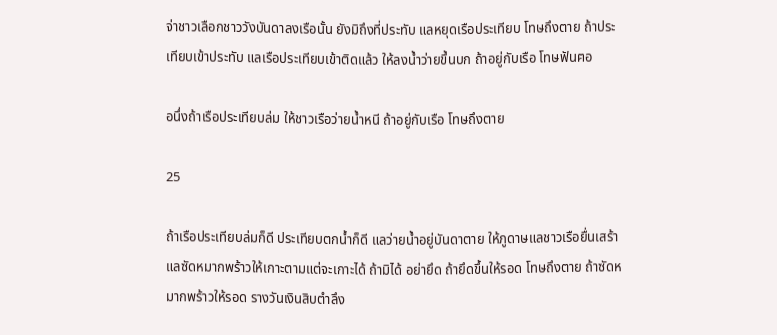จ่าชาวเลือกชาววังบันดาลงเรือนั้น ยังมิถึงที่ประทับ แลหยุดเรือประเทียบ โทษถึงตาย ถ้าประเทียบเข้าประทับ แลเรือประเทียบเข้าติดแล้ว ให้ลงน้ำว่ายขึ้นบก ถ้าอยู่กับเรือ โทษฟันฅอ

อนึ่งถ้าเรือประเทียบล่ม ให้ชาวเรือว่ายน้ำหนี ถ้าอยู่กับเรือ โทษถึงตาย

25

ถ้าเรือประเทียบล่มก็ดี ประเทียบตกน้ำก็ดี แลว่ายน้ำอยู่บันดาตาย ให้ภูดาษแลชาวเรือยื่นเสร้าแลซัดหมากพร้าวให้เกาะตามแต่จะเกาะได้ ถ้ามิได้ อย่ายึด ถ้ายึดขึ้นให้รอด โทษถึงตาย ถ้าซัดหมากพร้าวให้รอด รางวันเงินสิบตำลึง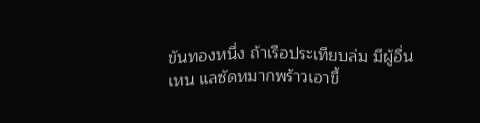ขันทองหนึ่ง ถ้าเรือประเทียบล่ม มีผู้อื่นเหน แลซัดหมากพร้าวเอาขึ้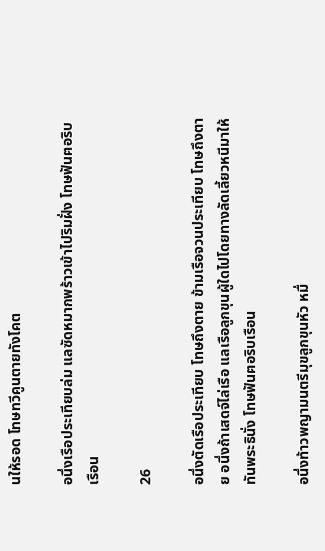นให้รอด โทษทวีคูนตายทังโคต

อนึ่งเรือประเทียบล่ม แลซัดหมากพร้าวเข้าไปริมฝั่ง โทษฟันฅอริบเรือน

26

อนึ่งตัดเรือประเทียบ โทษถึงตาย ข้ามเรือจวนประเทียบ โทษถึงตาย อนึ่งถ้าเสดจ์ไล่เรือ แลเรือลูกขุนผู้ใดไปโดยทางลัดเลี้ยวหนีมาให้ทันพระธินั่ง โทษฟันฅอริบเรือน

อนึ่งท้าวพญามนตรีมุขลูกขุนหัว หมื่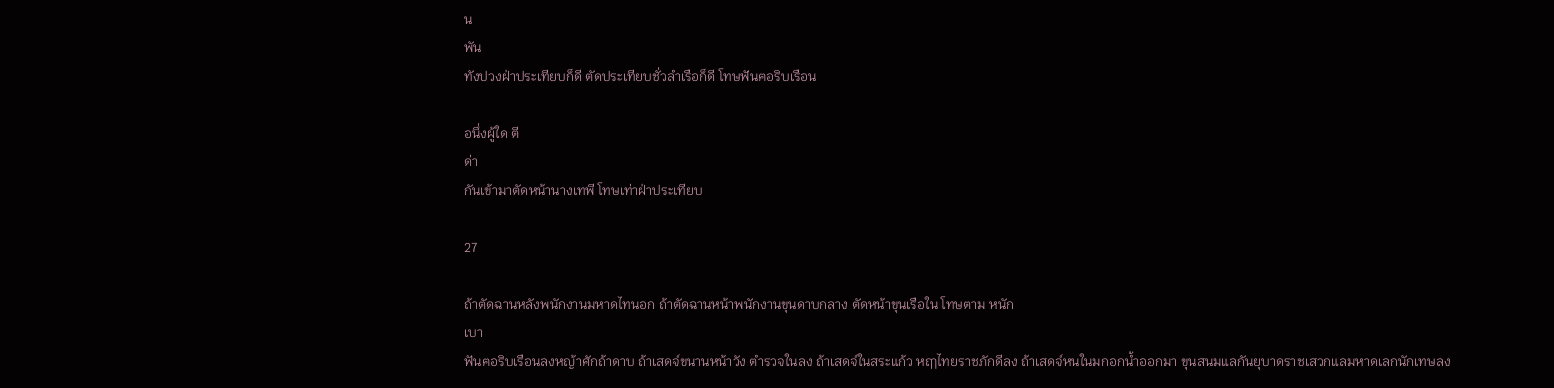น
พัน
ทังปวงฝ่าประเทียบก็ดี ตัดประเทียบชั่วลำเรือก็ดี โทษฟันฅอริบเรือน

อนึ่งผู้ใด ตี
ด่า
กันเข้ามาตัดหน้านางเทพี โทษเท่าฝ่าประเทียบ

27

ถ้าตัดฉานหลังพนักงานมหาดไทนอก ถ้าตัดฉานหน้าพนักงานขุนดาบกลาง ตัดหน้าขุนเรือใน โทษตาม หนัก
เบา
ฟันฅอริบเรือนลงหญ้าศักถ้าดาบ ถ้าเสดจ์ขนานหน้าวัง ตำรวจในลง ถ้าเสดจ์ในสระแก้ว หฤๅไทยราชภักดีลง ถ้าเสดจ์หนในมกอกน้ำออกมา ขุนสนมแลกันยุบาดราชเสวกแลมหาดเลกนักเทษลง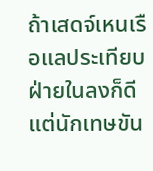ถ้าเสดจ์เหนเรือแลประเทียบฝ่ายในลงก็ดี แต่นักเทษขัน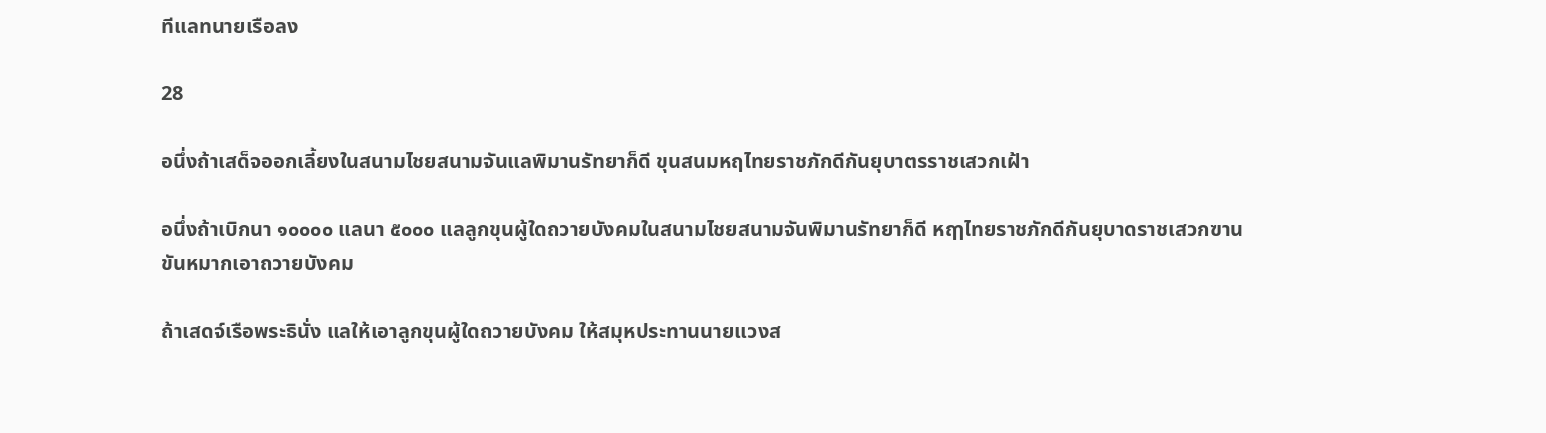ทีแลทนายเรือลง

28

อนึ่งถ้าเสด็จออกเลี้ยงในสนามไชยสนามจันแลพิมานรัทยาก็ดี ขุนสนมหฤไทยราชภักดีกันยุบาตรราชเสวกเฝ้า

อนึ่งถ้าเบิกนา ๑๐๐๐๐ แลนา ๕๐๐๐ แลลูกขุนผู้ใดถวายบังคมในสนามไชยสนามจันพิมานรัทยาก็ดี หฤๅไทยราชภักดีกันยุบาดราชเสวกฃานขันหมากเอาถวายบังคม

ถ้าเสดจ์เรือพระธินั่ง แลให้เอาลูกขุนผู้ใดถวายบังคม ให้สมุหประทานนายแวงส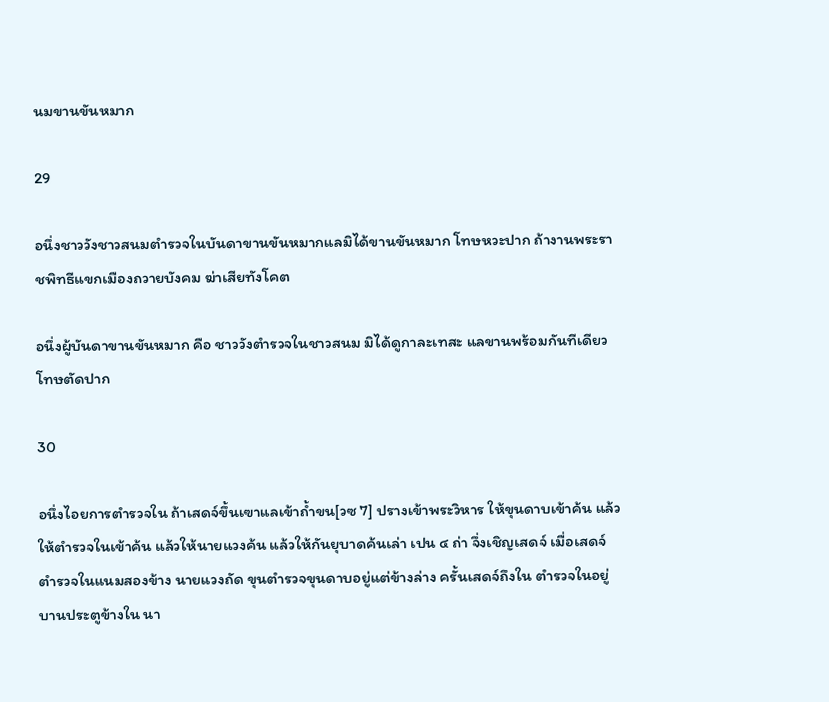นมขานขันหมาก

29

อนึ่งชาววังชาวสนมตำรวจในบันดาขานขันหมากแลมิได้ขานขันหมาก โทษหวะปาก ถ้างานพระราชพิทธีแขกเมืองถวายบังคม ฆ่าเสียทังโคต

อนึ่งผู้บันดาขานขันหมาก คือ ชาววังตำรวจในชาวสนม มิได้ดูกาละเทสะ แลขานพร้อมกันทีเดียว โทษตัดปาก

30

อนึ่งไอยการตำรวจใน ถ้าเสดจ์ขึ้นเฃาแลเข้าถ้ำขน[วซ 7] ปรางเข้าพระวิหาร ให้ขุนดาบเข้าค้น แล้วให้ตำรวจในเข้าค้น แล้วให้นายแวงค้น แล้วให้กันยุบาดค้นเล่า เปน ๔ ถ่า จึ่งเชิญเสดจ์ เมื่อเสดจ์ ตำรวจในแนมสองข้าง นายแวงถัด ขุนตำรวจขุนดาบอยู่แต่ข้างล่าง ครั้นเสดจ์ถึงใน ตำรวจในอยู่บานประตูข้างใน นา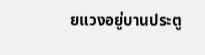ยแวงอยู่บานประตู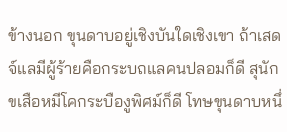ข้างนอก ขุนดาบอยู่เชิงบันใดเชิงเขา ถ้าเสดจ์แลมีผู้ร้ายคือกระบถแลคนปลอมก็ดี สุนักขเสือหมีโคกระบืองูพิศม์ก็ดี โทษขุนดาบหนึ่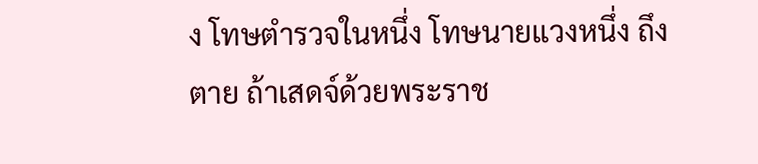ง โทษตำรวจในหนึ่ง โทษนายแวงหนึ่ง ถึงตาย ถ้าเสดจ์ด้วยพระราช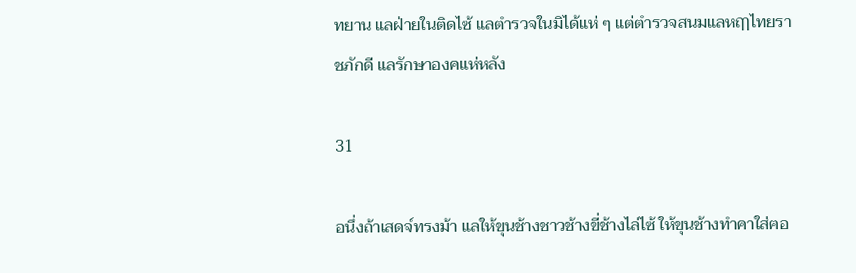ทยาน แลฝ่ายในติดไซ้ แลตำรวจในมิได้แห่ ๆ แต่ตำรวจสนมแลหฤๅไทยราชภักดี แลรักษาองคแห่หลัง

31

อนึ่งถ้าเสดจ์ทรงม้า แลให้ขุนช้างชาวช้างขี่ช้างไล่ไซ้ ให้ขุนช้างทำคาใส่ฅอ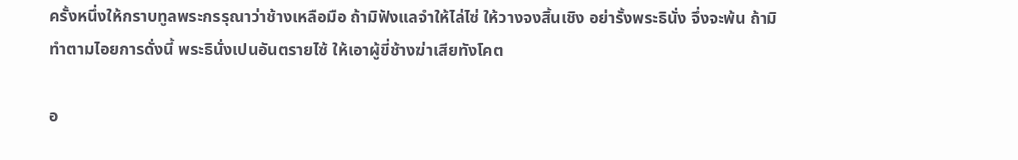ครั้งหนึ่งให้กราบทูลพระกรรุณาว่าช้างเหลือมือ ถ้ามิฟังแลจำให้ไล่ไซ่ ให้วางจงสิ้นเชิง อย่ารั้งพระธินั่ง จึ่งจะพ้น ถ้ามิทำตามไอยการดั่งนี้ พระธินั่งเปนอันตรายไซ้ ให้เอาผู้ขี่ช้างฆ่าเสียทังโคต

อ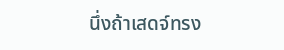นึ่งถ้าเสดจ์ทรง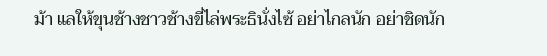ม้า แลให้ขุนช้างชาวช้างขี่ไล่พระธินั่งไซ้ อย่าไกลนัก อย่าชิดนัก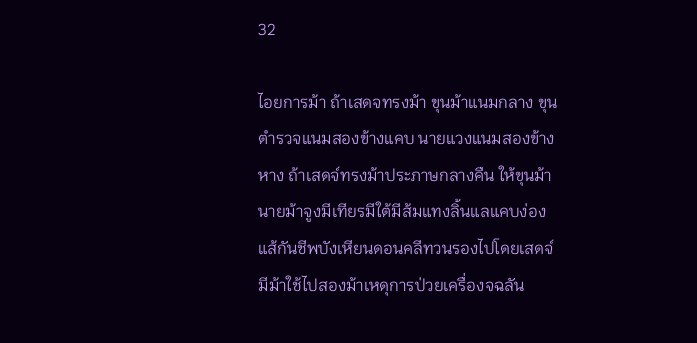32

ไอยการม้า ถ้าเสดจทรงม้า ขุนม้าแนมกลาง ขุนตำรวจแนมสองข้างแคบ นายแวงแนมสองข้างหาง ถ้าเสดจ์ทรงม้าประภาษกลางคืน ให้ขุนม้านายม้าจูงมีเทียรมีใต้มีส้มแทงลิ้นแลแคบง่องแส้กันชีพบังเหียนดอนคลีทวนรองไปโดยเสดจ์ มีม้าใช้ไปสองม้าเหดุการป่วยเครื่องจฉลัน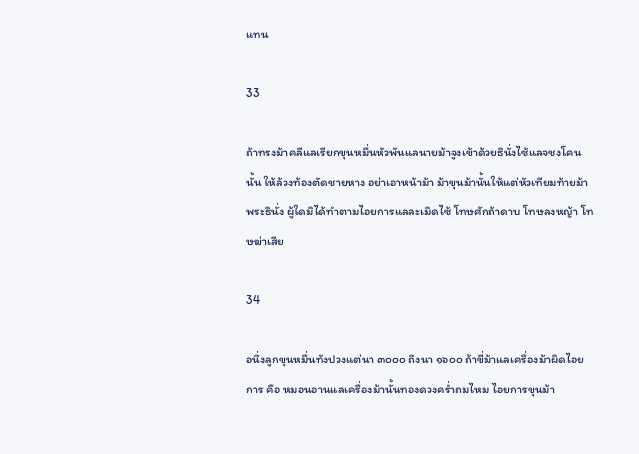แทน

33

ถ้าทรงม้าคลีแลเรียกขุนหมื่นหัวพันแลนายม้าจูงเข้าด้วยธินั่งไซ้แลจชงโคนนั้น ให้ล้วงท้องตัดชายหาง อย่าเอาหน้าม้า ม้าขุนม้านั้นให้แต่หัวเทียมท้ายม้าพระธินั่ง ผู้ใดมิได้ทำตามไอยการแลละเมิดไซ้ โทษศักถ้าดาบ โทษลงหญ้า โทษฆ่าเสีย

34

อนึ่งลูกขุนหมื่นทังปวงแต่นา ๓๐๐๐ ถึงนา ๑๖๐๐ ถ้าขี่ม้าแลเครื่องม้าผิดไอยการ คือ หมอนอานแลเครื่องม้านั้นทองดวงคร่ำถมไหม ไอยการขุนม้า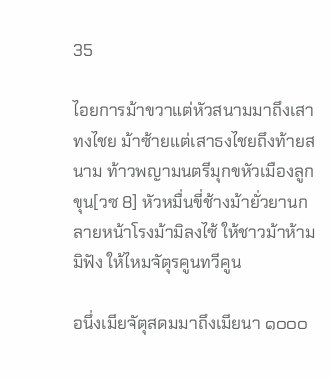35

ไอยการม้าขวาแต่หัวสนามมาถึงเสาทงไชย ม้าซ้ายแต่เสาธงไชยถึงท้ายสนาม ท้าวพญามนตรีมุกขหัวเมืองลูกขุน[วซ 8] หัวหมื่นขี่ช้างม้ายั่วยานกลายหน้าโรงม้ามิลงไซ้ ให้ชาวม้าห้าม มิฟัง ให้ไหมจัตุรคูนทวีคูน

อนึ่งเมียจัตุสดมมาถึงเมียนา ๑๐๐๐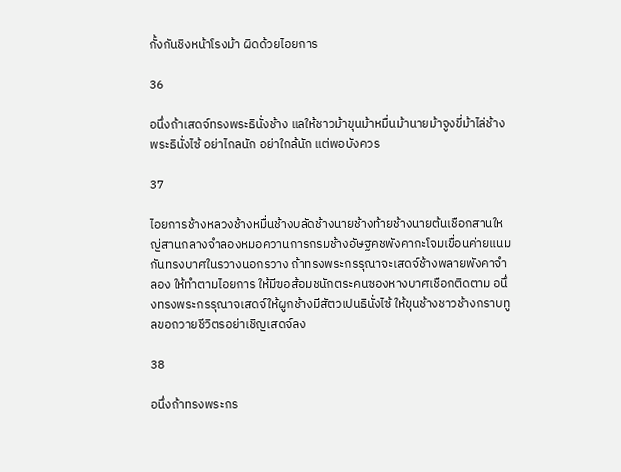กั้งกันชิงหน้าโรงม้า ผิดด้วยไอยการ

36

อนึ่งถ้าเสดจ์ทรงพระธินั่งช้าง แลให้ชาวม้าขุนม้าหมื่นม้านายม้าจูงขี่ม้าไล่ช้างพระธินั่งไซ้ อย่าไกลนัก อย่าใกล้นัก แต่พอบังควร

37

ไอยการช้างหลวงช้างหมื่นช้างบลัดช้างนายช้างท้ายช้างนายต้นเชือกสานใหญ่สานกลางจำลองหมอควานการกรมช้างอัษฐคชพังคากะโจมเขื่อนค่ายแนมกันทรงบาศในรวางนอกรวาง ถ้าทรงพระกรรุณาจะเสดจ์ช้างพลายพังคาจำลอง ให้ทำตามไอยการ ให้มีฃอส้อมชนักตระคนซองหางบาศเชือกติดตาม อนึ่งทรงพระกรรุณาจเสดจ์ให้ผูกช้างมีสัตวเปนธินั่งไซ้ ให้ขุนช้างชาวช้างกราบทูลขอถวายชีวิตรอย่าเชิญเสดจ์ลง

38

อนึ่งถ้าทรงพระกร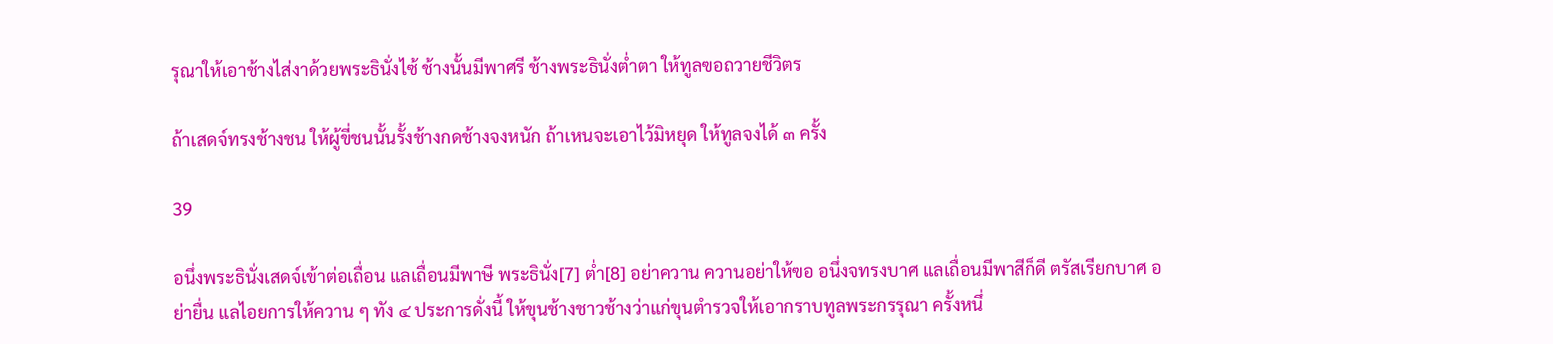รุณาให้เอาช้างไส่งาด้วยพระธินั่งไซ้ ช้างนั้นมีพาศรี ช้างพระธินั่งต่ำตา ให้ทูลฃอถวายชีวิตร

ถ้าเสดจ์ทรงช้างชน ให้ผู้ขี่ชนนั้นรั้งช้างกดช้างจงหนัก ถ้าเหนจะเอาไว้มิหยุด ให้ทูลจงได้ ๓ ครั้ง

39

อนึ่งพระธินั่งเสดจ์เข้าต่อเถื่อน แลเถื่อนมีพาษี พระธินั่ง[7] ต่ำ[8] อย่าควาน ควานอย่าให้ฃอ อนึ่งจทรงบาศ แลเถื่อนมีพาสีก็ดี ตรัสเรียกบาศ อย่ายื่น แลไอยการให้ควาน ๆ ทัง ๔ ประการดั่งนี้ ให้ขุนช้างชาวช้างว่าแก่ขุนตำรวจให้เอากราบทูลพระกรรุณา ครั้งหนึ่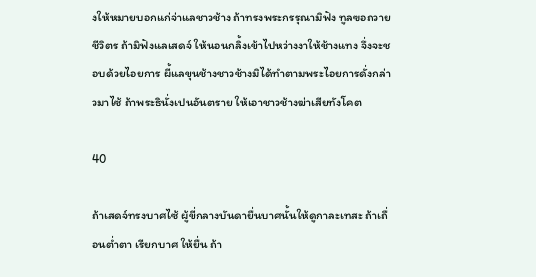งให้หมายบอกแก่จ่าแลชาวช้าง ถ้าทรงพระกรรุณามิฟัง ทูลฃอถวายชีวิตร ถ้ามิฟังแลเสดจ์ ให้นอนกลิ้งเข้าไปหว่างงาให้ช้างแทง จึ่งจะชอบด้วยไอยการ ผี้แลขุนช้างชาวช้างมิได้ทำตามพระไอยการดั่งกล่าวมาไซ้ ถ้าพระธินั่งเปนอันตราย ให้เอาชาวช้างฆ่าเสียทังโคต

40

ถ้าเสดจ์ทรงบาศไซ้ ผู้ขี่กลางบันดายื่นบาศนั้นให้ดูกาละเทสะ ถ้าเถื่อนต่ำตา เรียกบาศ ให้ยื่น ถ้า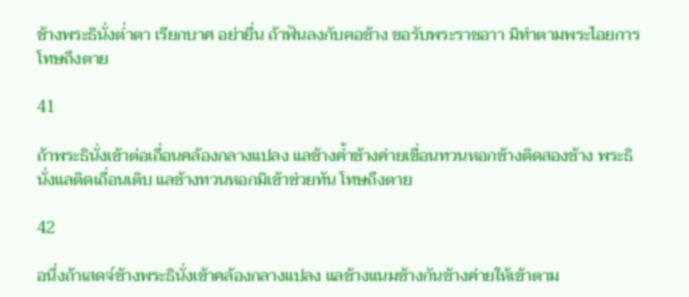ช้างพระธินั่งต่ำตา เรียกบาศ อย่ายื่น ถ้าฟันลงกับฅอช้าง ขอรับพระราชอาา มิทำตามพระไอยการ โทษถึงตาย

41

ถ้าพระธินั่งเข้าต่อเถื่อนคล้องกลางแปลง แลช้างค้ำช้างค่ายเขื่อนทวนหอกช้างติดสองช้าง พระธินั่งแลติดเถื่อนเติบ แลช้างทวนหอกมิเข้าช่วยทัน โทษถึงตาย

42

อนึ่งถ้าเสดจ์ช้างพระธินั่งเข้าคล้องกลางแปลง แลช้างแนมช้างกันช้างค่ายให้เข้าตาม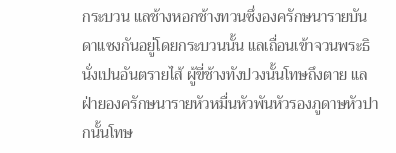กระบวน แลช้างหอกช้างทวนซึ่งองครักษนารายบันดาแซงกันอยู่โดยกระบวนนั้น แลเถื่อนเข้าจวนพระธินั่งเปนอันตรายไส้ ผู้ขี่ช้างทังปวงนั้นโทษถึงตาย แลฝ่ายองครักษนารายหัวหมื่นหัวพันหัวรองภูดาษหัวปากนั้นโทษ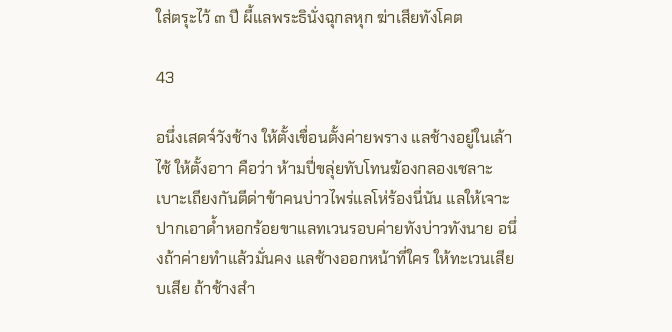ใส่ตรุะไว้ ๓ ปี ผี้แลพระธินั่งฉุกลหุก ฆ่าเสียทังโคต

43

อนึ่งเสดจ์วังช้าง ให้ตั้งเขื่อนตั้งค่ายพราง แลช้างอยู่ในเล้าไซ้ ให้ตั้งอาา คือว่า ห้ามปี่ขลุ่ยทับโทนฆ้องกลองเชลาะเบาะเถียงกันตีด่าข้าคนบ่าวไพร่แลโห่ร้องนี่นัน แลให้เจาะปากเอาด้ำหอกร้อยขาแลทเวนรอบค่ายทังบ่าวทังนาย อนึ่งถ้าค่ายทำแล้วมั่นคง แลช้างออกหน้าที่ใคร ให้ทะเวนเสียบเสีย ถ้าช้างสำ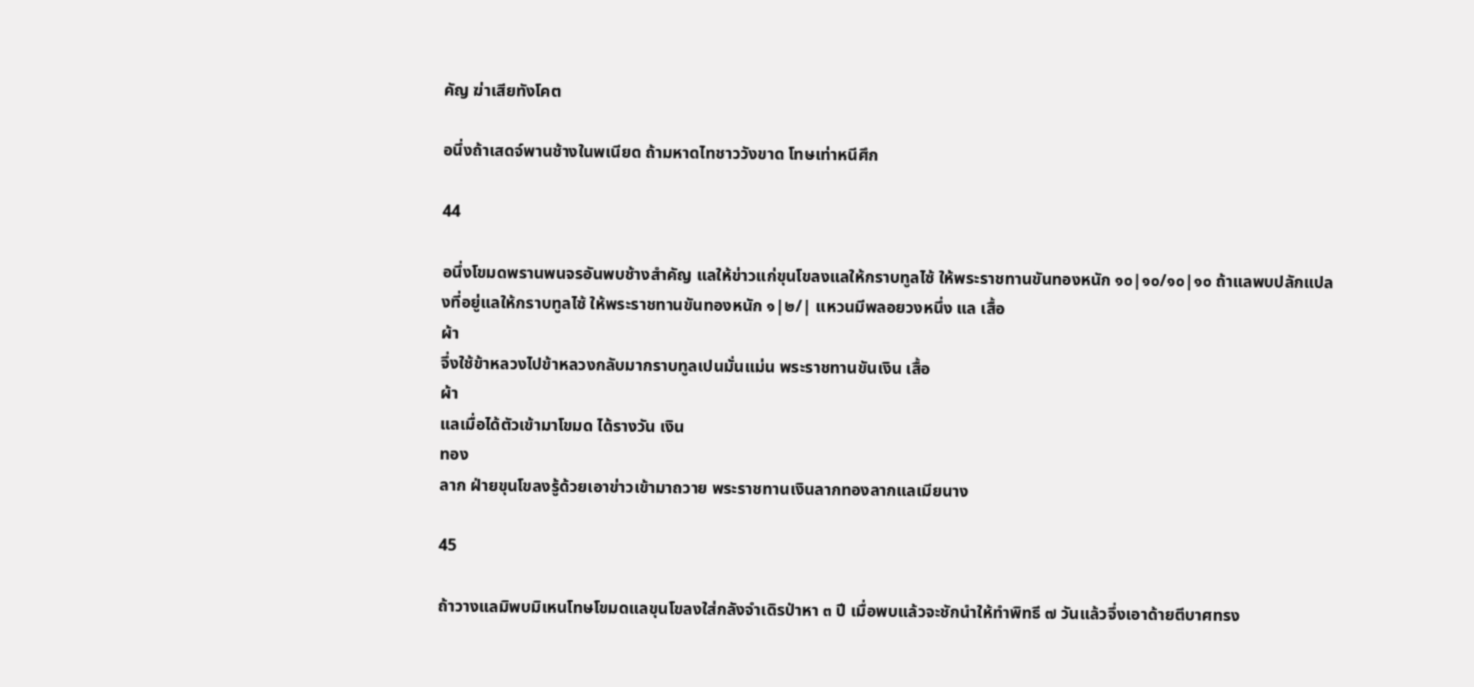คัญ ฆ่าเสียทังโคต

อนึ่งถ้าเสดจ์พานช้างในพเนียด ถ้ามหาดไทชาววังขาด โทษเท่าหนีศึก

44

อนึ่งโขมดพรานพนจรอันพบช้างสำคัญ แลให้ข่าวแก่ขุนโขลงแลให้กราบทูลไซ้ ให้พระราชทานขันทองหนัก ๑๐|๑๐/๑๐|๑๐ ถ้าแลพบปลักแปลงที่อยู่แลให้กราบทูลไซ้ ให้พระราชทานขันทองหนัก ๑|๒/| แหวนมีพลอยวงหนึ่ง แล เสื้อ
ผ้า
จึ่งใช้ข้าหลวงไปข้าหลวงกลับมากราบทูลเปนมั่นแม่น พระราชทานขันเงิน เสื้อ
ผ้า
แลเมื่อได้ตัวเข้ามาโขมด ได้รางวัน เงิน
ทอง
ลาก ฝ่ายขุนโขลงรู้ด้วยเอาข่าวเข้ามาถวาย พระราชทานเงินลากทองลากแลเมียนาง

45

ถ้าวางแลมิพบมิเหนโทษโขมดแลขุนโขลงใส่กลังจำเดิรป่าหา ๓ ปี เมื่อพบแล้วจะชักนำให้ทำพิทธี ๗ วันแล้วจึ่งเอาด้ายตีบาศทรง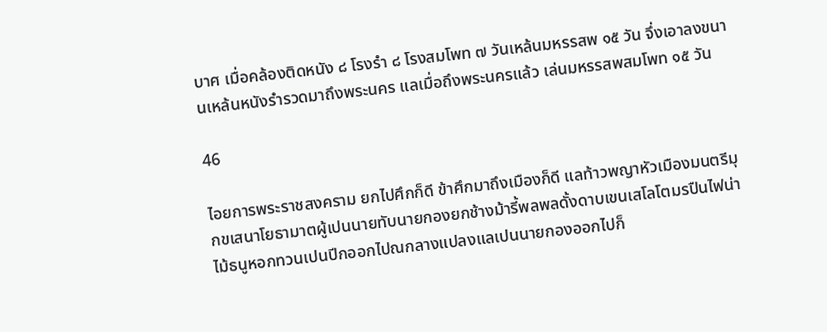บาศ เมื่อคล้องติดหนัง ๘ โรงรำ ๘ โรงสมโพท ๗ วันเหล้นมหรรสพ ๑๕ วัน จึ่งเอาลงขนานเหล้นหนังรำรวดมาถึงพระนคร แลเมื่อถึงพระนครแล้ว เล่นมหรรสพสมโพท ๑๕ วัน

46

ไอยการพระราชสงคราม ยกไปศึกก็ดี ข้าศึกมาถึงเมืองก็ดี แลท้าวพญาหัวเมืองมนตรีมุกขเสนาโยธามาตผู้เปนนายทับนายกองยกช้างม้ารี้พลพลดั้งดาบเขนเสโลโตมรปืนไฟน่าไม้ธนูหอกทวนเปนปีกออกไปณกลางแปลงแลเปนนายกองออกไปก็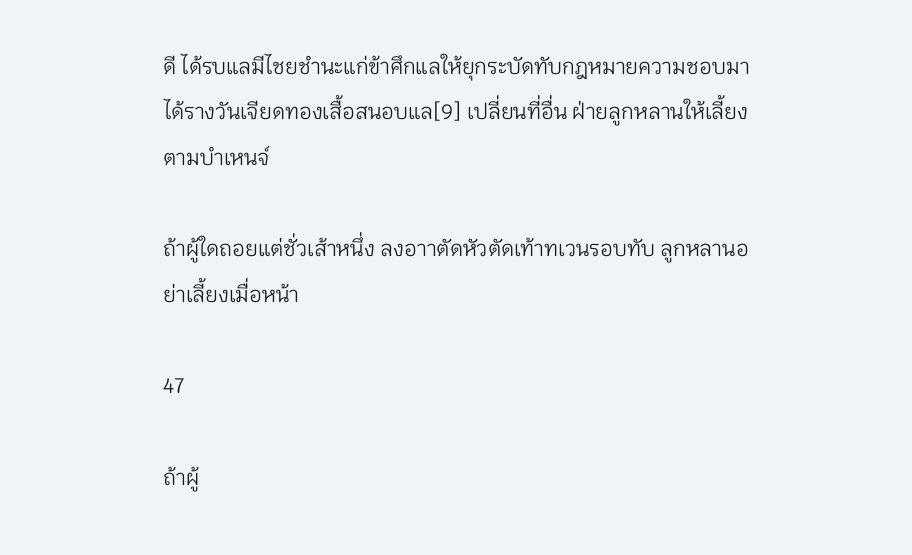ดี ได้รบแลมีไชยชำนะแก่ข้าศึกแลให้ยุกระบัดทับกฎหมายความชอบมา ได้รางวันเจียดทองเสื้อสนอบแล[9] เปลี่ยนที่อื่น ฝ่ายลูกหลานให้เลี้ยงตามบำเหนจ์

ถ้าผู้ใดถอยแต่ชั่วเส้าหนึ่ง ลงอาาตัดหัวตัดเท้าทเวนรอบทับ ลูกหลานอย่าเลี้ยงเมื่อหน้า

47

ถ้าผู้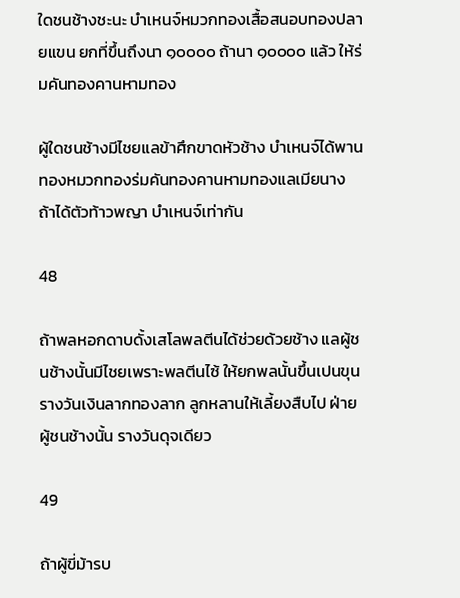ใดชนช้างชะนะ บำเหนจ์หมวกทองเสื้อสนอบทองปลายแขน ยกที่ขึ้นถึงนา ๑๐๐๐๐ ถ้านา ๑๐๐๐๐ แล้ว ให้ร่มคันทองคานหามทอง

ผู้ใดชนช้างมีไชยแลข้าศึกขาดหัวช้าง บำเหนจ์ได้พานทองหมวกทองร่มคันทองคานหามทองแลเมียนาง ถ้าได้ตัวท้าวพญา บำเหนจ์เท่ากัน

48

ถ้าพลหอกดาบดั้งเสโลพลตีนได้ช่วยด้วยช้าง แลผู้ชนช้างนั้นมีไชยเพราะพลตีนไซ้ ให้ยกพลนั้นขึ้นเปนขุน รางวันเงินลากทองลาก ลูกหลานให้เลี้ยงสืบไป ฝ่ายผู้ชนช้างนั้น รางวันดุจเดียว

49

ถ้าผู้ขี่ม้ารบ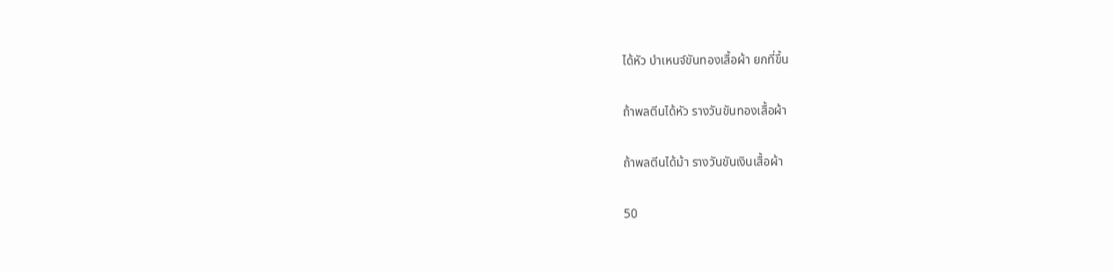ได้หัว บำเหนจ์ขันทองเสื้อผ้า ยกที่ขึ้น

ถ้าพลตีนได้หัว รางวันขันทองเสื้อผ้า

ถ้าพลตีนได้ม้า รางวันขันเงินเสื้อผ้า

50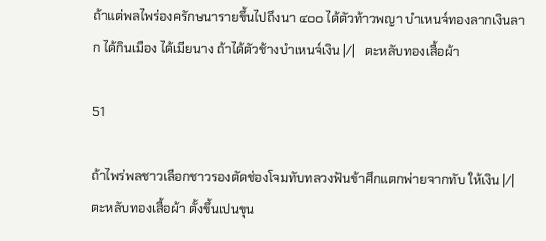ถ้าแต่พลไพร่องครักษนารายขึ้นไปถึงนา ๔๐๐ ได้ตัวท้าวพญา บำเหนจ์ทองลากเงินลาก ได้กินเมือง ได้เมียนาง ถ้าได้ตัวช้างบำเหนจ์เงิน |/|   ตะหลับทองเสื้อผ้า

51

ถ้าไพร่พลชาวเลือกชาวรองตัดช่องโจมทับทลวงฟันข้าศึกแตกพ่ายจากทับ ให้เงิน |/|   ตะหลับทองเสื้อผ้า ตั้งขึ้นเปนขุน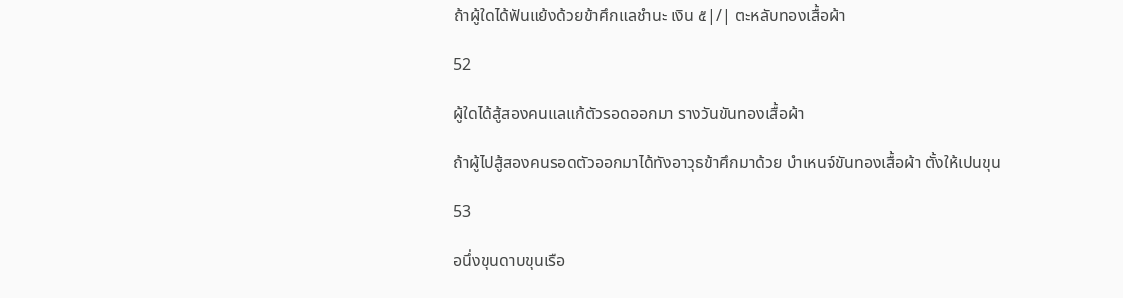ถ้าผู้ใดได้ฟันแย้งด้วยข้าศึกแลชำนะ เงิน ๕|/| ตะหลับทองเสื้อผ้า

52

ผู้ใดได้สู้สองคนแลแก้ตัวรอดออกมา รางวันขันทองเสื้อผ้า

ถ้าผู้ไปสู้สองคนรอดตัวออกมาได้ทังอาวุธข้าศึกมาด้วย บำเหนจ์ขันทองเสื้อผ้า ตั้งให้เปนขุน

53

อนึ่งขุนดาบขุนเรือ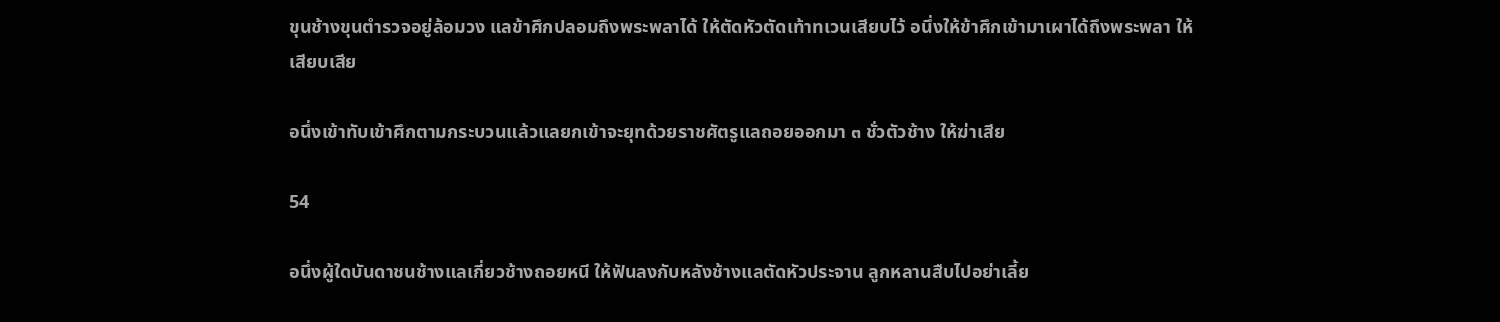ขุนช้างขุนตำรวจอยู่ล้อมวง แลข้าศึกปลอมถึงพระพลาได้ ให้ตัดหัวตัดเท้าทเวนเสียบไว้ อนึ่งให้ข้าศึกเข้ามาเผาได้ถึงพระพลา ให้เสียบเสีย

อนึ่งเข้าทับเข้าศึกตามกระบวนแล้วแลยกเข้าจะยุทด้วยราชศัตรูแลถอยออกมา ๓ ชั่วตัวช้าง ให้ฆ่าเสีย

54

อนึ่งผู้ใดบันดาชนช้างแลเกี่ยวช้างถอยหนี ให้ฟันลงกับหลังช้างแลตัดหัวประจาน ลูกหลานสืบไปอย่าเลี้ย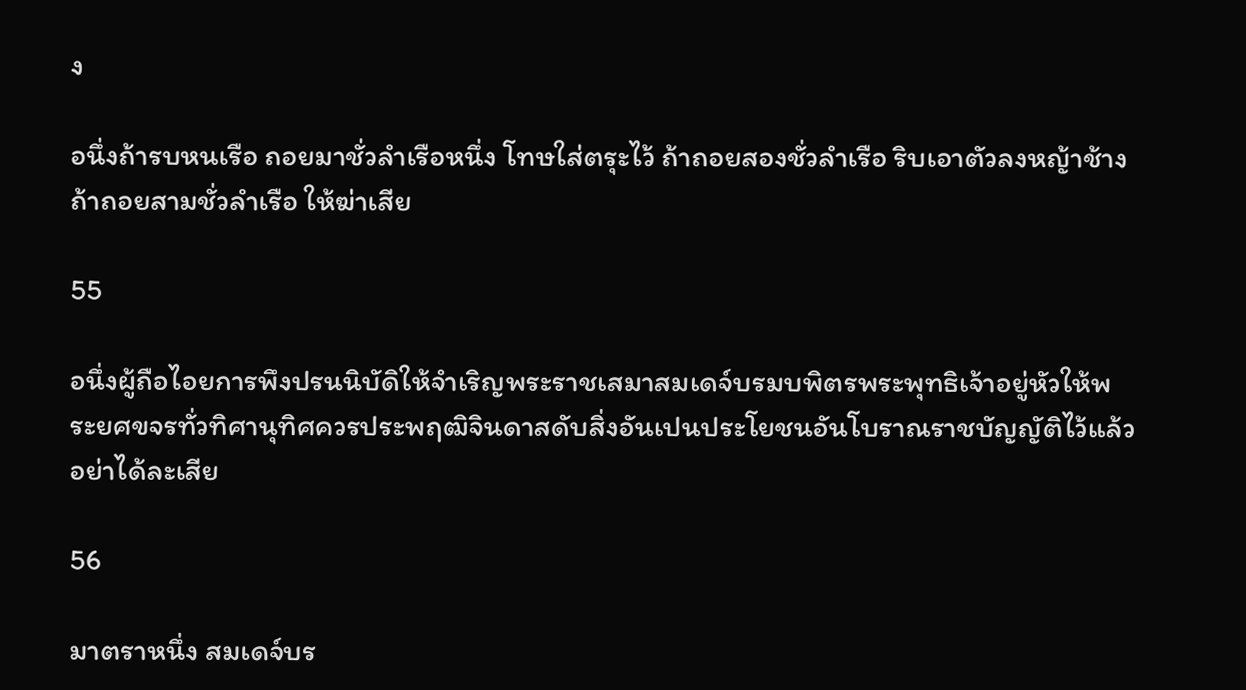ง

อนึ่งถ้ารบหนเรือ ถอยมาชั่วลำเรือหนึ่ง โทษใส่ตรุะไว้ ถ้าถอยสองชั่วลำเรือ ริบเอาตัวลงหญ้าช้าง ถ้าถอยสามชั่วลำเรือ ให้ฆ่าเสีย

55

อนึ่งผู้ถือไอยการพึงปรนนิบัดิให้จำเริญพระราชเสมาสมเดจ์บรมบพิตรพระพุทธิเจ้าอยู่หัวให้พระยศขจรทั่วทิศานุทิศควรประพฤฒิจินดาสดับสิ่งอันเปนประโยชนอันโบราณราชบัญญัติไว้แล้ว อย่าได้ละเสีย

56

มาตราหนึ่ง สมเดจ์บร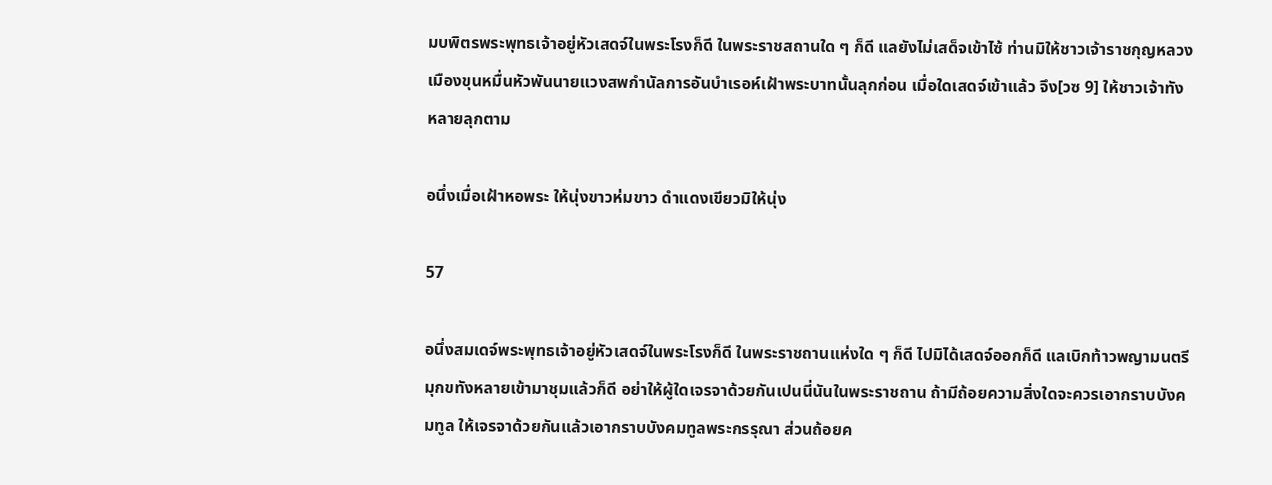มบพิตรพระพุทธเจ้าอยู่หัวเสดจ์ในพระโรงก็ดี ในพระราชสถานใด ๆ ก็ดี แลยังไม่เสด็จเข้าไซ้ ท่านมิให้ชาวเจ้าราชกุญหลวงเมืองขุนหมื่นหัวพันนายแวงสพกำนัลการอันบำเรอห์เฝ้าพระบาทนั้นลุกก่อน เมื่อใดเสดจ์เข้าแล้ว จึง[วซ 9] ให้ชาวเจ้าทังหลายลุกตาม

อนึ่งเมื่อเฝ้าหอพระ ให้นุ่งขาวห่มขาว ดำแดงเขียวมิให้นุ่ง

57

อนึ่งสมเดจ์พระพุทธเจ้าอยู่หัวเสดจ์ในพระโรงก็ดี ในพระราชถานแห่งใด ๆ ก็ดี ไปมิได้เสดจ์ออกก็ดี แลเบิกท้าวพญามนตรีมุกขทังหลายเข้ามาชุมแล้วก็ดี อย่าให้ผู้ใดเจรจาด้วยกันเปนนี่นันในพระราชถาน ถ้ามีถ้อยความสิ่งใดจะควรเอากราบบังคมทูล ให้เจรจาด้วยกันแล้วเอากราบบังคมทูลพระกรรุณา ส่วนถ้อยค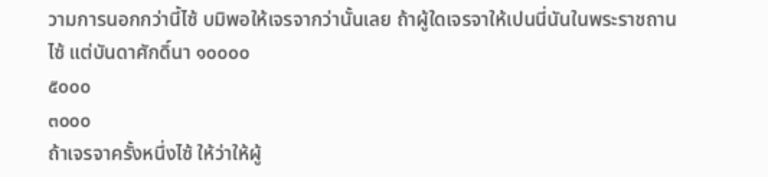วามการนอกกว่านี้ไซ้ บมิพอให้เจรจากว่านั้นเลย ถ้าผู้ใดเจรจาให้เปนนี่นันในพระราชถานไซ้ แต่บันดาศักดิ์นา ๑๐๐๐๐
๕๐๐๐
๓๐๐๐
ถ้าเจรจาครั้งหนึ่งไซ้ ให้ว่าให้ผู้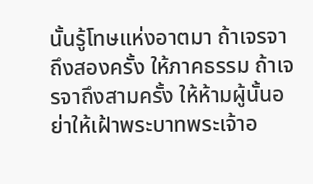นั้นรู้โทษแห่งอาตมา ถ้าเจรจาถึงสองครั้ง ให้ภาคธรรม ถ้าเจรจาถึงสามครั้ง ให้ห้ามผู้นั้นอย่าให้เฝ้าพระบาทพระเจ้าอ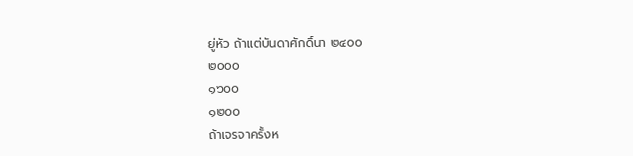ยู่หัว ถ้าแต่บันดาศักดิ์นา ๒๔๐๐
๒๐๐๐
๑๖๐๐
๑๒๐๐
ถ้าเจรจาครั้งห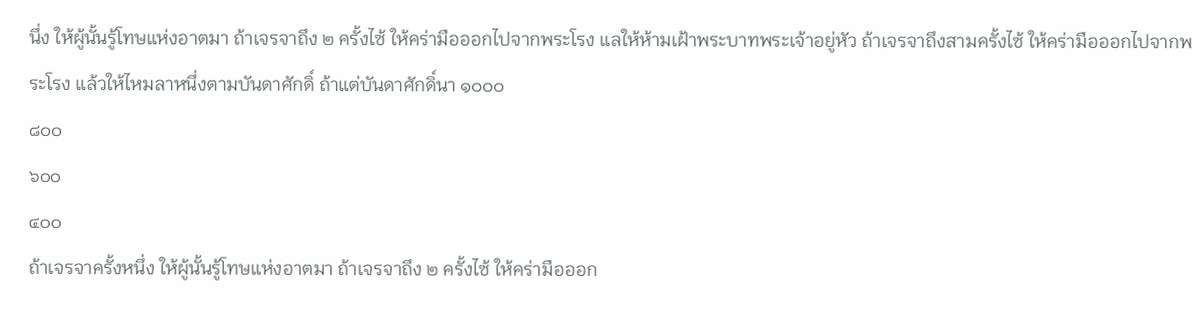นึ่ง ให้ผู้นั้นรู้โทษแห่งอาตมา ถ้าเจรจาถึง ๒ ครั้งไซ้ ให้คร่ามือออกไปจากพระโรง แลให้ห้ามเฝ้าพระบาทพระเจ้าอยู่หัว ถ้าเจรจาถึงสามครั้งไซ้ ให้คร่ามือออกไปจากพระโรง แล้วให้ไหมลาหนึ่งตามบันดาศักดิ์ ถ้าแต่บันดาศักดิ์นา ๑๐๐๐
๘๐๐
๖๐๐
๔๐๐
ถ้าเจรจาครั้งหนึ่ง ให้ผู้นั้นรู้โทษแห่งอาตมา ถ้าเจรจาถึง ๒ ครั้งไซ้ ให้คร่ามือออก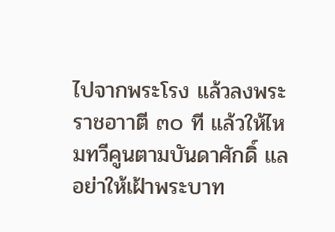ไปจากพระโรง แล้วลงพระราชอาาตี ๓๐ ที แล้วให้ไหมทวีคูนตามบันดาศักดิ์ แลอย่าให้เฝ้าพระบาท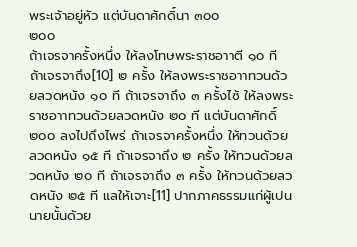พระเจ้าอยู่หัว แต่บันดาศักดิ์นา ๓๐๐
๒๐๐
ถ้าเจรจาครั้งหนึ่ง ให้ลงโทษพระราชอาาตี ๑๐ ที ถ้าเจรจาถึง[10] ๒ ครั้ง ให้ลงพระราชอาาทวนด้วยลวดหนัง ๑๐ ที ถ้าเจรจาถึง ๓ ครั้งไซ้ ให้ลงพระราชอาาทวนด้วยลวดหนัง ๒๐ ที แต่บันดาศักดิ์ ๒๐๐ ลงไปถึงไพร่ ถ้าเจรจาครั้งหนึ่ง ให้ทวนด้วยลวดหนัง ๑๕ ที ถ้าเจรจาถึง ๒ ครั้ง ให้ทวนด้วยลวดหนัง ๒๐ ที ถ้าเจรจาถึง ๓ ครั้ง ให้ทวนด้วยลวดหนัง ๒๕ ที แลให้เจาะ[11] ปากภาคธรรมแก่ผู้เปนนายนั้นด้วย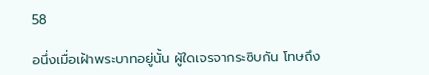58

อนึ่งเมื่อเฝ้าพระบาทอยู่นั้น ผู้ใดเจรจากระซิบกัน โทษถึง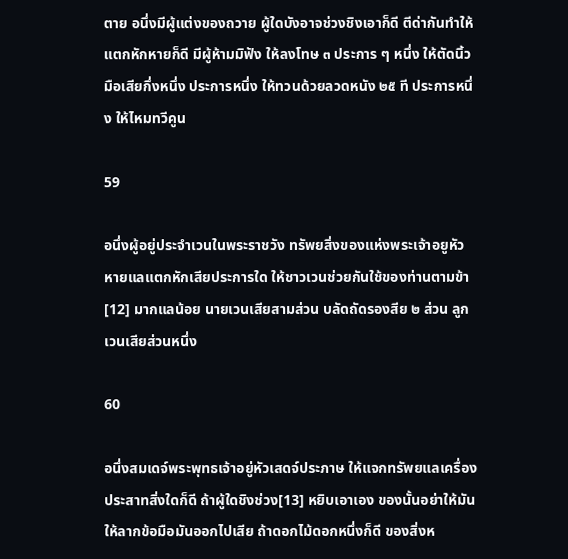ตาย อนึ่งมีผู้แต่งของถวาย ผู้ใดบังอาจช่วงชิงเอาก็ดี ตีด่ากันทำให้แตกหักหายก็ดี มีผู้ห้ามมิฟัง ให้ลงโทษ ๓ ประการ ๆ หนึ่ง ให้ตัดนิ้วมือเสียกึ่งหนึ่ง ประการหนึ่ง ให้ทวนด้วยลวดหนัง ๒๕ ที ประการหนึ่ง ให้ไหมทวีคูน

59

อนึ่งผู้อยู่ประจำเวนในพระราชวัง ทรัพยสิ่งของแห่งพระเจ้าอยูหัวหายแลแตกหักเสียประการใด ให้ชาวเวนช่วยกันใช้ของท่านตามข้า[12] มากแลน้อย นายเวนเสียสามส่วน บลัดถัดรองสีย ๒ ส่วน ลูกเวนเสียส่วนหนึ่ง

60

อนึ่งสมเดจ์พระพุทธเจ้าอยู่หัวเสดจ์ประภาษ ให้แจกทรัพยแลเครื่องประสาทสิ่งใดก็ดี ถ้าผู้ใดชิงช่วง[13] หยิบเอาเอง ของนั้นอย่าให้มัน ให้ลากข้อมือมันออกไปเสีย ถ้าดอกไม้ดอกหนึ่งก็ดี ของสิ่งห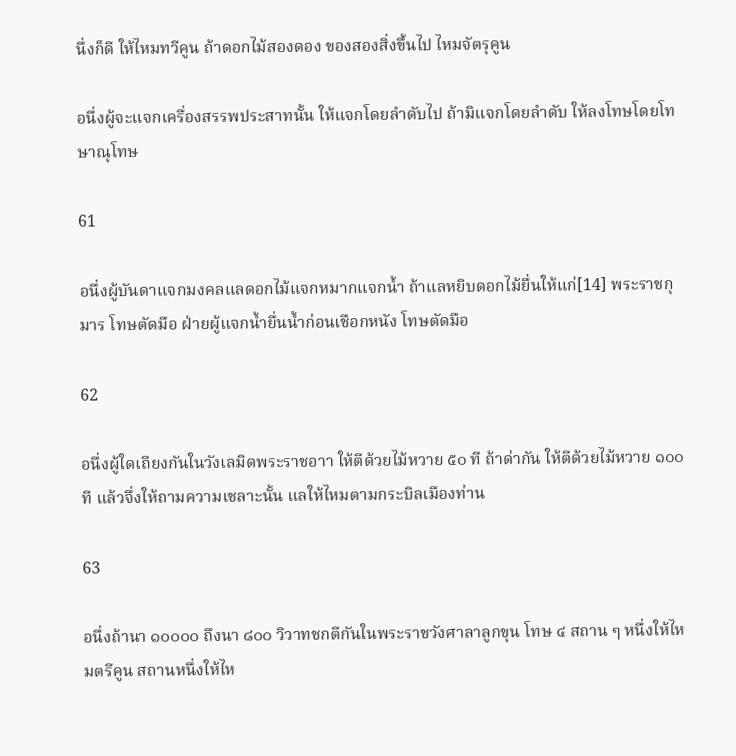นึ่งก็ดี ให้ไหมทวีคูน ถ้าดอกไม้สองดอง ของสองสิ่งขึ้นไป ไหมจัตรุคูน

อนึ่งผู้จะแจกเครื่องสรรพประสาทนั้น ให้แจกโดยลำดับไป ถ้ามิแจกโดยลำดับ ให้ลงโทษโดยโทษาณุโทษ

61

อนึ่งผู้บันดาแจกมงคลแลดอกไม้แจกหมากแจกน้ำ ถ้าแลหยิบดอกไม้ยื่นให้แก่[14] พระราชกุมาร โทษตัดมือ ฝ่ายผู้แจกน้ำยื่นน้ำก่อนเชือกหนัง โทษตัดมือ

62

อนึ่งผู้ใดเถียงกันในวังเลมิดพระราชอาา ให้ตีด้วยไม้หวาย ๕๐ ที ถ้าด่ากัน ให้ตีด้วยไม้หวาย ๑๐๐ ที แล้วจึ่งให้ถามความเชลาะนั้น แลให้ไหมตามกระบิลเมืองท่าน

63

อนึ่งถ้านา ๑๐๐๐๐ ถึงนา ๘๐๐ วิวาทชกตีกันในพระราชวังศาลาลูกขุน โทษ ๔ สถาน ๆ หนึ่งให้ไหมตรีคูน สถานหนึ่งให้ไห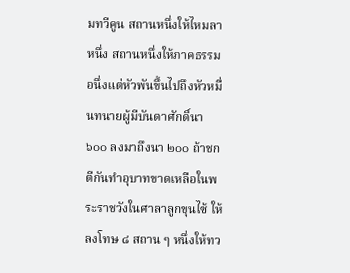มทวีคูน สถานหนึ่งให้ไหมลาหนึ่ง สถานหนึ่งให้ภาคธรรม อนึ่งแต่หัวพันขึ้นไปถึงหัวหมื่นทนายผู้มีบันดาศักดิ์นา ๖๐๐ ลงมาถึงนา ๒๐๐ ถ้าชกตีกันทำอุบาทขาดเหลือในพระราชวังในศาลาลูกขุนไซ้ ให้ลงโทษ ๘ สถาน ๆ หนึ่งให้ทว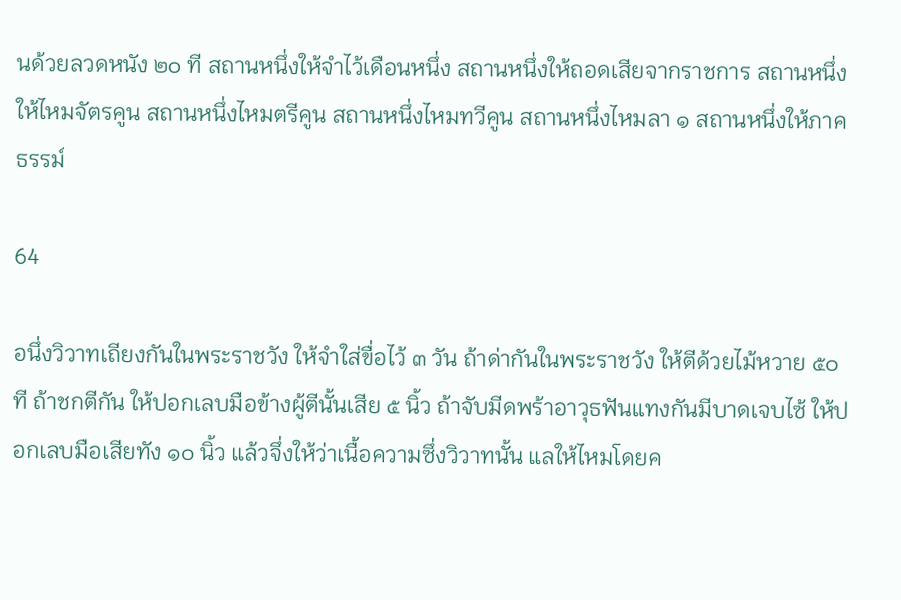นด้วยลวดหนัง ๒๐ ที สถานหนึ่งให้จำไว้เดือนหนึ่ง สถานหนึ่งให้ถอดเสียจากราชการ สถานหนึ่งให้ไหมจัตรคูน สถานหนึ่งไหมตรีคูน สถานหนึ่งไหมทวีคูน สถานหนึ่งไหมลา ๑ สถานหนึ่งให้ภาคธรรม์

64

อนึ่งวิวาทเถียงกันในพระราชวัง ให้จำใส่ขื่อไว้ ๓ วัน ถ้าด่ากันในพระราชวัง ให้ตีด้วยไม้หวาย ๕๐ ที ถ้าชกตีกัน ให้ปอกเลบมือข้างผู้ตีนั้นเสีย ๕ นิ้ว ถ้าจับมีดพร้าอาวุธฟันแทงกันมีบาดเจบไซ้ ให้ปอกเลบมือเสียทัง ๑๐ นิ้ว แล้วจึ่งให้ว่าเนื้อความซึ่งวิวาทนั้น แลให้ไหมโดยค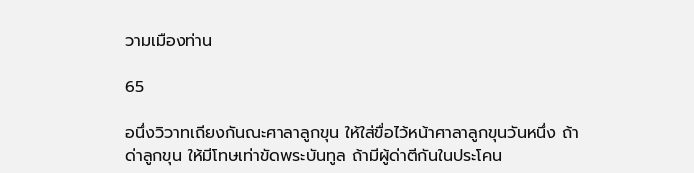วามเมืองท่าน

65

อนึ่งวิวาทเถียงกันณะศาลาลูกขุน ให้ใส่ขื่อไว้หน้าศาลาลูกขุนวันหนึ่ง ถ้าด่าลูกขุน ให้มีโทษเท่าขัดพระบันทูล ถ้ามีผู้ด่าตีกันในประโคน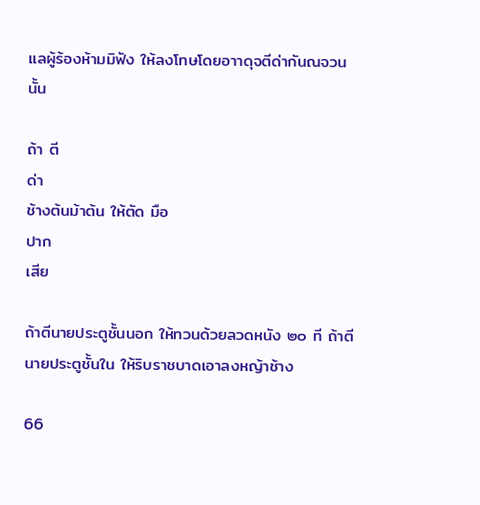แลผู้ร้องห้ามมิฟัง ให้ลงโทษโดยอาาดุจตีด่ากันณจวนนั้น

ถ้า ตี
ด่า
ช้างต้นม้าต้น ให้ตัด มือ
ปาก
เสีย

ถ้าตีนายประตูชั้นนอก ให้ทวนด้วยลวดหนัง ๒๐ ที ถ้าตีนายประตูชั้นใน ให้ริบราชบาดเอาลงหญ้าช้าง

66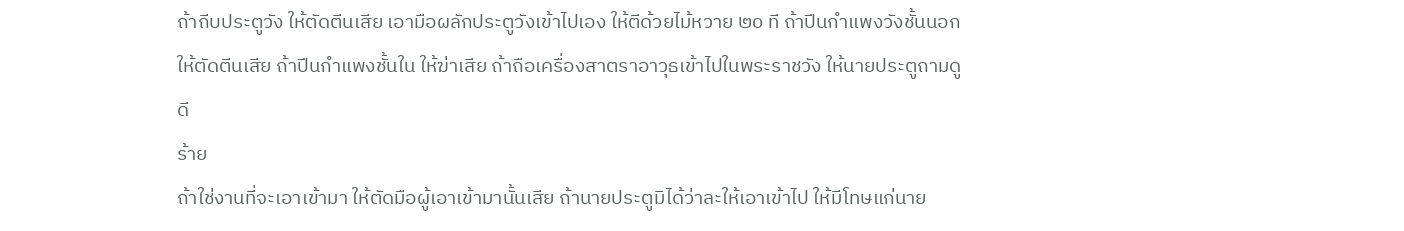ถ้าถีบประตูวัง ให้ตัดตีนเสีย เอามือผลักประตูวังเข้าไปเอง ให้ตีด้วยไม้หวาย ๒๐ ที ถ้าปีนกำแพงวังชั้นนอก ให้ตัดตีนเสีย ถ้าปีนกำแพงชั้นใน ให้ฆ่าเสีย ถ้าถือเครื่องสาตราอาวุธเข้าไปในพระราชวัง ให้นายประตูถามดู ดี
ร้าย
ถ้าใช่งานที่จะเอาเข้ามา ให้ตัดมือผู้เอาเข้ามานั้นเสีย ถ้านายประตูมิได้ว่าละให้เอาเข้าไป ให้มีโทษแก่นาย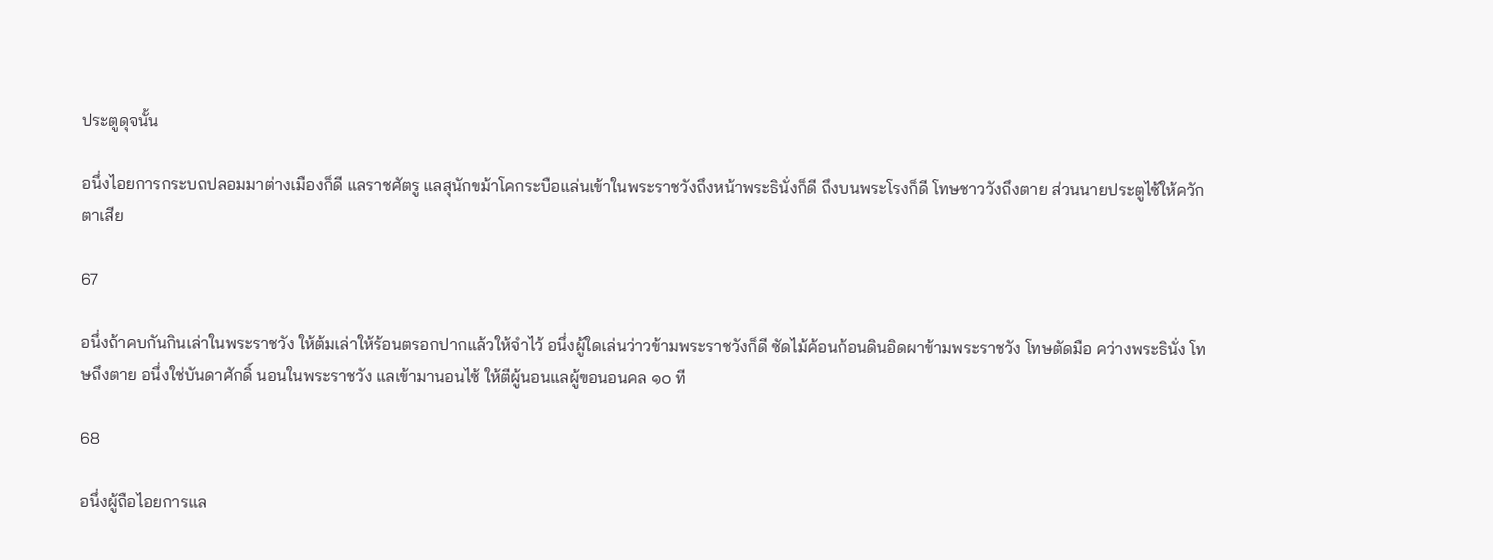ประตูดุจนั้น

อนึ่งไอยการกระบถปลอมมาต่างเมืองก็ดี แลราชศัตรู แลสุนักขม้าโคกระบือแล่นเข้าในพระราชวังถึงหน้าพระธินั่งก็ดี ถึงบนพระโรงก็ดี โทษชาววังถึงตาย ส่วนนายประตูไซ้ให้ควักตาเสีย

67

อนึ่งถ้าคบกันกินเล่าในพระราชวัง ให้ต้มเล่าให้ร้อนตรอกปากแล้วให้จำไว้ อนึ่งผู้ใดเล่นว่าวข้ามพระราชวังก็ดี ซัดไม้ค้อนก้อนดินอิดผาข้ามพระราชวัง โทษตัดมือ คว่างพระธินั่ง โทษถึงตาย อนึ่งใช่บันดาศักดิ์ นอนในพระราชวัง แลเข้ามานอนไซ้ ให้ตีผู้นอนแลผู้ฃอนอนคล ๑๐ ที

68

อนึ่งผู้ถือไอยการแล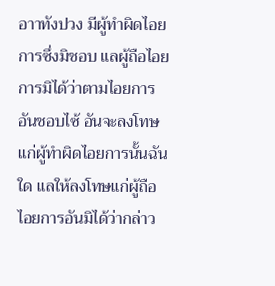อาาทังปวง มีผู้ทำผิดไอยการซึ่งมิชอบ แลผู้ถือไอยการมิได้ว่าตามไอยการอันชอบไซ้ อันจะลงโทษแก่ผู้ทำผิดไอยการนั้นฉันใด แลให้ลงโทษแก่ผู้ถือไอยการอันมิได้ว่ากล่าว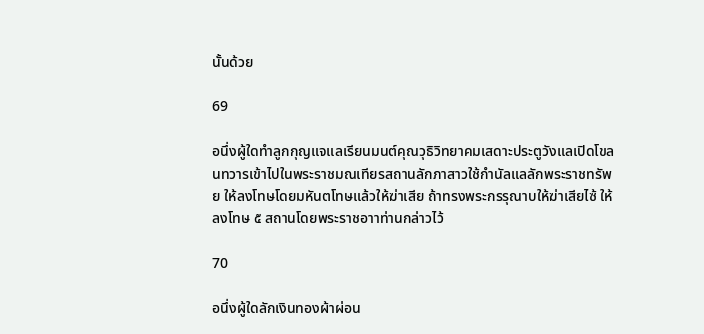นั้นด้วย

69

อนึ่งผู้ใดทำลูกกุญแจแลเรียนมนต์คุณวุธิวิทยาคมเสดาะประตูวังแลเปิดโขลนทวารเข้าไปในพระราชมณเทียรสถานลักภาสาวใช้กำนัลแลลักพระราชทรัพย ให้ลงโทษโดยมหันตโทษแล้วให้ฆ่าเสีย ถ้าทรงพระกรรุณาบให้ฆ่าเสียไซ้ ให้ลงโทษ ๕ สถานโดยพระราชอาาท่านกล่าวไว้

70

อนึ่งผู้ใดลักเงินทองผ้าผ่อน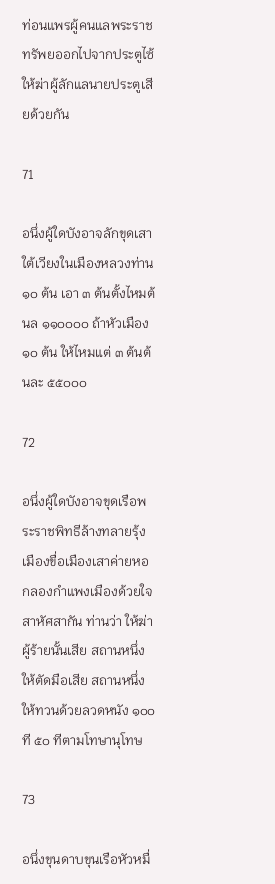ท่อนแพรผู้คนแลพระราชทรัพยออกไปจากประตูไซ้ ให้ฆ่าผู้ลักแลนายประตูเสียด้วยกัน

71

อนึ่งผู้ใดบังอาจลักขุดเสาใต้เวียงในเมืองหลวงท่าน ๑๐ ต้น เอา ๓ ต้นตั้งไหมต้นล ๑๑๐๐๐๐ ถ้าหัวเมือง ๑๐ ต้น ให้ไหมแต่ ๓ ต้นต้นละ ๕๕๐๐๐

72

อนึ่งผู้ใดบังอาจขุดเรือพระราชพิทธีล้างทลายรุ้งเมืองขื่อเมืองเสาค่ายหอกลองกำแพงเมืองด้วยใจสาหัศสากัน ท่านว่า ให้ฆ่าผู้ร้ายนั้นเสีย สถานหนึ่ง ให้ตัดมือเสีย สถานหนึ่ง ให้ทวนด้วยลวดหนัง ๑๐๐ ที ๕๐ ทีตามโทษานุโทษ

73

อนึ่งขุนดาบขุนเรือหัวหมื่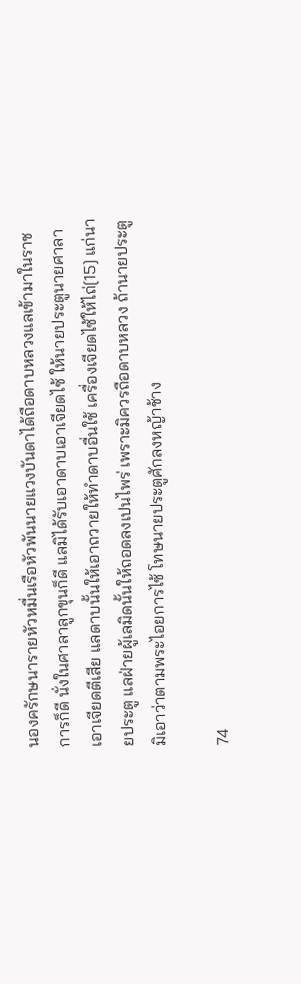นองครักษนารายหัวหมื่นเรือหัวพันนายแวงบันดาได้ถือดาบหลวงแลเข้ามาในราชการก็ดี นั่งในศาลาลูกขุนก็ดี แลมิได้รับเอาดาบเอาเจียดไซ้ ให้นายประตูนายศาลาเอาเจียดตีเสีย แลดาบนั้นให้เอาถวายให้ทำดาบอื่นใช้ เครื่องเจียดไซ้ให้ไถ่[15] แก่นายประตู แลฝ่ายผู้เลมิดนั้นให้ถอดลงเปนไพร่ เพราะมิควรถือดาบหลวง ถ้านายประตูมิเอาว่าตามพระไอยการไซ้ โทษนายประตูศักลงหญ้าช้าง

74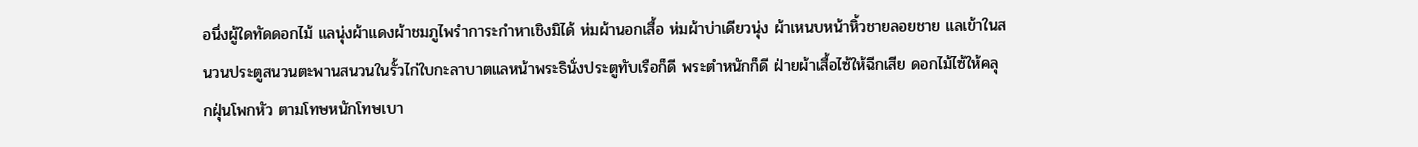อนึ่งผู้ใดทัดดอกไม้ แลนุ่งผ้าแดงผ้าชมภูไพรำการะกำหาเชิงมิได้ ห่มผ้านอกเสื้อ ห่มผ้าบ่าเดียวนุ่ง ผ้าเหนบหน้าหิ้วชายลอยชาย แลเข้าในสนวนประตูสนวนตะพานสนวนในรั้วไก่ใบกะลาบาตแลหน้าพระธินั่งประตูทับเรือก็ดี พระตำหนักก็ดี ฝ่ายผ้าเสื้อไซ้ให้ฉีกเสีย ดอกไม้ไซ้ให้คลุกฝุ่นโพกหัว ตามโทษหนักโทษเบา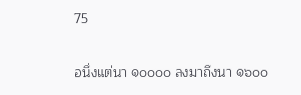75

อนึ่งแต่นา ๑๐๐๐๐ ลงมาถึงนา ๑๖๐๐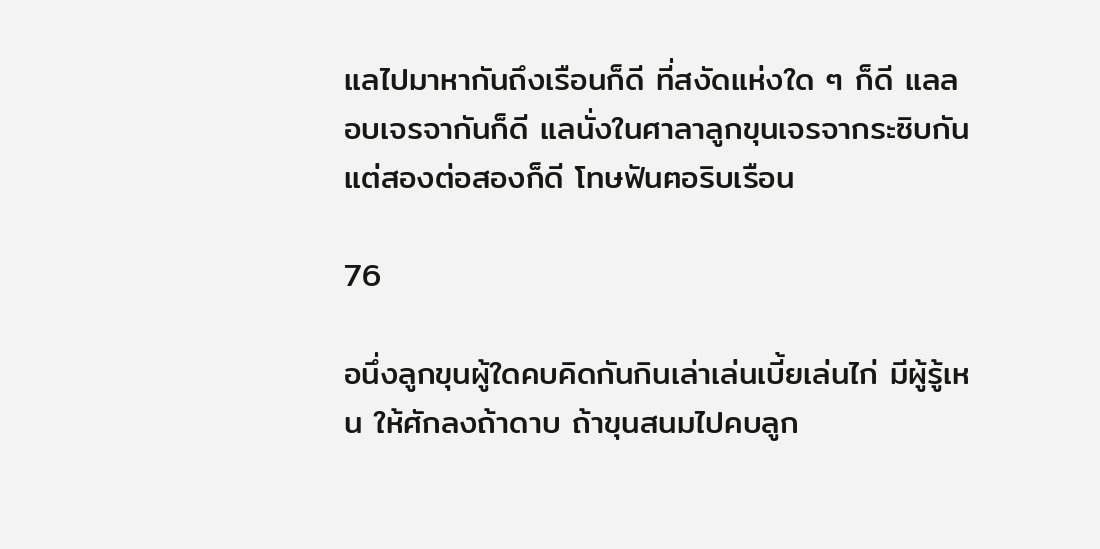แลไปมาหากันถึงเรือนก็ดี ที่สงัดแห่งใด ๆ ก็ดี แลลอบเจรจากันก็ดี แลนั่งในศาลาลูกขุนเจรจากระซิบกันแต่สองต่อสองก็ดี โทษฟันฅอริบเรือน

76

อนึ่งลูกขุนผู้ใดคบคิดกันกินเล่าเล่นเบี้ยเล่นไก่ มีผู้รู้เหน ให้ศักลงถ้าดาบ ถ้าขุนสนมไปคบลูก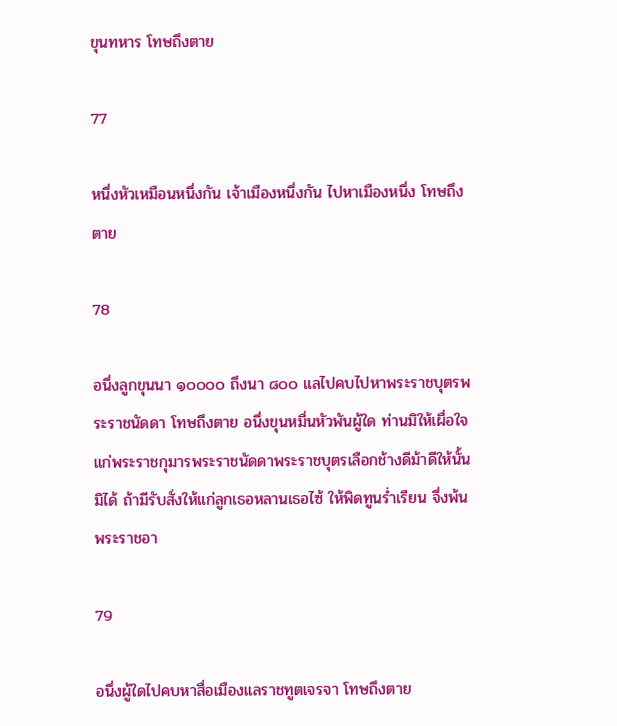ขุนทหาร โทษถึงตาย

77

หนึ่งหัวเหมือนหนึ่งกัน เจ้าเมืองหนึ่งกัน ไปหาเมืองหนึ่ง โทษถึงตาย

78

อนึ่งลูกขุนนา ๑๐๐๐๐ ถึงนา ๘๐๐ แลไปคบไปหาพระราชบุตรพระราชนัดดา โทษถึงตาย อนึ่งขุนหมื่นหัวพันผู้ใด ท่านมิให้เผื่อใจแก่พระราชกุมารพระราชนัดดาพระราชบุตรเลือกช้างดีม้าดีให้นั้นมิได้ ถ้ามีรับสั่งให้แก่ลูกเธอหลานเธอไซ้ ให้พิดทูนร่ำเรียน จึ่งพ้นพระราชอา

79

อนึ่งผู้ใดไปคบหาสื่อเมืองแลราชทูตเจรจา โทษถึงตาย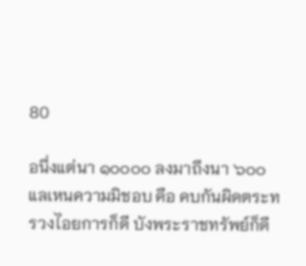80

อนึ่งแต่นา ๑๐๐๐๐ ลงมาถึงนา ๖๐๐ แลเหนความมิชอบ คือ คบกันผิดตระทรวงไอยการก็ดี บังพระราชทรัพย์ก็ดี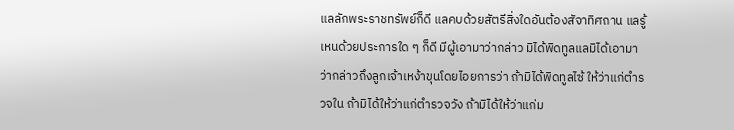แลลักพระราชทรัพย์ก็ดี แลคบด้วยสัตรีสิ่งใดอันต้องสัจาทิศถาน แลรู้เหนด้วยประการใด ๆ ก็ดี มีผู้เอามาว่ากล่าว มิได้พิดทูลแลมิได้เอามาว่ากล่าวถึงลูกเจ้าเหง้าขุนโดยไอยการว่า ถ้ามิได้พิดทูลไซ้ ให้ว่าแก่ตำรวจใน ถ้ามิได้ให้ว่าแก่ตำรวจวัง ถ้ามิได้ให้ว่าแก่ม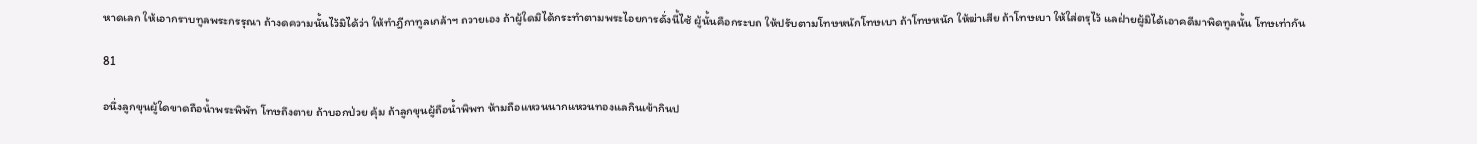หาดเลก ให้เอากราบทูลพระกรรุณา ถ้างดความนั้นไว้มิได้ว่า ให้ทำฎีกาทูลเกล้าฯ ถวายเอง ถ้าผู้ใดมิได้กระทำตามพระไอยการดั่งนี้ไซ้ ผู้นั้นคือกระบถ ให้ปรับตามโทษหนักโทษเบา ถ้าโทษหนัก ให้ฆ่าเสีย ถ้าโทษเบา ให้ใส่ตรุไว้ แลฝ่ายผู้มิได้เอาคดีมาพิดทูลนั้น โทษเท่ากัน

81

อนึ่งลูกขุนผู้ใดขาดถือน้ำพระพิพัท โทษถึงตาย ถ้าบอกป่วย คุ้ม ถ้าลูกขุนผู้ถือน้ำพิพท ห้ามถือแหวนนากแหวนทองแลกินเข้ากินป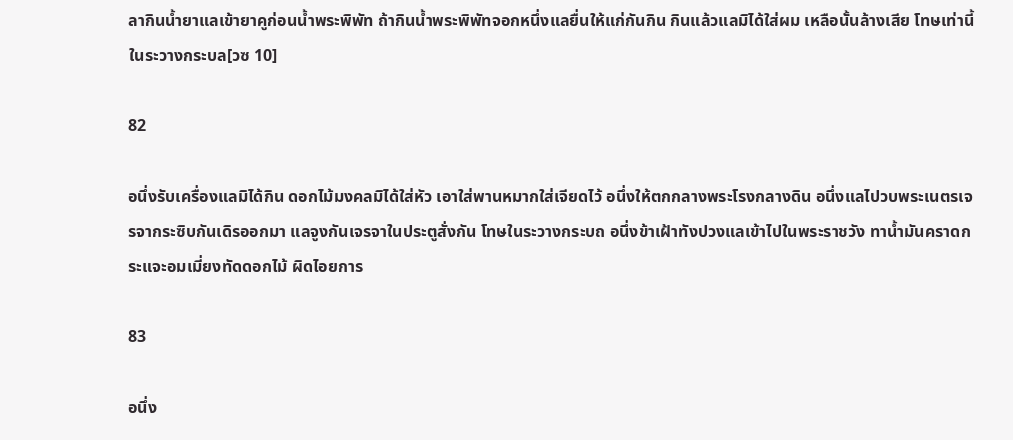ลากินน้ำยาแลเข้ายาคูก่อนน้ำพระพิพัท ถ้ากินน้ำพระพิพัทจอกหนึ่งแลยื่นให้แก่กันกิน กินแล้วแลมิได้ใส่ผม เหลือนั้นล้างเสีย โทษเท่านี้ในระวางกระบล[วซ 10]

82

อนึ่งรับเครื่องแลมิได้กิน ดอกไม้มงคลมิได้ใส่หัว เอาใส่พานหมากใส่เจียดไว้ อนึ่งให้ตกกลางพระโรงกลางดิน อนึ่งแลไปวบพระเนตรเจรจากระซิบกันเดิรออกมา แลจูงกันเจรจาในประตูสั่งกัน โทษในระวางกระบถ อนึ่งข้าเฝ้าทังปวงแลเข้าไปในพระราชวัง ทาน้ำมันคราดกระแจะอมเมี่ยงทัดดอกไม้ ผิดไอยการ

83

อนึ่ง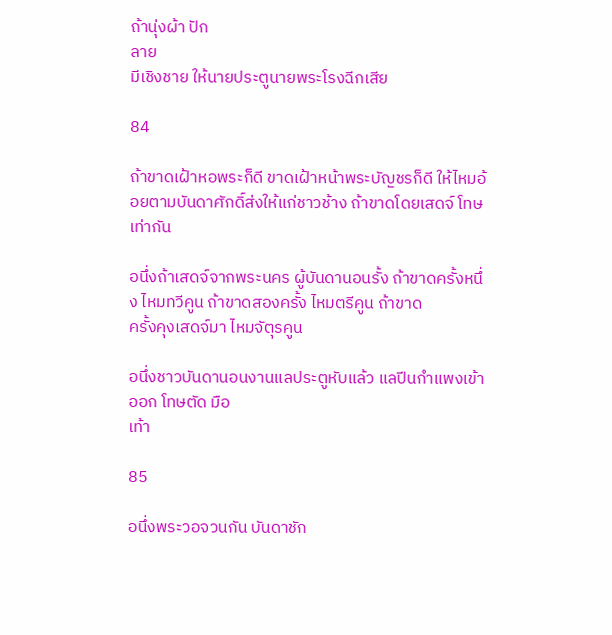ถ้านุ่งผ้า ปัก
ลาย
มีเชิงชาย ให้นายประตูนายพระโรงฉีกเสีย

84

ถ้าขาดเฝ้าหอพระก็ดี ขาดเฝ้าหน้าพระบัญชรก็ดี ให้ไหมอ้อยตามบันดาศักดิ์ส่งให้แก่ชาวช้าง ถ้าขาดโดยเสดจ์ โทษเท่ากัน

อนึ่งถ้าเสดจ์จากพระนคร ผู้บันดานอนรั้ง ถ้าขาดครั้งหนึ่ง ไหมทวีคูน ถ้าขาดสองครั้ง ไหมตรีคูน ถ้าขาด
ครั้งคุงเสดจ์มา ไหมจัตุรคูน

อนึ่งชาวบันดานอนงานแลประตูหับแล้ว แลปีนกำแพงเข้าออก โทษตัด มือ
เท้า

85

อนึ่งพระวอจวนกัน บันดาชัก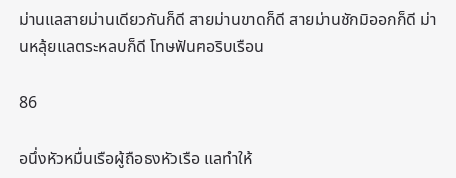ม่านแลสายม่านเดียวกันก็ดี สายม่านขาดก็ดี สายม่านชักมิออกก็ดี ม่านหลุ้ยแลตระหลบก็ดี โทษฟันฅอริบเรือน

86

อนึ่งหัวหมื่นเรือผู้ถือธงหัวเรือ แลทำให้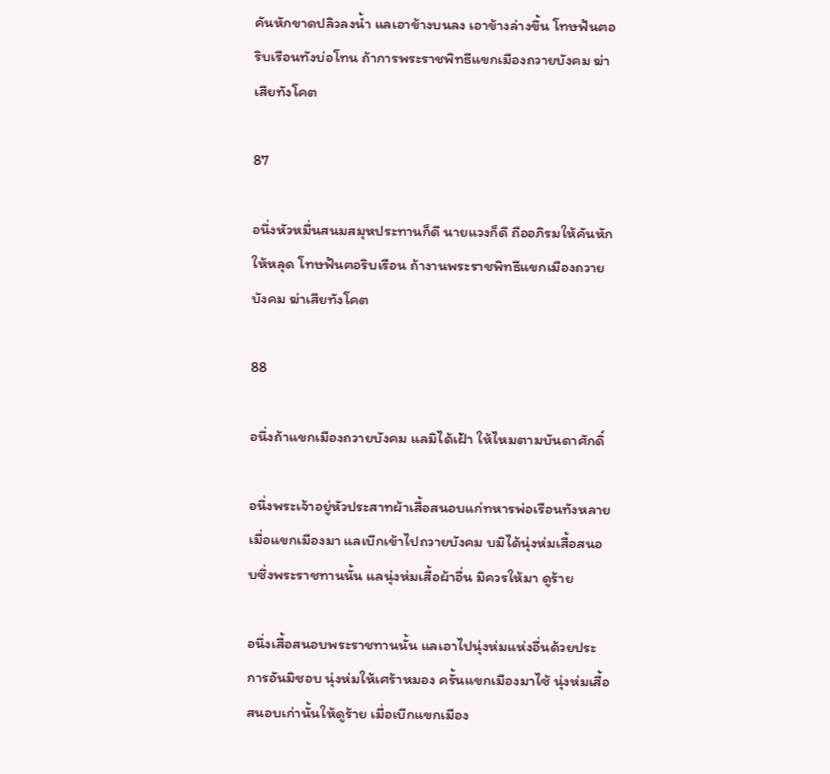คันหักขาดปลิวลงน้ำ แลเอาข้างบนลง เอาข้างล่างขึ้น โทษฟันฅอริบเรือนทังบ่อโทน ถ้าการพระราชพิทธีแขกเมืองถวายบังคม ฆ่าเสียทังโคต

87

อนึ่งหัวหมื่นสนมสมุหประทานก็ดี นายแวงก็ดี ถืออภิรมให้คันหักให้หลุด โทษฟันฅอริบเรือน ถ้างานพระราชพิทธีแขกเมืองถวายบังคม ฆ่าเสียทังโคต

88

อนึ่งถ้าแขกเมืองถวายบังคม แลมิได้เฝ้า ให้ไหมตามบันดาศักดิ์

อนึ่งพระเจ้าอยู่หัวประสาทผ้าเสื้อสนอบแก่ทหารพ่อเรือนทังหลายเมื่อแขกเมืองมา แลเบีกเข้าไปถวายบังคม บมิได้นุ่งห่มเสื้อสนอบซึ่งพระราชทานนั้น แลนุ่งห่มเสื้อผ้าอื่น มิควรให้มา ดูร้าย

อนึ่งเสื้อสนอบพระราชทานนั้น แลเอาไปนุ่งห่มแห่งอื่นด้วยประการอันมิชอบ นุ่งห่มให้เศร้าหมอง ครั้นแขกเมืองมาไซ้ นุ่งห่มเสื้อสนอบเก่านั้นให้ดูร้าย เมื่อเบีกแขกเมือง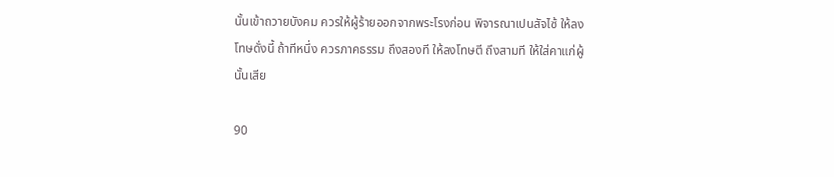นั้นเข้าถวายบังคม ควรให้ผู้ร้ายออกจากพระโรงก่อน พิจารณาเปนสัจไซ้ ให้ลงโทษดั่งนี้ ถ้าทีหนึ่ง ควรภาคธรรม ถึงสองที ให้ลงโทษตี ถึงสามที ให้ใส่คาแก่ผู้นั้นเสีย

90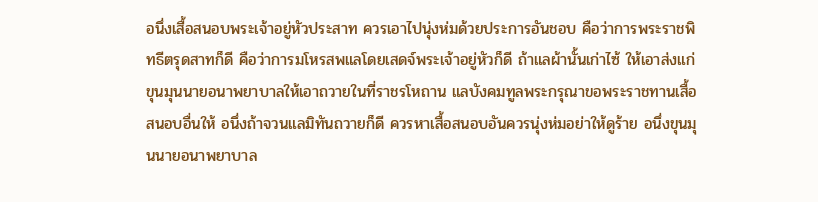อนึ่งเสื้อสนอบพระเจ้าอยู่หัวประสาท ควรเอาไปนุ่งห่มด้วยประการอันชอบ คือว่าการพระราชพิทธีตรุดสาทก็ดี คือว่าการมโหรสพแลโดยเสดจ์พระเจ้าอยู่หัวก็ดี ถ้าแลผ้านั้นเก่าไซ้ ให้เอาส่งแก่ขุนมุนนายอนาพยาบาลให้เอาถวายในที่ราชรโหถาน แลบังคมทูลพระกรุณาขอพระราชทานเสื้อสนอบอื่นให้ อนึ่งถ้าจวนแลมิทันถวายก็ดี ควรหาเสื้อสนอบอันควรนุ่งห่มอย่าให้ดูร้าย อนึ่งขุนมุนนายอนาพยาบาล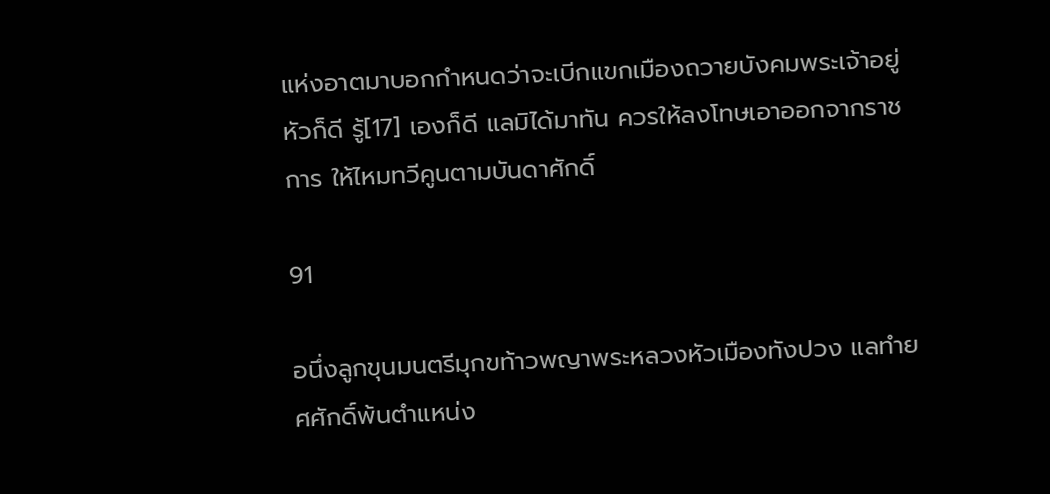แห่งอาตมาบอกกำหนดว่าจะเบีกแขกเมืองถวายบังคมพระเจ้าอยู่หัวก็ดี รู้[17] เองก็ดี แลมิได้มาทัน ควรให้ลงโทษเอาออกจากราชการ ให้ไหมทวีคูนตามบันดาศักดิ์

91

อนึ่งลูกขุนมนตรีมุกขท้าวพญาพระหลวงหัวเมืองทังปวง แลทำยศศักดิ์พ้นตำแหน่ง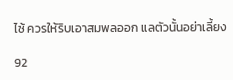ไซ้ ควรให้ริบเอาสมพลออก แลตัวนั้นอย่าเลี้ยง

92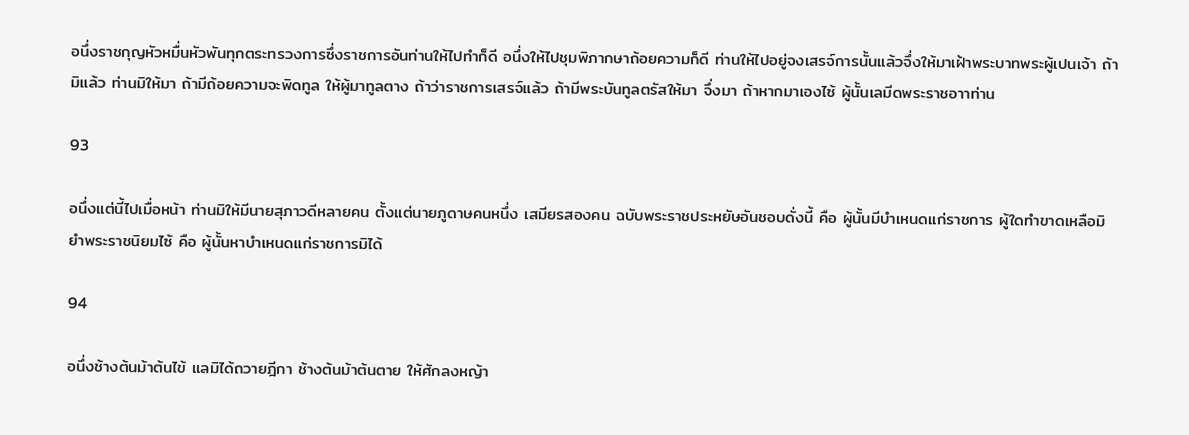อนึ่งราชกุญหัวหมื่นหัวพันทุกตระทรวงการซึ่งราชการอันท่านให้ไปทำก็ดี อนึ่งให้ไปชุมพิภากษาถ้อยความก็ดี ท่านให้ไปอยู่จงเสรจ์การนั้นแล้วจึ่งให้มาเฝ้าพระบาทพระผู้เปนเจ้า ถ้ามิแล้ว ท่านมิให้มา ถ้ามีถ้อยความจะพิดทูล ให้ผู้มาทูลตาง ถ้าว่าราชการเสรจ์แล้ว ถ้ามีพระบันทูลตรัสให้มา จึ่งมา ถ้าหากมาเองไซ้ ผู้นั้นเลมีดพระราชอาาท่าน

93

อนึ่งแต่นี้ไปเมื่อหน้า ท่านมิให้มีนายสุภาวดีหลายคน ตั้งแต่นายภูดาษคนหนึ่ง เสมียรสองคน ฉบับพระราชประหยัษอันชอบดั่งนี้ คือ ผู้นั้นมีบำเหนดแก่ราชการ ผู้ใดทำขาดเหลือมิยำพระราชนิยมไซ้ คือ ผู้นั้นหาบำเหนดแก่ราชการมิได้

94

อนึ่งช้างต้นม้าต้นไข้ แลมิได้ถวายฎีกา ช้างต้นม้าต้นตาย ให้ศักลงหญ้า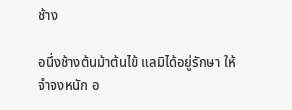ช้าง

อนึ่งช้างต้นม้าต้นไข้ แลมิได้อยู่รักษา ให้จำจงหนัก อ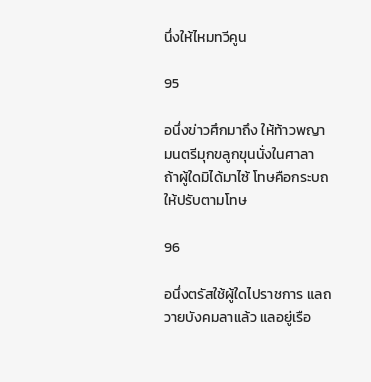นึ่งให้ไหมทวีคูน

95

อนึ่งข่าวศึกมาถึง ให้ท้าวพญามนตรีมุกขลูกขุนนั่งในศาลา ถ้าผู้ใดมิได้มาไซ้ โทษคือกระบถ ให้ปรับตามโทษ

96

อนึ่งตรัสใช้ผู้ใดไปราชการ แลถวายบังคมลาแล้ว แลอยู่เรือ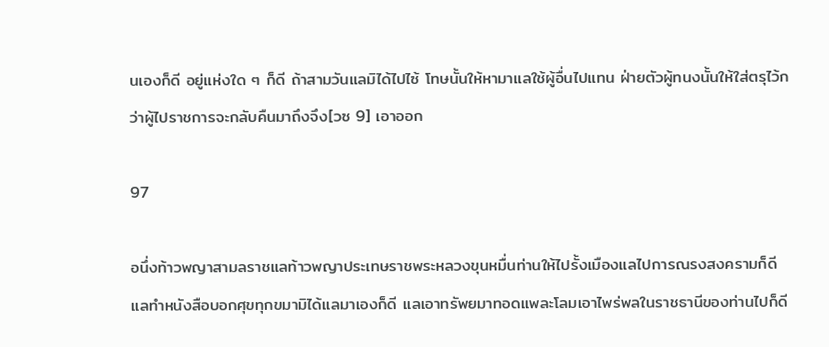นเองก็ดี อยู่แห่งใด ๆ ก็ดี ถ้าสามวันแลมิได้ไปไซ้ โทษนั้นให้หามาแลใช้ผู้อื่นไปแทน ฝ่ายตัวผู้ทนงนั้นให้ใส่ตรุไว้กว่าผู้ไปราชการจะกลับคืนมาถึงจึง[วซ 9] เอาออก

97

อนึ่งท้าวพญาสามลราชแลท้าวพญาประเทษราชพระหลวงขุนหมื่นท่านให้ไปรั้งเมืองแลไปการณรงสงครามก็ดี แลทำหนังสือบอกศุขทุกขมามิได้แลมาเองก็ดี แลเอาทรัพยมาทอดแพละโลมเอาไพร่พลในราชธานีของท่านไปก็ดี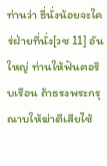ท่านว่า ธี่นั่งน้อยจะใคร่ฝ่ายที่นั่ง[วซ 11] อันใหญ่ ท่านให้ฟันฅอริบเรือน ถ้าธรงพระกรุณาบให้ฆ่าตีเสียไซ้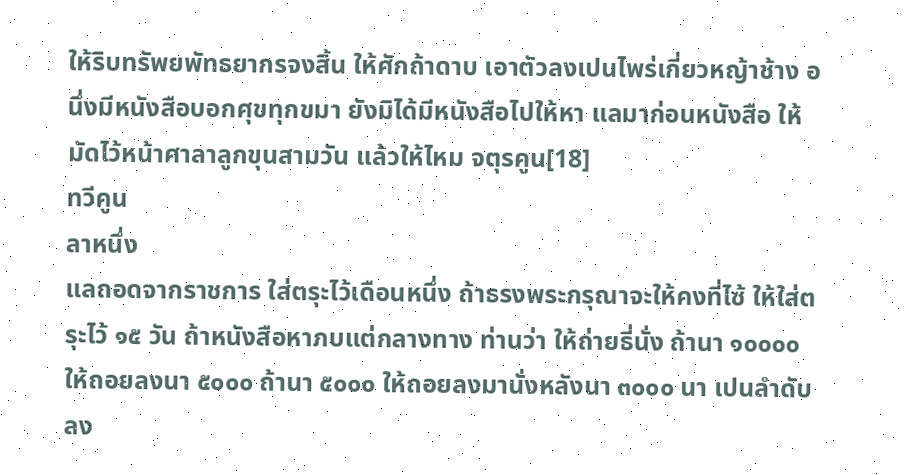ให้ริบทรัพยพัทธยากรจงสิ้น ให้ศักถ้าดาบ เอาตัวลงเปนไพร่เกี่ยวหญ้าช้าง อนึ่งมีหนังสือบอกศุขทุกขมา ยังมิได้มีหนังสือไปให้หา แลมาก่อนหนังสือ ให้มัดไว้หน้าศาลาลูกขุนสามวัน แล้วให้ไหม จตุรคูน[18]
ทวีคูน
ลาหนึ่ง
แลถอดจากราชการ ใส่ตรุะไว้เดือนหนึ่ง ถ้าธรงพระกรุณาจะให้คงที่ไซ้ ให้ใส่ตรุะไว้ ๑๕ วัน ถ้าหนังสือหาภบแต่กลางทาง ท่านว่า ให้ถ่ายธี่นั่ง ถ้านา ๑๐๐๐๐ ให้ถอยลงนา ๕๐๐๐ ถ้านา ๕๐๐๐ ให้ถอยลงมานั่งหลังนา ๓๐๐๐ นา เปนลำดับลง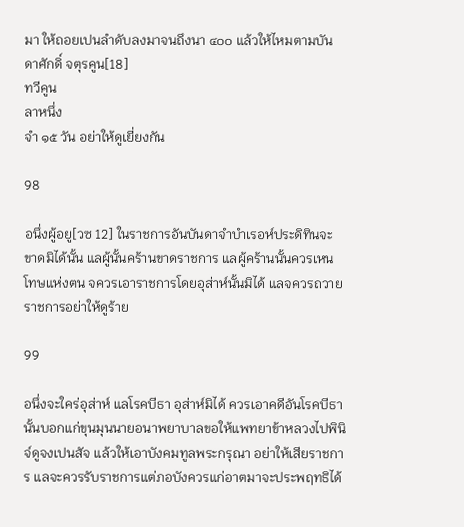มา ให้ถอยเปนลำดับลงมาจนถึงนา ๔๐๐ แล้วให้ไหมตามบันดาศักดิ์ จตุรคูน[18]
ทวีคูน
ลาหนึ่ง
จำ ๑๕ วัน อย่าให้ดูเยี่ยงกัน

98

อนึ่งผู้อยู[วซ 12] ในราชการอันบันดาจำบำเรอห์ประดิทินจะขาดมิได้นั้น แลผู้นั้นคร้านขาดราชการ แลผู้คร้านนั้นควรเหนโทษแห่งตน จควรเอาราชการโดยอุส่าห์นั้นมิได้ แลจควรถวายราชการอย่าให้ดูร้าย

99

อนึ่งจะใคร่อุส่าห์ แลโรคบีธา อุส่าห์มิได้ ควรเอาคดีอันโรคบีธานั้นบอกแก่ขุนมุนนายอนาพยาบาลขอให้แพทยาข้าหลวงไปพินิจ์ดูจงเปนสัจ แล้วให้เอาบังคมทูลพระกรุณา อย่าให้เสียราชการ แลจะควรรับราชการแต่ภอบังควรแก่อาตมาจะประพฤทธิได้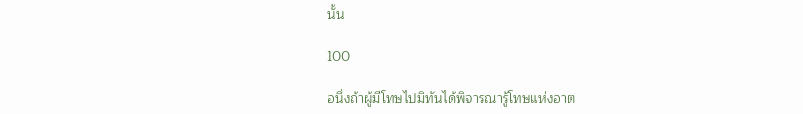นั้น

100

อนึ่งถ้าผู้มีโทษไปมิทันได้พิจารณารู้โทษแห่งอาต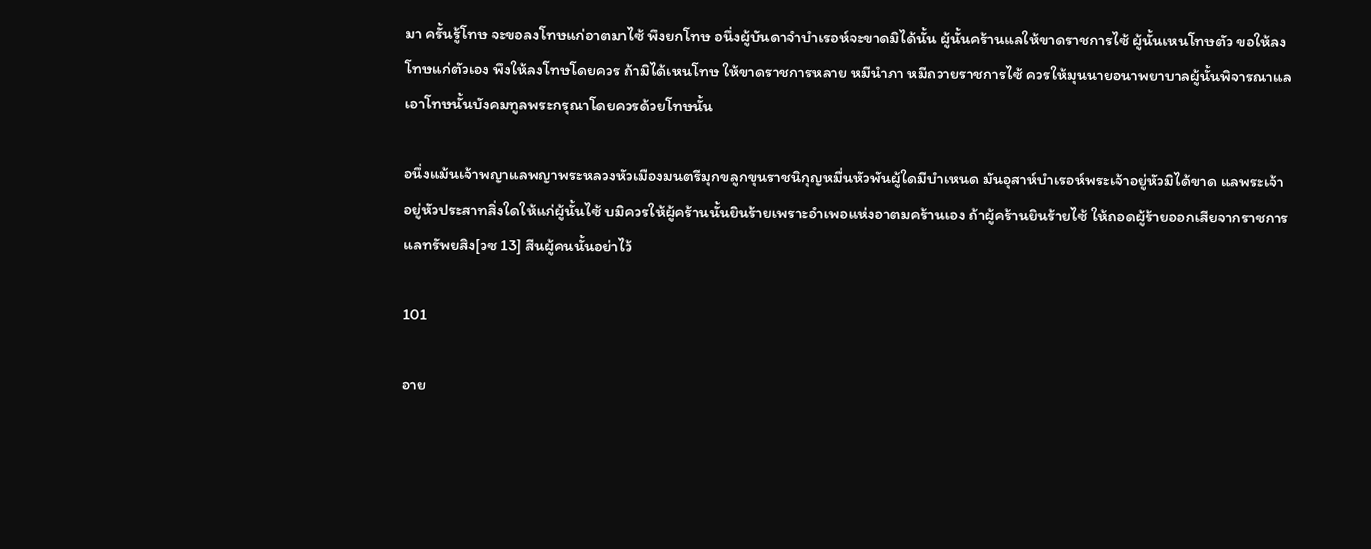มา ครั้นรู้โทษ จะขอลงโทษแก่อาตมาไซ้ พึงยกโทษ อนึ่งผู้บันดาจำบำเรอห์จะขาดมิได้นั้น ผู้นั้นคร้านแลให้ขาดราชการไซ้ ผู้นั้นเหนโทษตัว ขอให้ลงโทษแก่ตัวเอง พึงให้ลงโทษโดยควร ถ้ามิได้เหนโทษ ให้ขาดราชการหลาย หมีนำภา หมีถวายราชการไซ้ ควรให้มุนนายอนาพยาบาลผู้นั้นพิจารณาแลเอาโทษนั้นบังคมทูลพระกรุณาโดยควรด้วยโทษนั้น

อนึ่งแม้นเจ้าพญาแลพญาพระหลวงหัวเมืองมนตรีมุกขลูกขุนราชนิกุญหมื่นหัวพันผู้ใดมีบำเหนด มันอุสาห์บำเรอห์พระเจ้าอยู่หัวมิได้ขาด แลพระเจ้าอยู่หัวประสาทสิ่งใดให้แก่ผู้นั้นไซ้ บมิควรให้ผู้คร้านนั้นยินร้ายเพราะอำเพอแห่งอาตมคร้านเอง ถ้าผู้คร้านยินร้ายไซ้ ให้ถอดผู้ร้ายออกเสียจากราชการ แลทรัพยสิง[วซ 13] สีนผู้คนนั้นอย่าไว้

101

อาย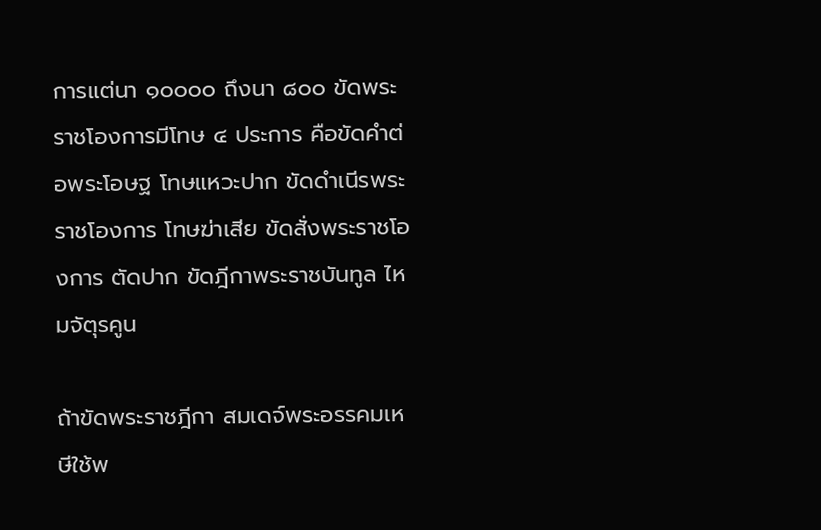การแต่นา ๑๐๐๐๐ ถึงนา ๘๐๐ ขัดพระราชโองการมีโทษ ๔ ประการ คือขัดคำต่อพระโอษฐ โทษแหวะปาก ขัดดำเนีรพระราชโองการ โทษฆ่าเสีย ขัดสั่งพระราชโองการ ตัดปาก ขัดฎีกาพระราชบันทูล ไหมจัตุรคูน

ถ้าขัดพระราชฎีกา สมเดจ์พระอรรคมเหษีใช้พ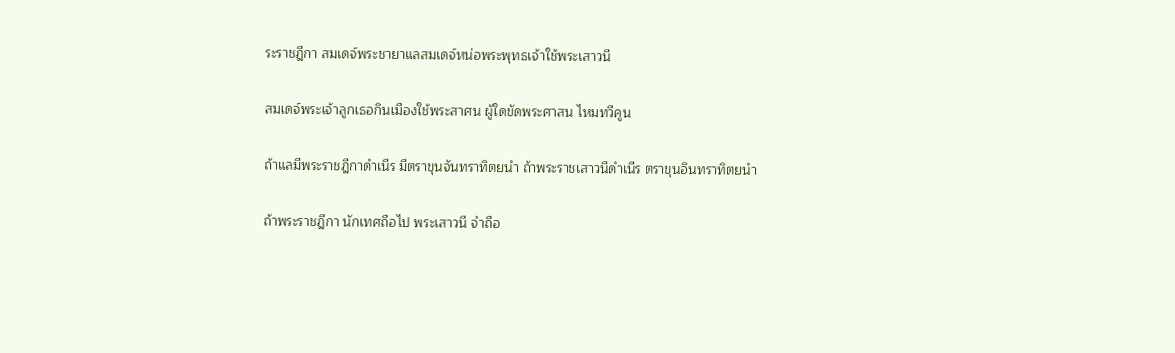ระราชฎีกา สมเดจ์พระชายาแลสมเดจ์หน่อพระพุทธเจ้าใช้พระเสาวนี

สมเดจ์พระเจ้าลูกเธอกินเมืองใช้พระสาศน ผู้ใดขัดพระศาสน ไหมทวีคูน

ถ้าแลมีพระราชฎีกาดำเนีร มีตราขุนจันทราทิตยนำ ถ้าพระราชเสาวนีดำเนีร ตราขุนอินทราทิตยนำ

ถ้าพระราชฎีกา นักเทศถือไป พระเสาวนี จำถือ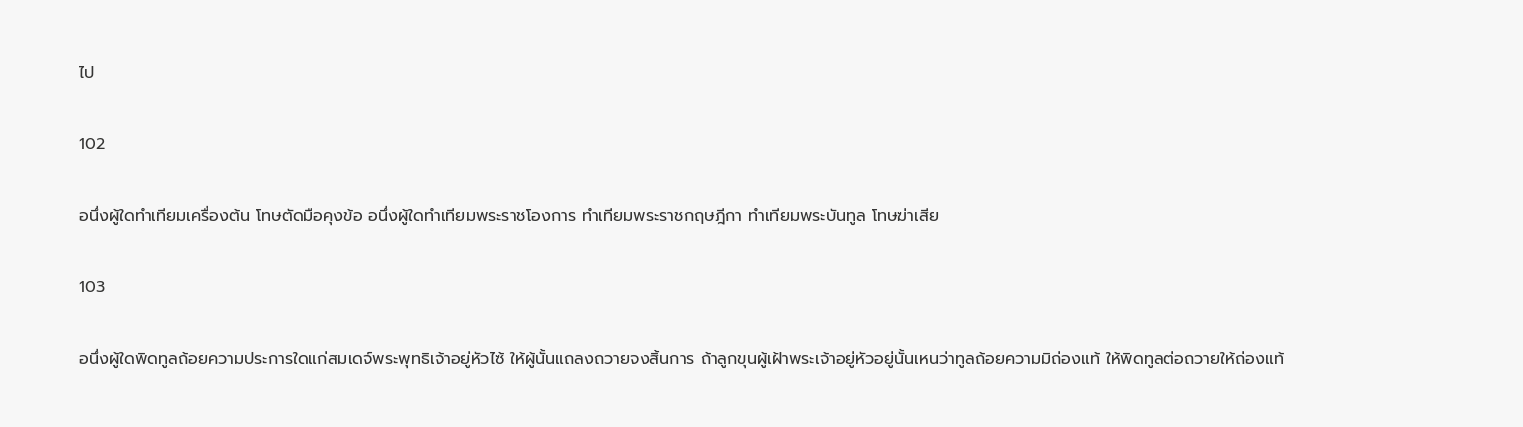ไป

102

อนึ่งผู้ใดทำเทียมเครื่องต้น โทษตัดมือคุงข้อ อนึ่งผู้ใดทำเทียมพระราชโองการ ทำเทียมพระราชกฤษฎีกา ทำเทียมพระบันทูล โทษฆ่าเสีย

103

อนึ่งผู้ใดพิดทูลถ้อยความประการใดแก่สมเดจ์พระพุทธิเจ้าอยู่หัวไซ้ ให้ผู้นั้นแถลงถวายจงสิ้นการ ถ้าลูกขุนผู้เฝ้าพระเจ้าอยู่หัวอยู่นั้นเหนว่าทูลถ้อยความมิถ่องแท้ ให้พิดทูลต่อถวายให้ถ่องแท้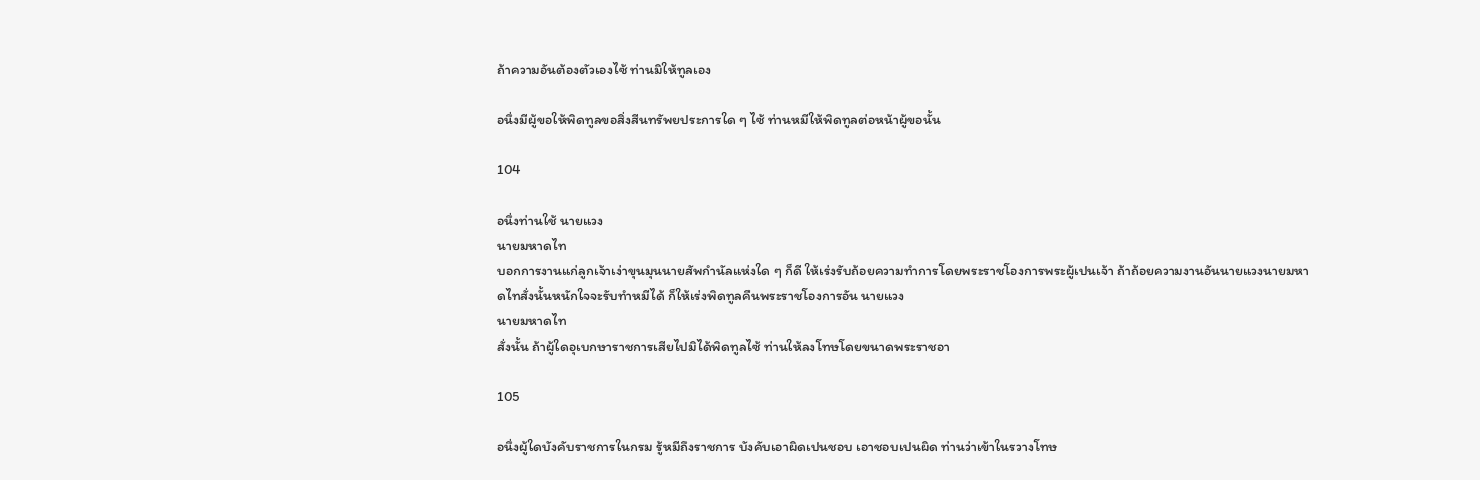ถ้าความอันต้องตัวเองไซ้ ท่านมิให้ทูลเอง

อนึ่งมีผู้ขอให้พิดทูลขอสิ่งสีนทรัพยประการใด ๆ ไซ้ ท่านหมีให้พิดทูลต่อหน้าผู้ขอนั้น

104

อนึ่งท่านใช้ นายแวง
นายมหาดไท
บอกการงานแก่ลูกเจ้าเง่าขุนมุนนายสัพกำนัลแห่งใด ๆ ก็ดี ให้เร่งรับถ้อยความทำการโดยพระราชโองการพระผู้เปนเจ้า ถ้าถ้อยความงานอันนายแวงนายมหาดไทสั่งนั้นหนักใจจะรับทำหมีได้ ก็ให้เร่งพิดทูลคืนพระราชโองการอัน นายแวง
นายมหาดไท
สั่งนั้น ถ้าผู้ใดอุเบกษาราชการเสียไปมิได้พิดทูลไซ้ ท่านให้ลงโทษโดยขนาดพระราชอา

105

อนึ่งผู้ใดบังคับราชการในกรม รู้หมีถึงราชการ บังคับเอาผิดเปนชอบ เอาชอบเปนผิด ท่านว่าเข้าในรวางโทษ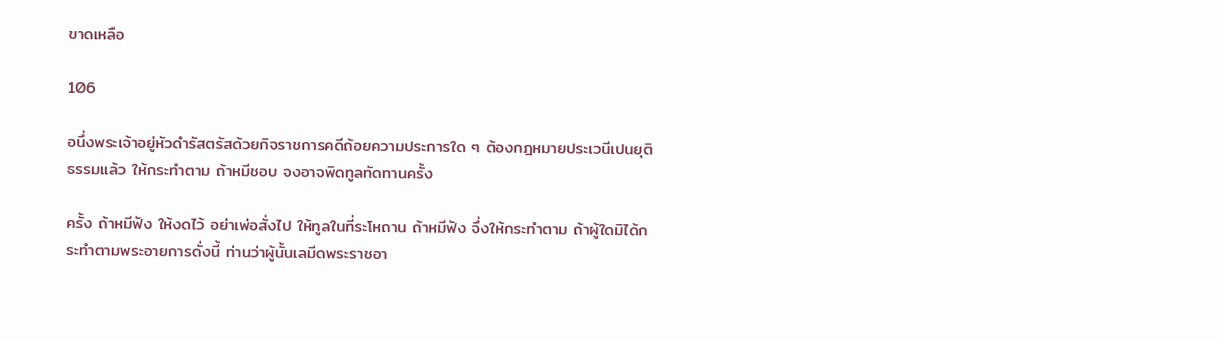ขาดเหลือ

106

อนึ่งพระเจ้าอยู่หัวดำรัสตรัสด้วยกิจราชการคดีถ้อยความประการใด ๆ ต้องกฎหมายประเวนีเปนยุติธรรมแล้ว ให้กระทำตาม ถ้าหมีชอบ จงอาจพิดทูลทัดทานครั้ง

ครั้ง ถ้าหมีฟัง ให้งดไว้ อย่าเพ่อสั่งไป ให้ทูลในที่ระโหถาน ถ้าหมีฟัง จึ่งให้กระทำตาม ถ้าผู้ใดมิได้กระทำตามพระอายการดั่งนี้ ท่านว่าผู้นั้นเลมีดพระราชอา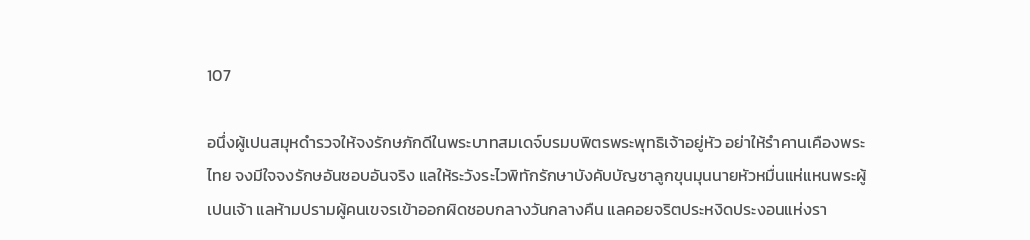107

อนึ่งผู้เปนสมุหดำรวจให้จงรักษภักดีในพระบาทสมเดจ์บรมบพิตรพระพุทธิเจ้าอยู่หัว อย่าให้รำคานเคืองพระไทย จงมีใจจงรักษอันชอบอันจริง แลให้ระวังระไวพิทักรักษาบังคับบัญชาลูกขุนมุนนายหัวหมื่นแห่แหนพระผู้เปนเจ้า แลห้ามปรามผู้คนเขจรเข้าออกผิดชอบกลางวันกลางคืน แลคอยจริตประหงิดประงอนแห่งรา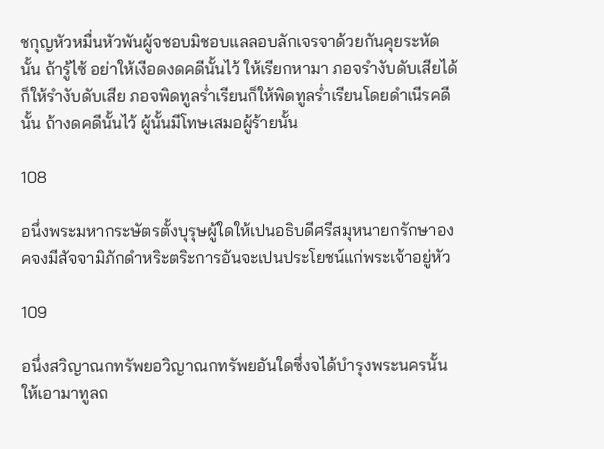ชกุญหัวหมื่นหัวพันผู้จชอบมิชอบแลลอบลักเจรจาด้วยกันคุยระหัดนั้น ถ้ารู้ไซ้ อย่าให้เงีอดงดคดีนั้นไว้ ให้เรียกหามา ภอจรำงับดับเสียได้ก็ให้รำงับดับเสีย ภอจพิดทูลร่ำเรียนก็ให้พิดทูลร่ำเรียนโดยดำเนีรคดีนั้น ถ้างดคดีนั้นไว้ ผู้นั้นมีโทษเสมอผู้ร้ายนั้น

108

อนึ่งพระมหากระษัตรตั้งบุรุษผู้ใดให้เปนอธิบดีศรีสมุหนายกรักษาองคจงมีสัจจามิภักดำหริะตริะการอันจะเปนประโยชน์แก่พระเจ้าอยู่หัว

109

อนึ่งสวิญาณกทรัพยอวิญาณกทรัพยอันใดซึ่งจได้บำรุงพระนครนั้น ให้เอามาทูลถ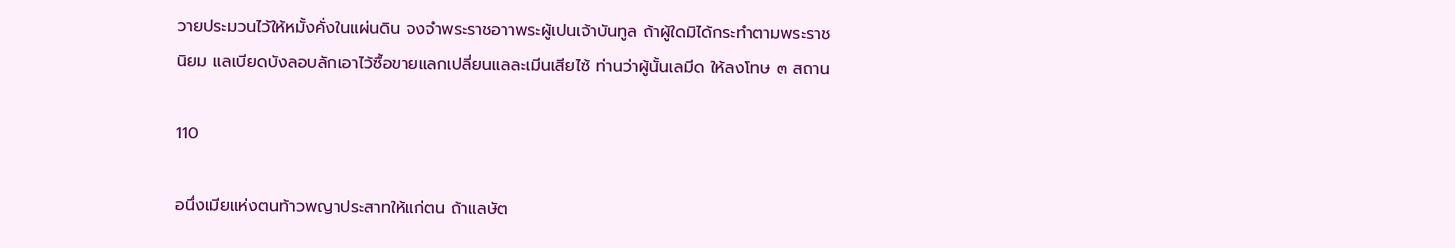วายประมวนไว้ให้หมั้งคั่งในแผ่นดิน จงจำพระราชอาาพระผู้เปนเจ้าบันทูล ถ้าผู้ใดมิได้กระทำตามพระราชนิยม แลเบียดบังลอบลักเอาไว้ซื้อขายแลกเปลี่ยนแลละเมีนเสียไซ้ ท่านว่าผู้นั้นเลมีด ให้ลงโทษ ๓ สถาน

110

อนึ่งเมียแห่งตนท้าวพญาประสาทให้แก่ตน ถ้าแลษัต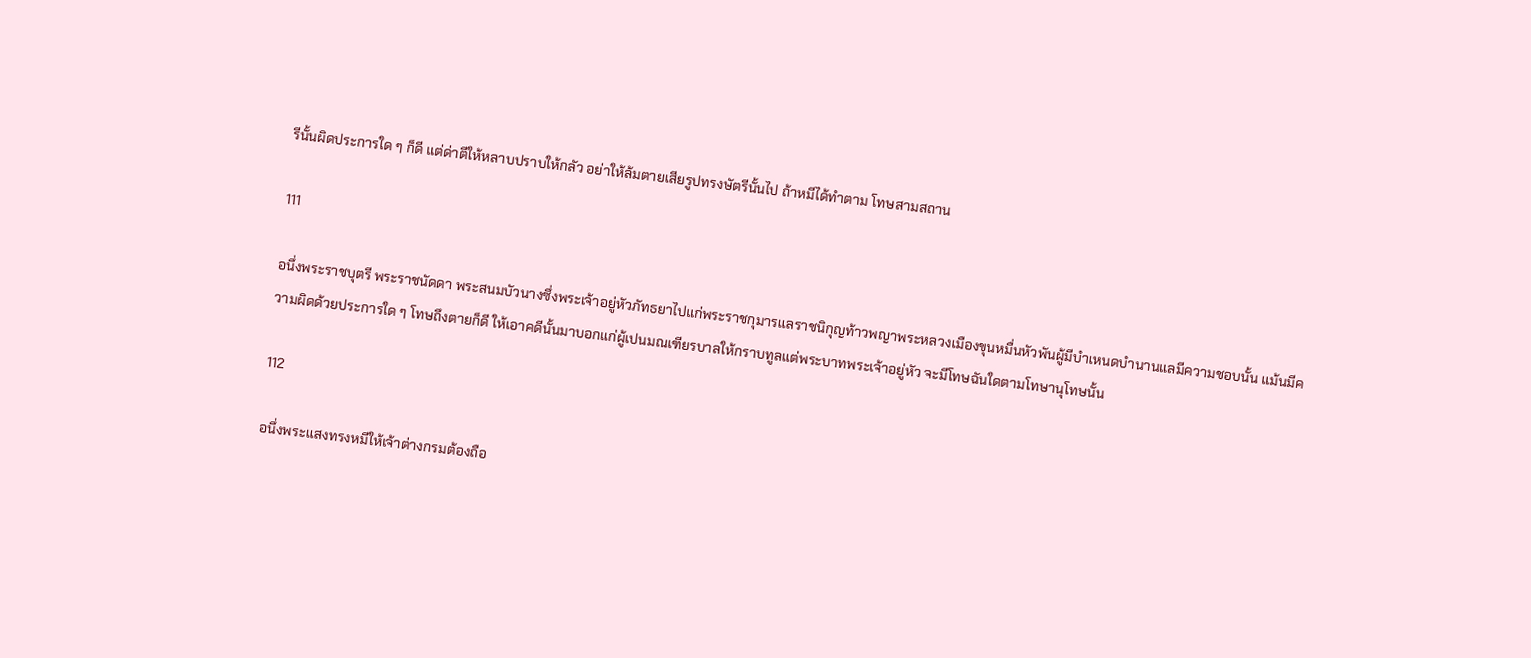รีนั้นผิดประการใด ๆ ก็ดี แต่ด่าตีให้หลาบปราบให้กลัว อย่าให้ล้มตายเสียรูปทรงษัตรีนั้นไป ถ้าหมีได้ทำตาม โทษสามสถาน

111

อนึ่งพระราชบุตรี พระราชนัดดา พระสนมบัวนางซึ่งพระเจ้าอยู่หัวภัทธยาไปแก่พระราชกุมารแลราชนิกุญท้าวพญาพระหลวงเมืองขุนหมื่นหัวพันผู้มีบำเหนดบำนานแลมีความชอบนั้น แม้นมีความผิดด้วยประการใด ๆ โทษถึงตายก็ดี ให้เอาคดีนั้นมาบอกแก่ผู้เปนมณเฑียรบาลให้กราบทูลแต่พระบาทพระเจ้าอยู่หัว จะมีโทษฉันใดตามโทษานุโทษนั้น

112

อนึ่งพระแสงทรงหมีให้เจ้าต่างกรมต้องถือ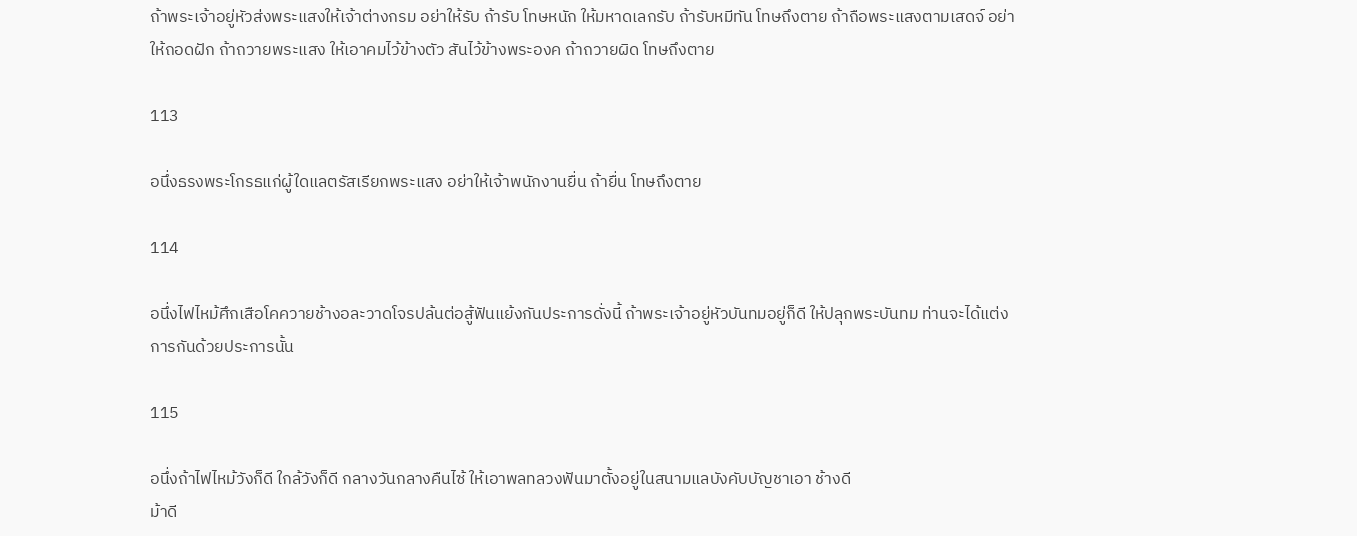ถ้าพระเจ้าอยู่หัวส่งพระแสงให้เจ้าต่างกรม อย่าให้รับ ถ้ารับ โทษหนัก ให้มหาดเลกรับ ถ้ารับหมีทัน โทษถึงตาย ถ้าถือพระแสงตามเสดจ์ อย่าให้ถอดฝัก ถ้าถวายพระแสง ให้เอาคมไว้ข้างตัว สันไว้ข้างพระองค ถ้าถวายผิด โทษถึงตาย

113

อนึ่งธรงพระโกรธแก่ผู้ใดแลตรัสเรียกพระแสง อย่าให้เจ้าพนักงานยื่น ถ้ายื่น โทษถึงตาย

114

อนึ่งไฟไหม้ศึกเสือโคควายช้างอละวาดโจรปล้นต่อสู้ฟันแย้งกันประการดั่งนี้ ถ้าพระเจ้าอยู่หัวบันทมอยู่ก็ดี ให้ปลุกพระบันทม ท่านจะได้แต่งการกันด้วยประการนั้น

115

อนึ่งถ้าไฟไหม้วังก็ดี ใกล้วังก็ดี กลางวันกลางคืนไซ้ ให้เอาพลทลวงฟันมาตั้งอยู่ในสนามแลบังคับบัญชาเอา ช้างดี
ม้าดี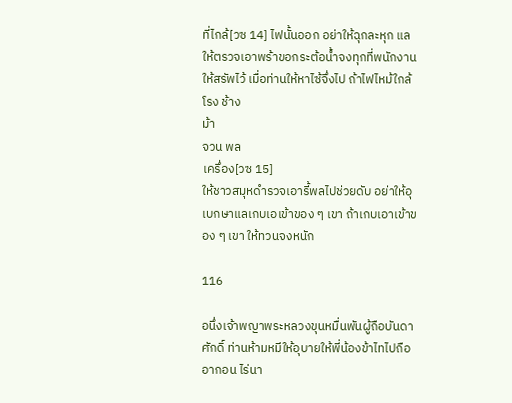ที่ไกล้[วซ 14] ไฟนั้นออก อย่าให้ฉุกละหุก แลให้ตรวจเอาพร้าขอกระต้อน้ำจงทุกที่พนักงานให้สรัพไว้ เมื่อท่านให้หาไซ้จึ่งไป ถ้าไฟไหม้ใกล้โรง ช้าง
ม้า
จวน พล
เครึ่อง[วซ 15]
ให้ชาวสมุหดำรวจเอารี้พลไปช่วยดับ อย่าให้อุเบกษาแลเกบเอเข้าของ ๆ เขา ถ้าเกบเอาเข้าของ ๆ เขา ให้ทวนจงหนัก

116

อนึ่งเจ้าพญาพระหลวงขุนหมื่นพันผู้ถือบันดาศักดิ์ ท่านห้ามหมีให้อุบายให้พี่น้องข้าไทไปถืออากอน ไร่นา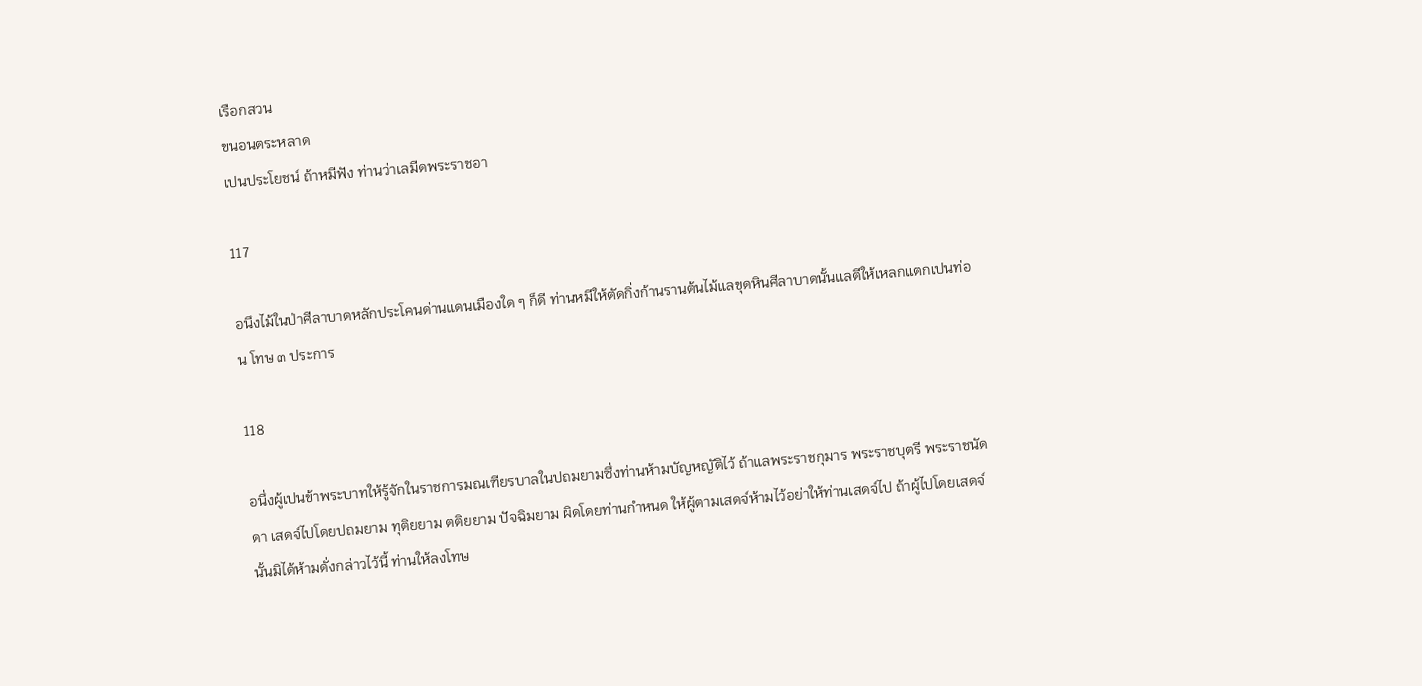เรือกสวน
ขนอนตระหลาด
เปนประโยชน์ ถ้าหมีฟัง ท่านว่าเลมีดพระราชอา

117

อนึงไม้ในป่าศีลาบาดหลักประโคนด่านแดนเมืองใด ๆ ก็ดี ท่านหมีให้ตัดกิ่งก้านรานต้นไม้แลขุดหินศีลาบาดนั้นแลตีให้เหลกแตกเปนท่อน โทษ ๓ ประการ

118

อนึ่งผู้เปนข้าพระบาทให้รู้จักในราชการมณเฑียรบาลในปถมยามซึ่งท่านห้ามบัญหญัติไว้ ถ้าแลพระราชกุมาร พระราชบุตรี พระราชนัดดา เสดจ์ไปโดยปถมยาม ทุติยยาม ตติยยาม ปัจฉิมยาม ผิดโดยท่านกำหนด ให้ผู้ตามเสดจ์ห้ามไว้อย่าให้ท่านเสดจ์ไป ถ้าผู้ไปโดยเสดจ์นั้นมิได้ห้ามดั่งกล่าวไว้นี้ ท่านให้ลงโทษ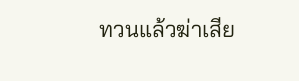ทวนแล้วฆ่าเสีย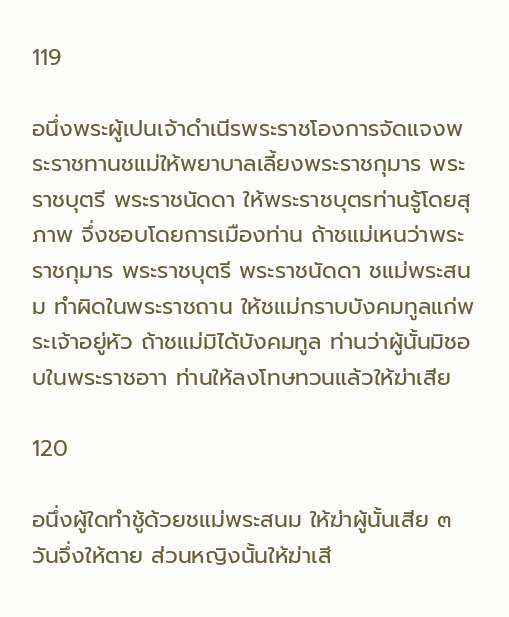119

อนึ่งพระผู้เปนเจ้าดำเนีรพระราชโองการจัดแจงพระราชทานชแม่ให้พยาบาลเลี้ยงพระราชกุมาร พระราชบุตรี พระราชนัดดา ให้พระราชบุตรท่านรู้โดยสุภาพ จึ่งชอบโดยการเมืองท่าน ถ้าชแม่เหนว่าพระราชกุมาร พระราชบุตรี พระราชนัดดา ชแม่พระสนม ทำผิดในพระราชถาน ให้ชแม่กราบบังคมทูลแก่พระเจ้าอยู่หัว ถ้าชแม่มิได้บังคมทูล ท่านว่าผู้นั้นมิชอบในพระราชอาา ท่านให้ลงโทษทวนแล้วให้ฆ่าเสีย

120

อนึ่งผู้ใดทำชู้ด้วยชแม่พระสนม ให้ฆ่าผู้นั้นเสีย ๓ วันจึ่งให้ตาย ส่วนหญิงนั้นให้ฆ่าเสี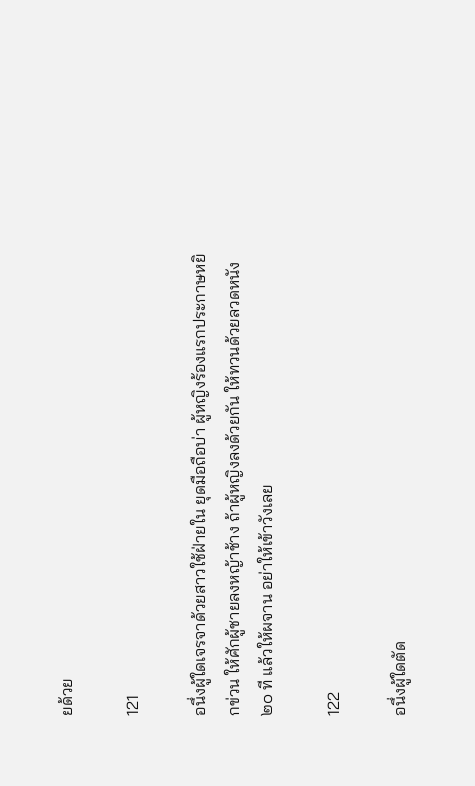ยด้วย

121

อนึ่งผู้ใดเจรจาด้วยสาวใช้ฝ่ายใน ยุดมือถือบ่า ผู้หญิงร้องแรกประกาษหยิกข่วน ให้ศักผู้ชายลงหญ้าช้าง ถ้าผู้หญิงลงด้วยกัน ให้ทวนด้วยลวดหนัง ๒๐ ที แล้วให้ผจาน อย่าให้เข้าวังเลย

122

อนึ่งผู้ใดตัด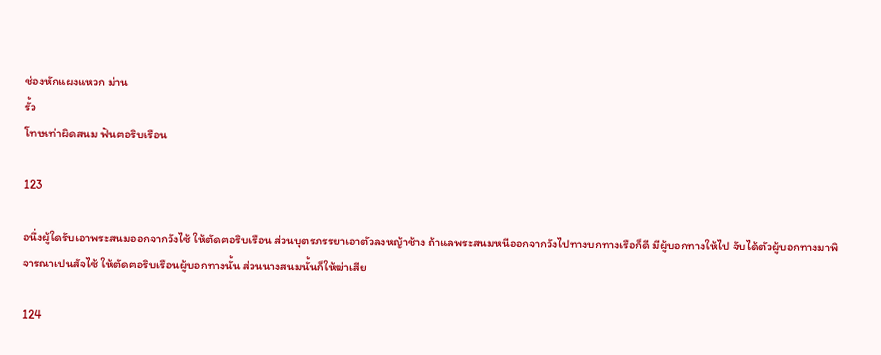ช่องหักแผงแหวก ม่าน
รั้ว
โทษเท่าผิดสนม ฟันฅอริบเรือน

123

อนึ่งผู้ใดรับเอาพระสนมออกจากวังไซ้ ให้ตัดฅอริบเรือน ส่วนบุตรภรรยาเอาตัวลงหญ้าช้าง ถ้าแลพระสนมหนีออกจากวังไปทางบกทางเรือก็ดี มีผู้บอกทางให้ไป จับได้ตัวผู้บอกทางมาพิจารณาเปนสัจไซ้ ให้ตัดฅอริบเรือนผู้บอกทางนั้น ส่วนนางสนมนั้นก็ให้ฆ่าเสีย

124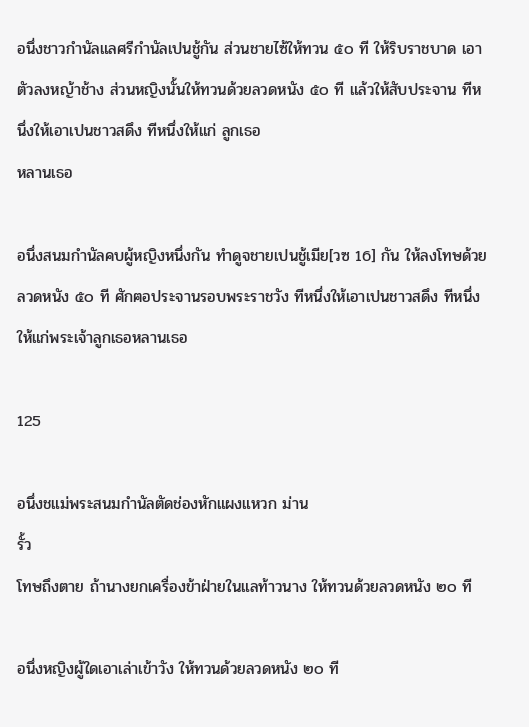อนึ่งชาวกำนัลแลศรีกำนัลเปนชู้กัน ส่วนชายไซ้ให้ทวน ๕๐ ที ให้ริบราชบาด เอาตัวลงหญ้าช้าง ส่วนหญิงนั้นให้ทวนด้วยลวดหนัง ๕๐ ที แล้วให้สับประจาน ทีหนึ่งให้เอาเปนชาวสดึง ทีหนึ่งให้แก่ ลูกเธอ
หลานเธอ

อนึ่งสนมกำนัลคบผู้หญิงหนึ่งกัน ทำดูจชายเปนชู้เมีย[วซ 16] กัน ให้ลงโทษด้วยลวดหนัง ๕๐ ที ศักฅอประจานรอบพระราชวัง ทีหนึ่งให้เอาเปนชาวสดึง ทีหนึ่งให้แก่พระเจ้าลูกเธอหลานเธอ

125

อนึ่งชแม่พระสนมกำนัลตัดช่องหักแผงแหวก ม่าน
รั้ว
โทษถึงตาย ถ้านางยกเครื่องข้าฝ่ายในแลท้าวนาง ให้ทวนด้วยลวดหนัง ๒๐ ที

อนึ่งหญิงผู้ใดเอาเล่าเข้าวัง ให้ทวนด้วยลวดหนัง ๒๐ ที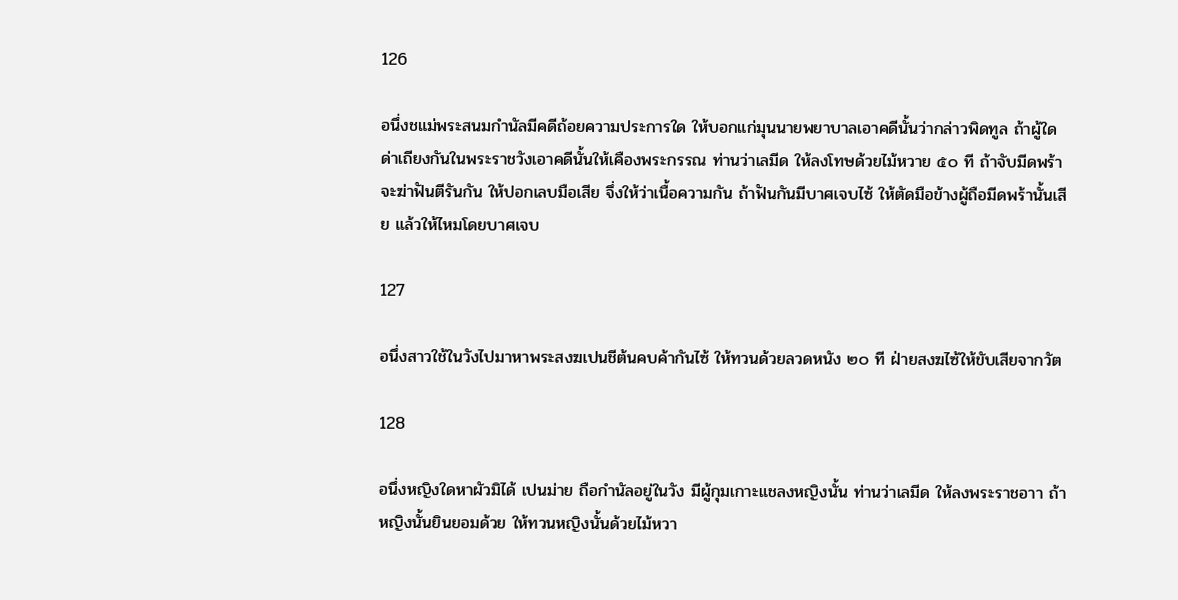126

อนึ่งชแม่พระสนมกำนัลมีคดีถ้อยความประการใด ให้บอกแก่มุนนายพยาบาลเอาคดีนั้นว่ากล่าวพิดทูล ถ้าผู้ใดด่าเถียงกันในพระราชวังเอาคดีนั้นให้เคืองพระกรรณ ท่านว่าเลมีด ให้ลงโทษด้วยไม้หวาย ๕๐ ที ถ้าจับมีดพร้าจะฆ่าฟันตีรันกัน ให้ปอกเลบมือเสีย จึ่งให้ว่าเนื้อความกัน ถ้าฟันกันมีบาศเจบไซ้ ให้ตัดมือข้างผู้ถือมีดพร้านั้นเสีย แล้วให้ไหมโดยบาศเจบ

127

อนึ่งสาวใช้ในวังไปมาหาพระสงฆเปนชีต้นคบค้ากันไซ้ ให้ทวนด้วยลวดหนัง ๒๐ ที ฝ่ายสงฆไซ้ให้ขับเสียจากวัต

128

อนึ่งหญิงใดหาผัวมิได้ เปนม่าย ถือกำนัลอยู่ในวัง มีผู้กุมเกาะแชลงหญิงนั้น ท่านว่าเลมีด ให้ลงพระราชอาา ถ้าหญิงนั้นยินยอมด้วย ให้ทวนหญิงนั้นด้วยไม้หวา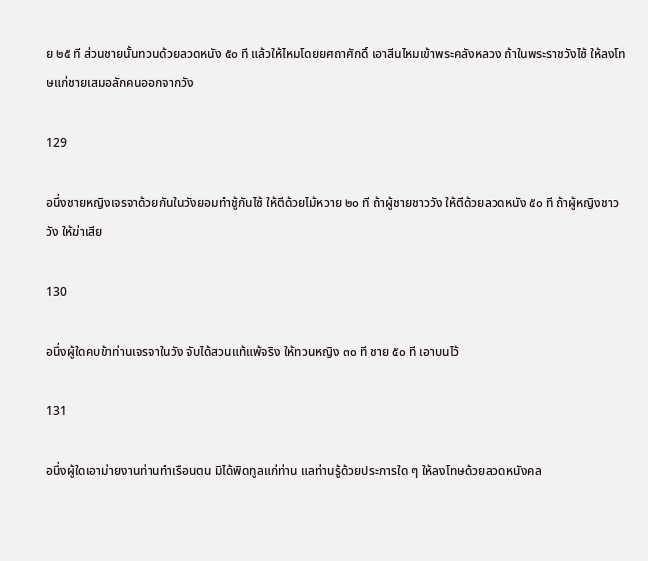ย ๒๕ ที ส่วนชายนั้นทวนด้วยลวดหนัง ๕๐ ที แล้วให้ไหมโดยยศถาศักดิ์ เอาสีนไหมเข้าพระคลังหลวง ถ้าในพระราชวังไซ้ ให้ลงโทษแก่ชายเสมอลักคนออกจากวัง

129

อนึ่งชายหญิงเจรจาด้วยกันในวังยอมทำชู้กันไซ้ ให้ตีด้วยไม้หวาย ๒๐ ที ถ้าผู้ชายชาววัง ให้ตีด้วยลวดหนัง ๕๐ ที ถ้าผู้หญิงชาววัง ให้ฆ่าเสีย

130

อนึ่งผู้ใดคบข้าท่านเจรจาในวัง จับได้สวนแท้แพ้จริง ให้ทวนหญิง ๓๐ ที ชาย ๕๐ ที เอาบนไว้

131

อนึ่งผู้ใดเอาม่ายงานท่านทำเรือนตน มิได้พิดทูลแก่ท่าน แลท่านรู้ด้วยประการใด ๆ ให้ลงโทษด้วยลวดหนังคล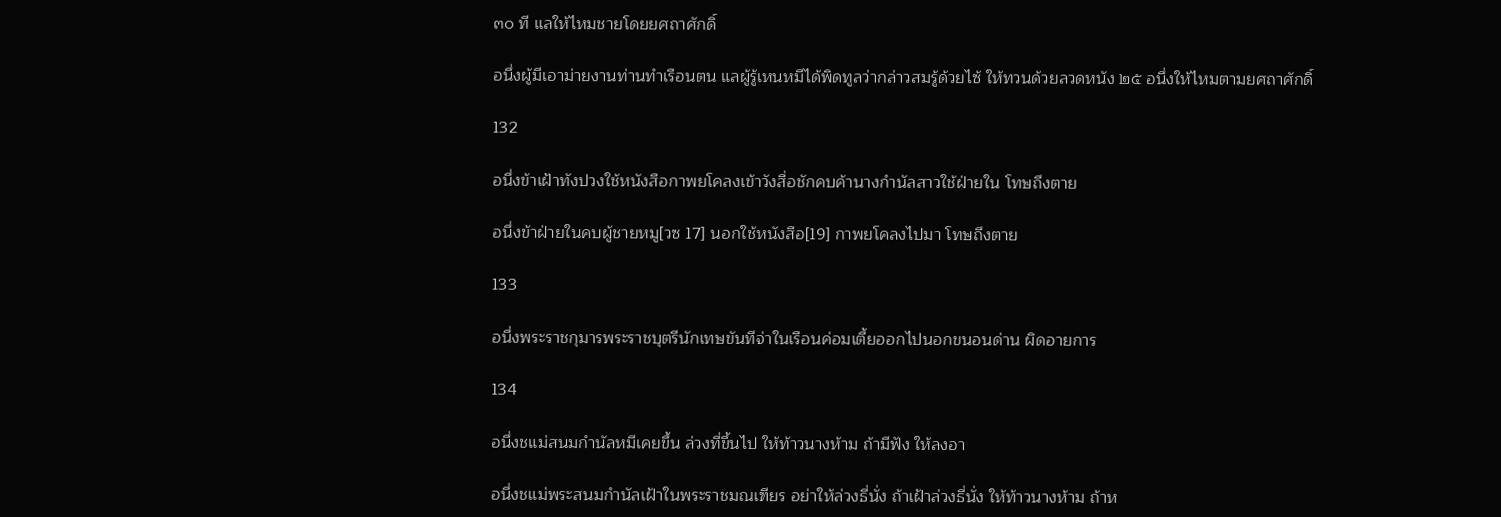๓๐ ที แลให้ไหมชายโดยยศถาศักดิ์

อนึ่งผู้มีเอาม่ายงานท่านทำเรือนตน แลผู้รู้เหนหมีได้พิดทูลว่ากล่าวสมรู้ด้วยไซ้ ให้ทวนด้วยลวดหนัง ๒๕ อนึ่งให้ไหมตามยศถาศักดิ์

132

อนึ่งข้าเฝ้าทังปวงใช้หนังสือกาพยโคลงเข้าวังสื่อชักคบค้านางกำนัลสาวใช้ฝ่ายใน โทษถึงตาย

อนึ่งข้าฝ่ายในคบผู้ชายหมู[วซ 17] นอกใช้หนังสือ[19] กาพยโคลงไปมา โทษถึงตาย

133

อนึ่งพระราชกุมารพระราชบุตรีนักเทษขันทีจ่าในเรือนค่อมเตี้ยออกไปนอกขนอนด่าน ผิดอายการ

134

อนึ่งชแม่สนมกำนัลหมีเคยขึ้น ล่วงที่ขึ้นไป ให้ท้าวนางห้าม ถ้ามีฟัง ให้ลงอา

อนึ่งชแม่พระสนมกำนัลเฝ้าในพระราชมณเฑียร อย่าให้ล่วงธี่นั่ง ถ้าเฝ้าล่วงธี่นั่ง ให้ท้าวนางห้าม ถ้าห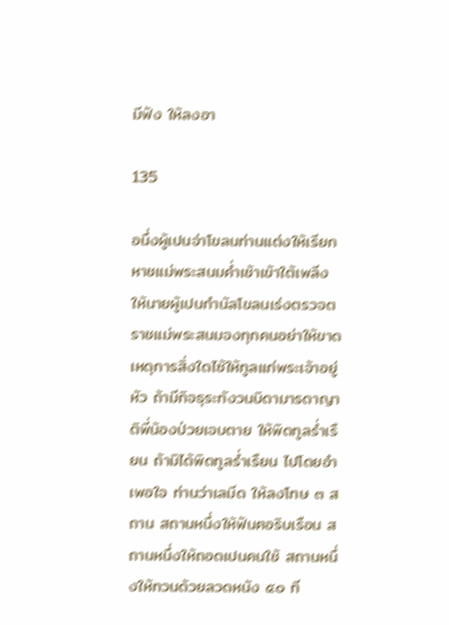มีฟัง ให้ลงอา

135

อนึ่งผู้เปนจ่าโขลนท่านแต่งให้เรียกหาชแม่พระสนมค่ำเช้าเข้าใต้เพลีง ให้นายผู้เปนกำนัลโขลนเร่งตรวจตราชแม่พระสนมจงทุกคนอย่าให้ขาด เหดุการสิ่งใดไซ้ให้ทูลแก่พระเจ้าอยู่หัว ถ้ามีกิจธุระทังวนบิดามารดาญาติพี่น้องป่วยเจบตาย ให้พิดทูลร่ำเรืยน ถ้ามิได้พิดทูลร่ำเรืยน ไปโดยอำเพอใจ ท่านว่าเลมีด ให้ลงโทษ ๓ สถาน สถานหนึ่งให้ฟันฅอริบเรือน สถานหนึ่งให้ถอดเปนคนใช้ สถานหนึ่งให้ทวนด้วยลวดหนัง ๕๐ ที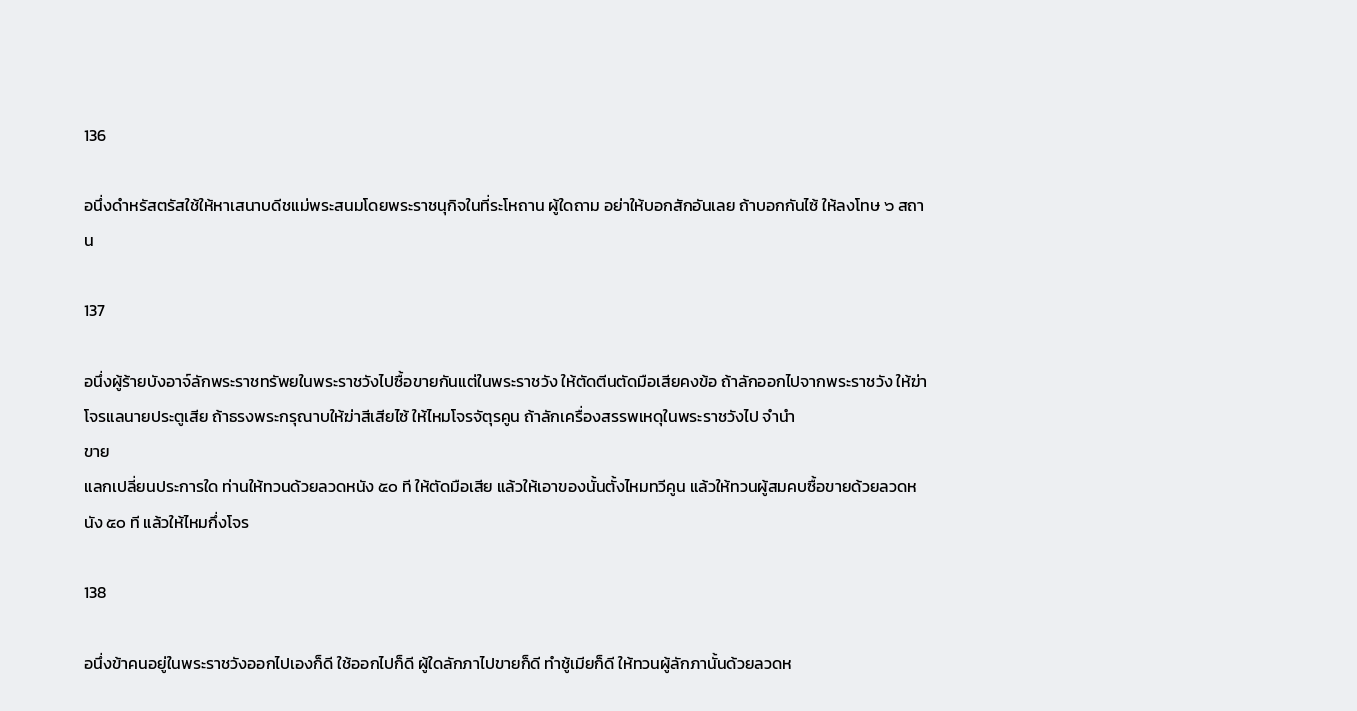136

อนึ่งดำหรัสตรัสใช้ให้หาเสนาบดีชแม่พระสนมโดยพระราชนุกิจในที่ระโหถาน ผู้ใดถาม อย่าให้บอกสักอันเลย ถ้าบอกกันไซ้ ให้ลงโทษ ๖ สถาน

137

อนึ่งผู้ร้ายบังอาจ์ลักพระราชทรัพยในพระราชวังไปซื้อขายกันแต่ในพระราชวัง ให้ตัดตีนตัดมือเสียคงข้อ ถ้าลักออกไปจากพระราชวัง ให้ฆ่าโจรแลนายประตูเสีย ถ้าธรงพระกรุณาบให้ฆ่าสีเสียไซ้ ให้ไหมโจรจัตุรคูน ถ้าลักเครื่องสรรพเหดุในพระราชวังไป จำนำ
ขาย
แลกเปลี่ยนประการใด ท่านให้ทวนด้วยลวดหนัง ๕๐ ที ให้ตัดมือเสีย แล้วให้เอาของนั้นตั้งไหมทวีคูน แล้วให้ทวนผู้สมคบซื้อขายด้วยลวดหนัง ๕๐ ที แล้วให้ไหมกึ่งโจร

138

อนึ่งข้าคนอยู่ในพระราชวังออกไปเองก็ดี ใช้ออกไปก็ดี ผู้ใดลักภาไปขายก็ดี ทำชู้เมียก็ดี ให้ทวนผู้ลักภานั้นด้วยลวดห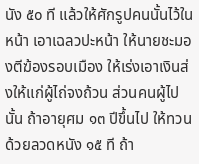นัง ๕๐ ที แล้วให้ศักรูปคนนั้นไว้ในหน้า เอาเฉลวปะหน้า ให้นายชะมองตีฆ้องรอบเมือง ให้เร่งเอาเงินส่งให้แก่ผู้ไถ่จงถ้วน ส่วนคนผู้ไปนั้น ถ้าอายุศม ๑๓ ปีขึ้นไป ให้ทวนด้วยลวดหนัง ๑๕ ที ถ้า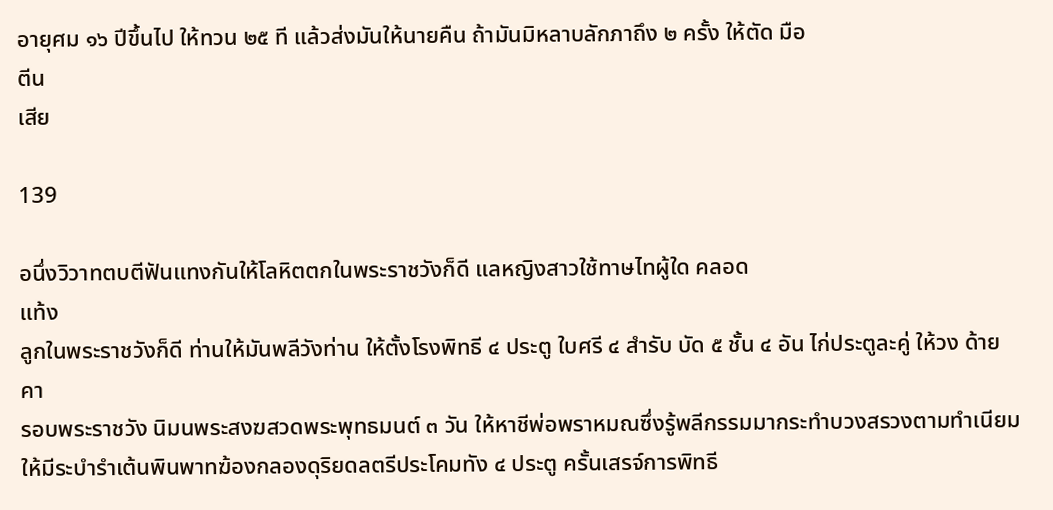อายุศม ๑๖ ปีขึ้นไป ให้ทวน ๒๕ ที แล้วส่งมันให้นายคืน ถ้ามันมิหลาบลักภาถึง ๒ ครั้ง ให้ตัด มือ
ตีน
เสีย

139

อนึ่งวิวาทตบตีฟันแทงกันให้โลหิตตกในพระราชวังก็ดี แลหญิงสาวใช้ทาษไทผู้ใด คลอด
แท้ง
ลูกในพระราชวังก็ดี ท่านให้มันพลีวังท่าน ให้ตั้งโรงพิทธี ๔ ประตู ใบศรี ๔ สำรับ บัด ๕ ชั้น ๔ อัน ไก่ประตูละคู่ ให้วง ด้าย
คา
รอบพระราชวัง นิมนพระสงฆสวดพระพุทธมนต์ ๓ วัน ให้หาชีพ่อพราหมณซึ่งรู้พลีกรรมมากระทำบวงสรวงตามทำเนียม ให้มีระบำรำเต้นพินพาทฆ้องกลองดุริยดลตรีประโคมทัง ๔ ประตู ครั้นเสรจ์การพิทธี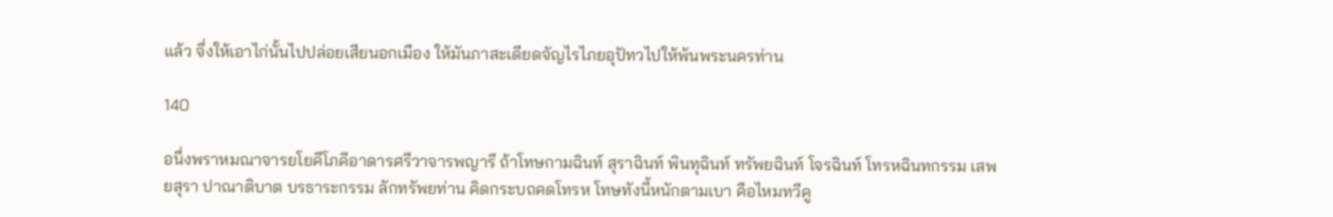แล้ว จึ่งให้เอาไก่นั้นไปปล่อยเสียนอกเมือง ให้มันภาสะเดียดจัญไรไภยอุปัทวไปให้พ้นพระนครท่าน

140

อนึ่งพราหมณาจารยโยคีโภคีอาดารศรีวาจารพญารี ถ้าโทษกามฉินท์ สุราฉินท์ พินทุฉินท์ ทรัพยฉินท์ โจรฉินท์ โทรหฉินทกรรม เสพยสุรา ปาณาติบาต บรธาระกรรม ลักทรัพยท่าน คิดกระบถคดโทรห โทษทังนี้หนักตามเบา คือไหมทวีคู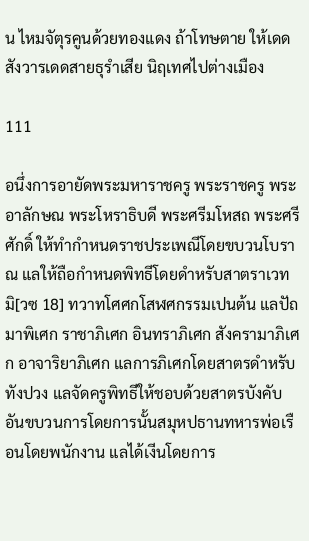น ไหมจัตุรคูนด้วยทองแดง ถ้าโทษตาย ให้เดดสังวารเดดสายธุรำเสีย นิฤเทศไปต่างเมือง

111

อนึ่งการอายัดพระมหาราชครู พระราชครู พระอาลักษณ พระโหราธิบดี พระศรีมโหสถ พระศรีศักดิ์ ให้ทำกำหนดราชประเพณีโดยขบวนโบราณ แลให้ถือกำหนดพิทธีโดยดำหรับสาตราเวท มิ[วซ 18] ทวาทโศศกโสฬศกรรมเปนต้น แลปัถมาพิเศก ราชาภิเศก อินทราภิเศก สังครามาภิเศก อาจาริยาภิเศก แลการภิเศกโดยสาตรดำหรับทังปวง แลจัดครูพิทธีให้ชอบด้วยสาตรบังคับ อันขบวนการโดยการนั้นสมุหปธานทหารพ่อเรือนโดยพนักงาน แลได้เงีนโดยการ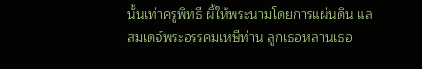นั้นเท่าครูพิทธี ผิ้ให้พระนามโดยการแผ่นดิน แลสมเดจ์พระอรรคมเหษีท่าน ลูกเธอหลานเธอ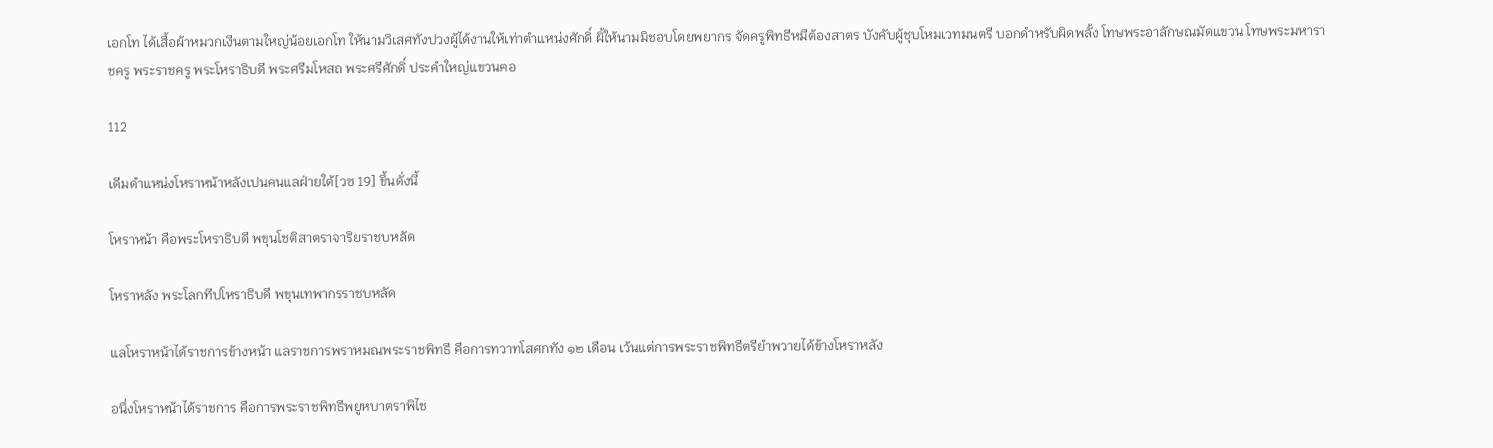เอกโท ได้เสื้อผ้าหมวกเงีนตามใหญ่น้อยเอกโท ให้นามวิเสศทังปวงผู้ได้งานให้เท่าตำแหน่งศักดิ์ ผิ้ให้นามมิชอบโดยพยากร จัดครูพิทธีหมีต้องสาตร บังคับผู้ชุบโหมเวทมนตรี บอกดำหรับผิดพลั้ง โทษพระอาลักษณมัดแขวน โทษพระมหาราชครู พระราชครู พระโหราธิบดี พระศรีมโหสถ พระศรีศักดิ์ ประคำใหญ่แขวนฅอ

112

เดีมดำแหน่งโหราหน้าหลังเปนคนแลฝ่ายใต้[วซ 19] ขึ้นดั่งนี้

โหราหน้า คือพระโหราธิบดี พขุนโชติสาตราจาริยราชบหลัด

โหราหลัง พระโลกทีปโหราธิบดี พขุนเทพากรราชบหลัด

แลโหราหน้าได้ราชการข้างหน้า แลราชการพราหมณพระราชพิทธี คือการทวาทโสศกทัง ๑๒ เดือน เว้นแต่การพระราชพิทธีตรียำพวายได้ข้างโหราหลัง

อนึ่งโหราหน้าได้ราชการ คือการพระราชพิทธีพยูหบาตราพิไช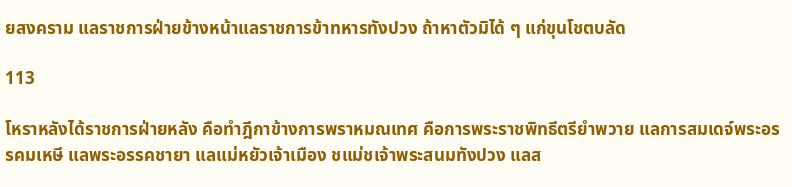ยสงคราม แลราชการฝ่ายข้างหน้าแลราชการข้าทหารทังปวง ถ้าหาตัวมิได้ ๆ แก่ขุนโชตบลัด

113

โหราหลังได้ราชการฝ่ายหลัง คือทำฎีกาข้างการพราหมณเทศ คือการพระราชพิทธีตรียำพวาย แลการสมเดจ์พระอรรคมเหษี แลพระอรรคชายา แลแม่หยัวเจ้าเมือง ชแม่ชเจ้าพระสนมทังปวง แลส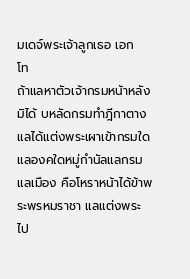มเดจ์พระเจ้าลูกเธอ เอก
โท
ถ้าแลหาตัวเจ้ากรมหน้าหลังมิได้ บหลัดกรมทำฎีกาตาง แลได้แต่งพระเผาเข้ากรมใดแลองคใดหมู่กำนัลแลกรมแลเมือง คือโหราหน้าได้ข้าพระพรหมราชา แลแต่งพระไป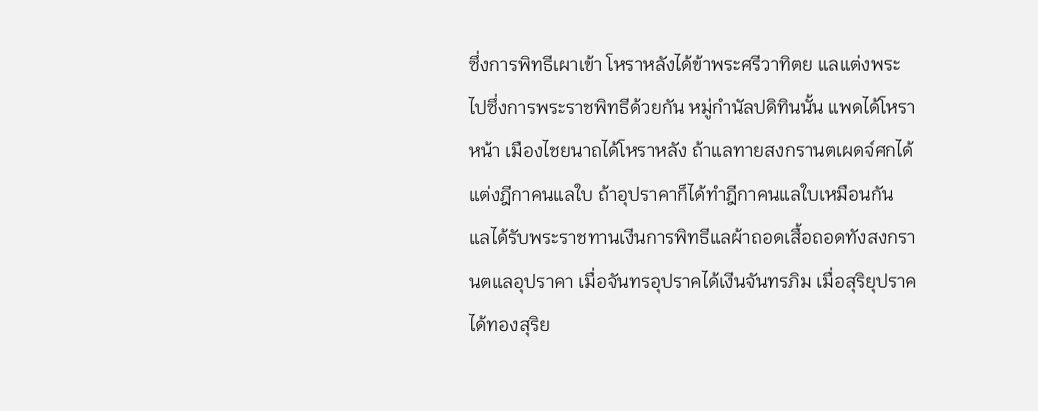ซึ่งการพิทธีเผาเข้า โหราหลังได้ข้าพระศรีวาทิตย แลแต่งพระไปซึ่งการพระราชพิทธีด้วยกัน หมู่กำนัลปดิทินนั้น แพดได้โหราหน้า เมืองไชยนาถได้โหราหลัง ถ้าแลทายสงกรานตเผดจ์ศกได้แต่งฎีกาคนแลใบ ถ้าอุปราคาก็ได้ทำฎีกาคนแลใบเหมือนกัน แลได้รับพระราชทานเงีนการพิทธีแลผ้าถอดเสื้อถอดทังสงกรานตแลอุปราคา เมื่อจันทรอุปราคได้เงีนจันทรภิม เมื่อสุริยุปราคได้ทองสุริย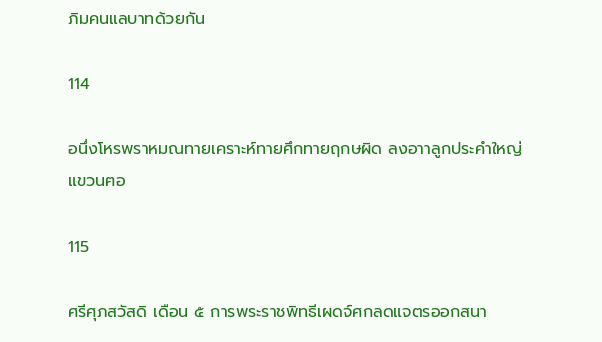ภิมคนแลบาทด้วยกัน

114

อนึ่งโหรพราหมณทายเคราะห์ทายศึกทายฤกษผิด ลงอาาลูกประคำใหญ่แขวนฅอ

115

ศรีศุภสวัสดิ เดือน ๕ การพระราชพิทธีเผดจ์ศกลดแจตรออกสนา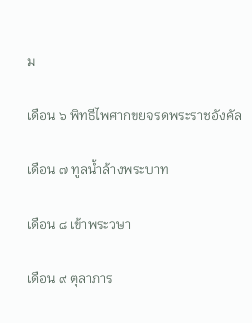ม

เดือน ๖ พิทธีไพศากขยจรดพระราชอังคัล

เดือน ๗ ทูลน้ำล้างพระบาท

เดือน ๘ เข้าพระวษา

เดือน ๙ ตุลาภาร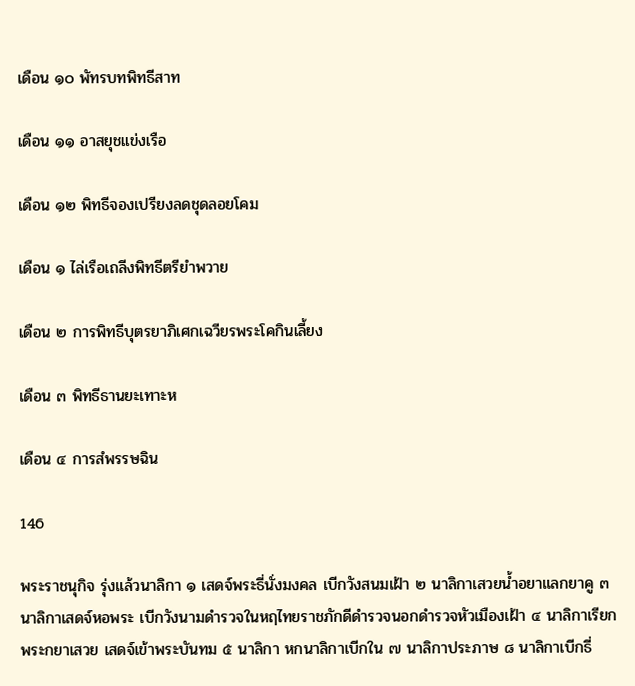เดือน ๑๐ พัทรบทพิทธีสาท

เดือน ๑๑ อาสยุชแข่งเรือ

เดือน ๑๒ พิทธีจองเปรียงลดชุดลอยโคม

เดือน ๑ ไล่เรือเถลีงพิทธีตรียำพวาย

เดือน ๒ การพิทธีบุตรยาภิเศกเฉวียรพระโคกินเลี้ยง

เดือน ๓ พิทธีธานยะเทาะห

เดือน ๔ การสํพรรษฉิน

146

พระราชนุกิจ รุ่งแล้วนาลิกา ๑ เสดจ์พระธี่นั่งมงคล เบีกวังสนมเฝ้า ๒ นาลิกาเสวยน้ำอยาแลกยาคู ๓ นาลิกาเสดจ์หอพระ เบีกวังนามดำรวจในหฤไทยราชภักดีดำรวจนอกดำรวจหัวเมืองเฝ้า ๔ นาลิกาเรียกพระกยาเสวย เสดจ์เข้าพระบันทม ๕ นาลิกา หกนาลิกาเบีกใน ๗ นาลิกาประภาษ ๘ นาลิกาเบีกธี่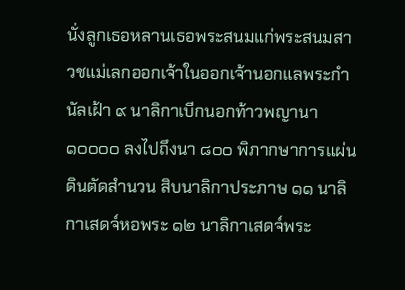นั่งลูกเธอหลานเธอพระสนมแก่พระสนมสาวชแม่เลกออกเจ้าในออกเจ้านอกแลพระกำนัลเฝ้า ๙ นาลิกาเบีกนอกท้าวพญานา ๑๐๐๐๐ ลงไปถึงนา ๘๐๐ พิภากษาการแผ่นดินตัดสำนวน สิบนาลิกาประภาษ ๑๑ นาลิกาเสดจ์หอพระ ๑๒ นาลิกาเสดจ์พระ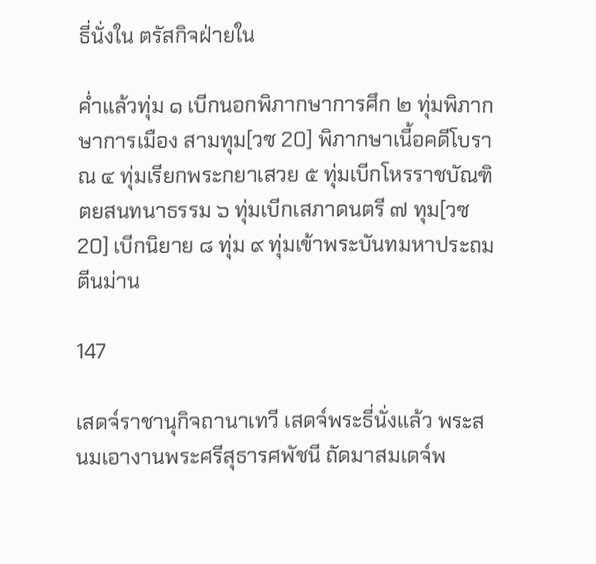ธี่นั่งใน ตรัสกิจฝ่ายใน

ค่ำแล้วทุ่ม ๑ เบีกนอกพิภากษาการศึก ๒ ทุ่มพิภากษาการเมือง สามทุม[วซ 20] พิภากษาเนี้อคดีโบราณ ๔ ทุ่มเรียกพระกยาเสวย ๕ ทุ่มเบีกโหรราชบัณฑิตยสนทนาธรรม ๖ ทุ่มเบีกเสภาดนตรี ๗ ทุม[วซ 20] เบีกนิยาย ๘ ทุ่ม ๙ ทุ่มเข้าพระบันทมหาประถมตีนม่าน

147

เสดจ์ราชานุกิจถานาเทวี เสดจ์พระธี่นั่งแล้ว พระสนมเอางานพระศรีสุธารศพัชนี ถัดมาสมเดจ์พ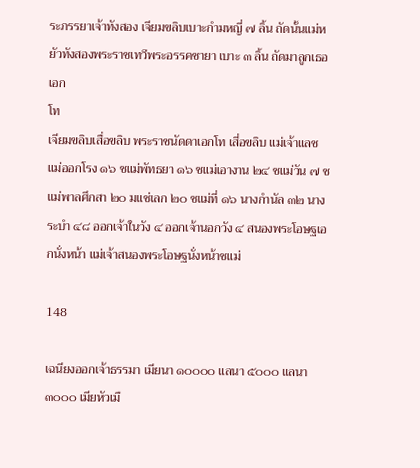ระภรรยาเจ้าทังสอง เจียมขลิบเบาะกำมหญี่ ๗ ลิ้น ถัดนั้นแม่หยัวทังสองพระราชเทวีพระอรรคชายา เบาะ ๓ ลิ้น ถัดมาลูกเธอ เอก
โท
เจียมขลิบเสื่อขลิบ พระราชนัดดาเอกโท เสี่อขลิบ แม่เจ้าแลชแม่ออกโรง ๑๖ ชแม่พัทธยา ๑๖ ชแม่เอางาน ๒๔ ชแม่วัน ๗ ชแม่พาลศึกสา ๒๐ มแช่เลก ๒๐ ชแม่ที่ ๑๖ นางกำนัล ๓๒ นางระบำ ๔๘ ออกเจ้าในวัง ๔ ออกเจ้านอกวัง ๔ สนองพระโอษฐเอกนั่งหน้า แม่เจ้าสนองพระโอษฐนั่งหน้าชแม่

148

เฉนียงออกเจ้าธรรมา เมียนา ๑๐๐๐๐ แลนา ๕๐๐๐ แลนา ๓๐๐๐ เมียหัวเมื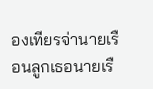องเทียรจ่านายเรือนลูกเธอนายเรื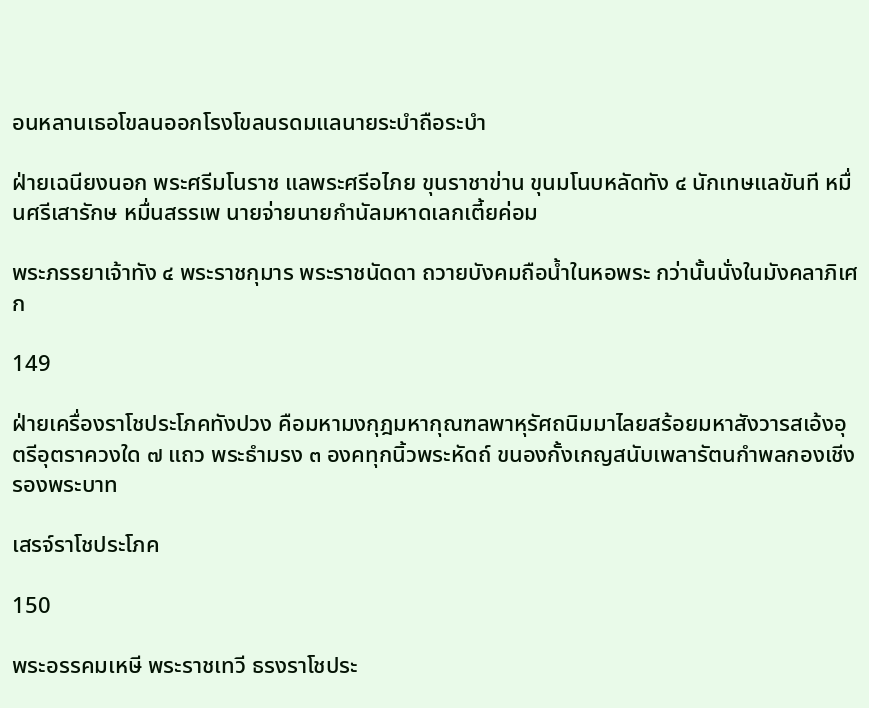อนหลานเธอโขลนออกโรงโขลนรดมแลนายระบำถือระบำ

ฝ่ายเฉนียงนอก พระศรีมโนราช แลพระศรีอไภย ขุนราชาข่าน ขุนมโนบหลัดทัง ๔ นักเทษแลขันที หมื่นศรีเสารักษ หมื่นสรรเพ นายจ่ายนายกำนัลมหาดเลกเตี้ยค่อม

พระภรรยาเจ้าทัง ๔ พระราชกุมาร พระราชนัดดา ถวายบังคมถือน้ำในหอพระ กว่านั้นนั่งในมังคลาภิเศก

149

ฝ่ายเครื่องราโชประโภคทังปวง คือมหามงกุฎมหากุณฑลพาหุรัศถนิมมาไลยสร้อยมหาสังวารสเอ้งอุตรีอุตราควงใด ๗ แถว พระธำมรง ๓ องคทุกนิ้วพระหัดถ์ ขนองกั้งเกญสนับเพลารัตนกำพลกองเชีงรองพระบาท

เสรจ์ราโชประโภค

150

พระอรรคมเหษี พระราชเทวี ธรงราโชประ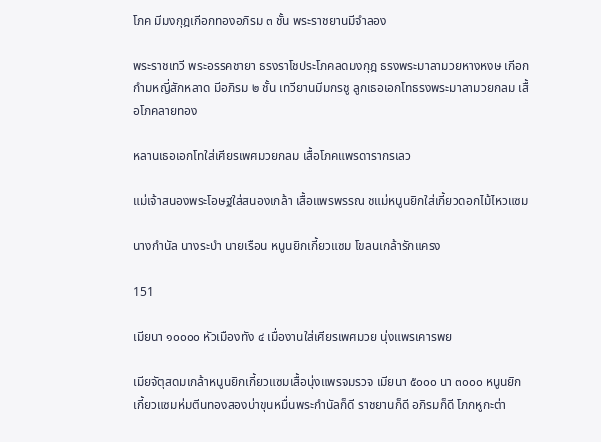โภค มีมงกุฎเกีอกทองอภิรม ๓ ชั้น พระราชยานมีจำลอง

พระราชเทวี พระอรรคชายา ธรงราโชประโภคลดมงกุฎ ธรงพระมาลามวยหางหงษ เกีอกกำมหญี่สักหลาด มีอภิรม ๒ ชั้น เทวียานมีมกรชู ลูกเธอเอกโทธรงพระมาลามวยกลม เสื้อโภคลายทอง

หลานเธอเอกโทใส่เศียรเพศมวยกลม เสื้อโภคแพรดารากรเลว

แม่เจ้าสนองพระโอษฐใส่สนองเกล้า เสื้อแพรพรรณ ชแม่หนูนยิกใส่เกี้ยวดอกไม้ไหวแซม

นางกำนัล นางระบำ นายเรือน หนูนยิกเกี้ยวแซม โขลนเกล้ารักแครง

151

เมียนา ๑๐๐๐๐ หัวเมืองทัง ๔ เมื่องานใส่เศียรเพศมวย นุ่งแพรเคารพย

เมียจัตุสดมเกล้าหนูนยิกเกี้ยวแซมเสื้อนุ่งแพรจมรวจ เมียนา ๕๐๐๐ นา ๓๐๐๐ หนูนยิกเกี้ยวแซมห่มตีนทองสองบ่าขุนหมื่นพระกำนัลก็ดี ราชยานก็ดี อภิรมก็ดี โภกหูกะต่า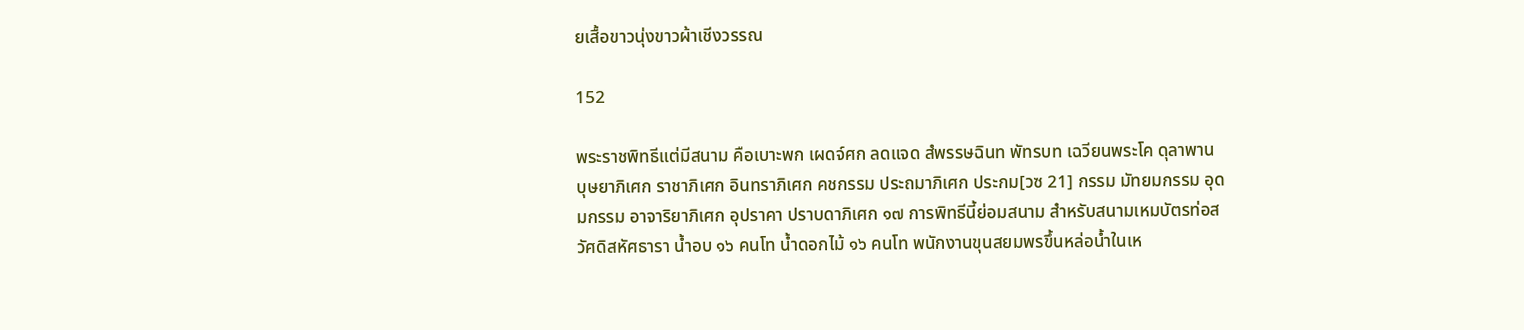ยเสื้อขาวนุ่งขาวผ้าเชีงวรรณ

152

พระราชพิทธีแต่มีสนาม คือเบาะพก เผดจ์ศก ลดแจด สํพรรษฉินท พัทรบท เฉวียนพระโค ดุลาพาน บุษยาภิเศก ราชาภิเศก อินทราภิเศก คชกรรม ประถมาภิเศก ประกม[วซ 21] กรรม มัทยมกรรม อุดมกรรม อาจาริยาภิเศก อุปราคา ปราบดาภิเศก ๑๗ การพิทธีนี้ย่อมสนาม สำหรับสนามเหมบัตรท่อสวัศดิสหัศธารา น้ำอบ ๑๖ คนโท น้ำดอกไม้ ๑๖ คนโท พนักงานขุนสยมพรขึ้นหล่อน้ำในเห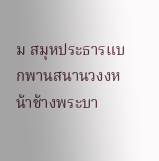ม สมุหประธารแบกพานสนานวงงหน้าช้างพระบา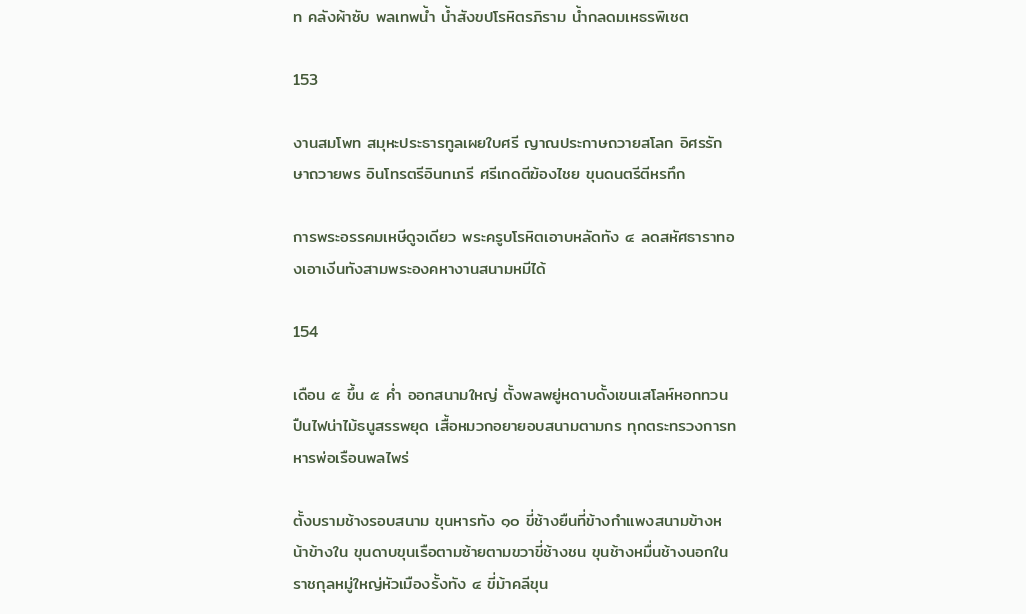ท คลังผ้าซับ พลเทพน้ำ น้ำสังขปโรหิตรภิราม น้ำกลดมเหธรพิเชต

153

งานสมโพท สมุหะประธารทูลเผยใบศรี ญาณประกาษถวายสโลก อิศรรักษาถวายพร อินโทรตรีอินทเภรี ศรีเกดตีฆ้องไชย ขุนดนตรีตีหรทึก

การพระอรรคมเหษีดูจเดียว พระครูบโรหิตเอาบหลัดทัง ๔ ลดสหัศธาราทองเอาเงีนทังสามพระองคหางานสนามหมีได้

154

เดือน ๕ ขึ้น ๕ ค่ำ ออกสนามใหญ่ ตั้งพลพยู่หดาบดั้งเขนเสโลห์หอกทวนปืนไฟน่าไม้ธนูสรรพยุด เสื้อหมวกอยายอบสนามตามกร ทุกตระทรวงการทหารพ่อเรือนพลไพร่

ตั้งบรามช้างรอบสนาม ขุนหารทัง ๑๐ ขี่ช้างยืนที่ข้างกำแพงสนามข้างหน้าข้างใน ขุนดาบขุนเรือตามซ้ายตามขวาขี่ช้างชน ขุนช้างหมื่นช้างนอกใน ราชกุลหมู่ใหญ่หัวเมืองรั้งทัง ๔ ขี่ม้าคลีขุน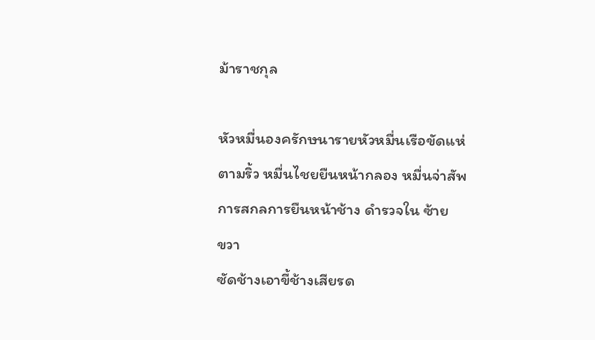ม้าราชกุล

หัวหมื่นองครักษนารายหัวหมื่นเรือขัดแห่ตามริ้ว หมื่นไชยยืนหน้ากลอง หมื่นจ่าสัพการสกลการยืนหน้าช้าง ดำรวจใน ซ้าย
ขวา
ซัดช้างเอาขี้ช้างเสียรด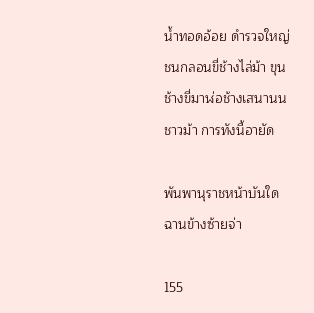น้ำทอดอ้อย ดำรวจใหญ่ชนกลอนขี่ช้างไล่ม้า ขุนช้างขี่มาฬ่อช้างเสนานนชาวม้า การทังนี้อายัด

พันพานุราชหน้าบันใดฉานข้างซ้ายจ่า

155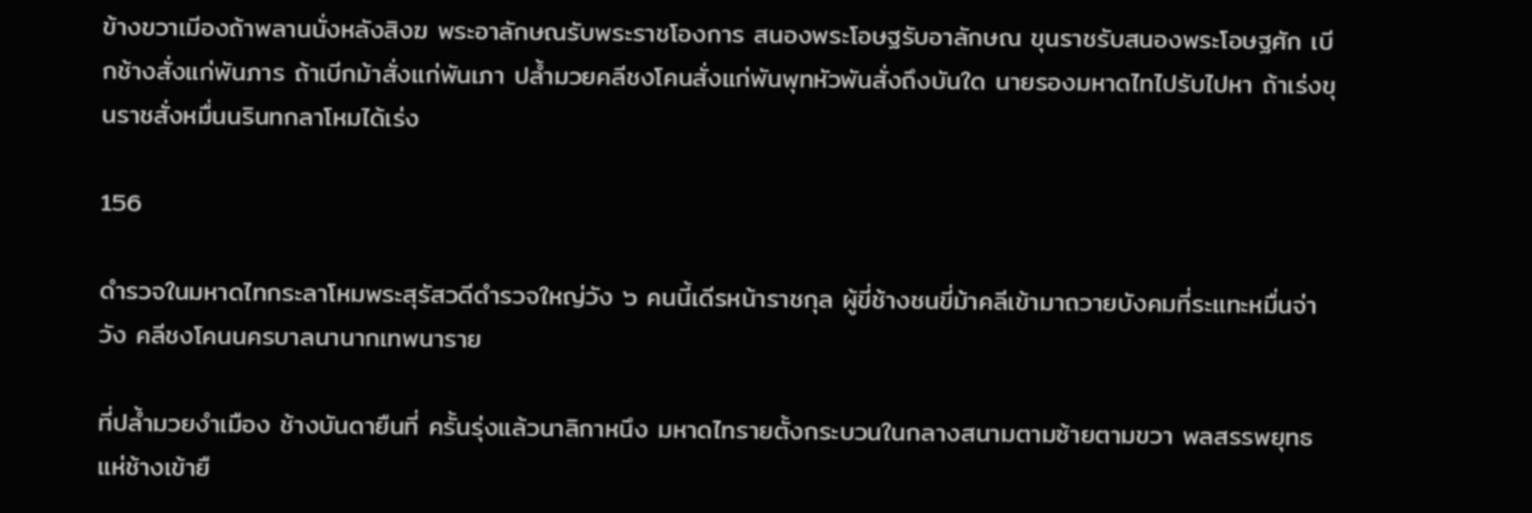ข้างขวาเมีองถ้าพลานนั่งหลังสิงฆ พระอาลักษณรับพระราชโองการ สนองพระโอษฐรับอาลักษณ ขุนราชรับสนองพระโอษฐศัก เบีกช้างสั่งแก่พันภาร ถ้าเบีกม้าสั่งแก่พันเภา ปล้ำมวยคลีชงโคนสั่งแก่พันพุทหัวพันสั่งถึงบันใด นายรองมหาดไทไปรับไปหา ถ้าเร่งขุนราชสั่งหมื่นนรินทกลาโหมได้เร่ง

156

ดำรวจในมหาดไทกระลาโหมพระสุรัสวดีดำรวจใหญ่วัง ๖ คนนี้เดีรหน้าราชกุล ผู้ขี่ช้างชนขี่ม้าคลีเข้ามาถวายบังคมที่ระแทะหมื่นจ่าวัง คลีชงโคนนครบาลนานากเทพนาราย

ที่ปล้ำมวยงำเมือง ช้างบันดายืนที่ ครั้นรุ่งแล้วนาลิกาหนึง มหาดไทรายตั้งกระบวนในกลางสนามตามซ้ายตามขวา พลสรรพยุทธแห่ช้างเข้ายื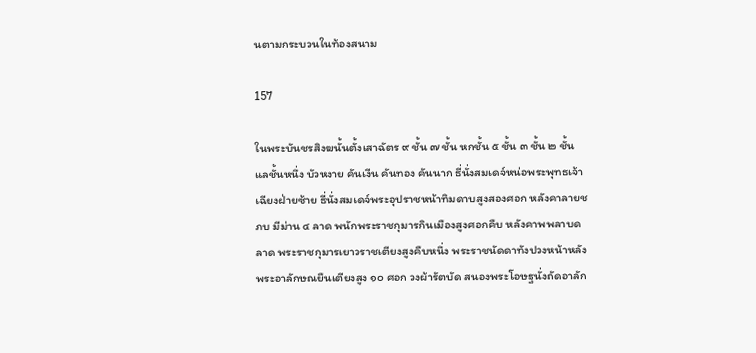นตามกระบวนในท้องสนาม

157

ในพระบันชรสิงฆนั้นตั้งเสาฉัตร ๙ ชั้น ๗ ชั้น หกชั้น ๕ ชั้น ๓ ชั้น ๒ ชั้น แลชั้นหนึ่ง บัวหงาย คันเงีน คันทอง คันนาก ธี่นั่งสมเดจ์หน่อพระพุทธเจ้าเฉียงฝ่ายซ้าย ธี่นั่งสมเดจ์พระอุปราชหน้าทิมดาบสูงสองศอก หลังคาลายชภบ มีม่าน ๔ ลาด พนักพระราชกุมารกินเมืองสูงศอกคืบ หลังคาพพลาบดลาด พระราชกุมารเยาวราชเตียงสูงคืบหนึ่ง พระราชนัดดาทังปวงหน้าหลัง พระอาลักษณยืนเตียงสูง ๑๐ ศอก วงผ้ารัตบัด สนองพระโอษฐนั่งถัดอาลัก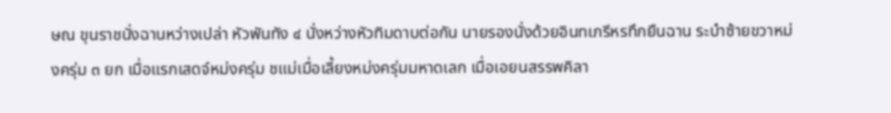ษณ ขุนราชนั่งฉานหว่างเปล่า หัวพันทัง ๔ นั่งหว่างหัวทิมดาบต่อกัน นายรองนั่งด้วยอินทเภรีหรทึกยืนฉาน ระบำซ้ายขวาหม่งครุ่ม ๓ ยก เมื่อแรกเสดจ์หม่งครุ่ม ชแม่เมื่อเลี้ยงหม่งครุ่มมหาดเลก เมื่อเอยนสรรพคิลา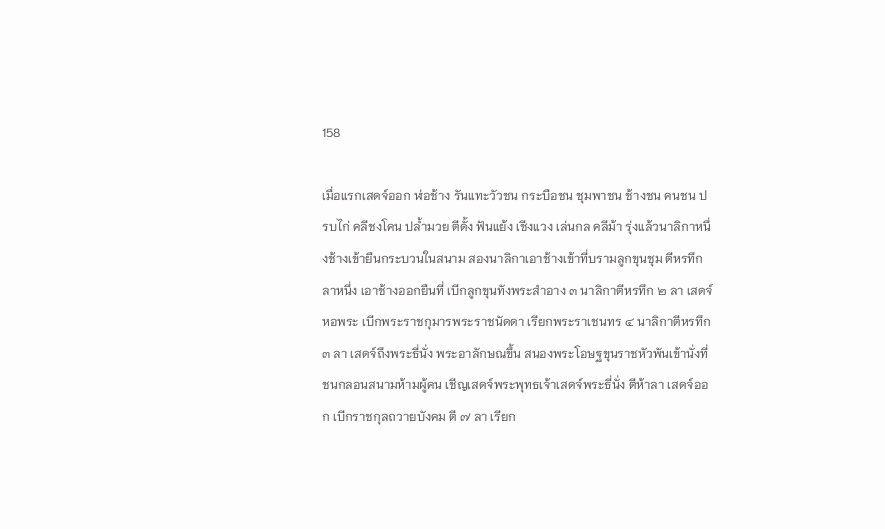158

เมื่อแรกเสดจ์ออก ฬ่อช้าง รันแทะวัวชน กระบือชน ชุมพาชน ช้างชน คนชน ปรบไก่ คลีชงโคน ปล้ำมวย ตีดั้ง ฟันแย้ง เชีงแวง เล่นกล คลีม้า รุ่งแล้วนาลิกาหนึ่งช้างเข้ายืนกระบวนในสนาม สองนาลิกาเอาช้างเข้าที่บรามลูกขุนชุม ตีหรทึกลาหนึ่ง เอาช้างออกยืนที่ เบีกลูกขุนทังพระสำอาง ๓ นาลิกาตีหรทึก ๒ ลา เสดจ์หอพระ เบีกพระราชกุมารพระราชนัดดา เรียกพระราเชนทร ๔ นาลิกาตีหรทึก ๓ ลา เสดจ์ถึงพระธี่นั่ง พระอาลักษณขึ้น สนองพระโอษฐขุนราชหัวพันเข้านั่งที่ชนกลอนสนามห้ามผู้คน เชีญเสดจ์พระพุทธเจ้าเสดจ์พระธี่นั่ง ตีห้าลา เสดจ์ออก เบีกราชกุลถวายบังคม ตี ๗ ลา เรียก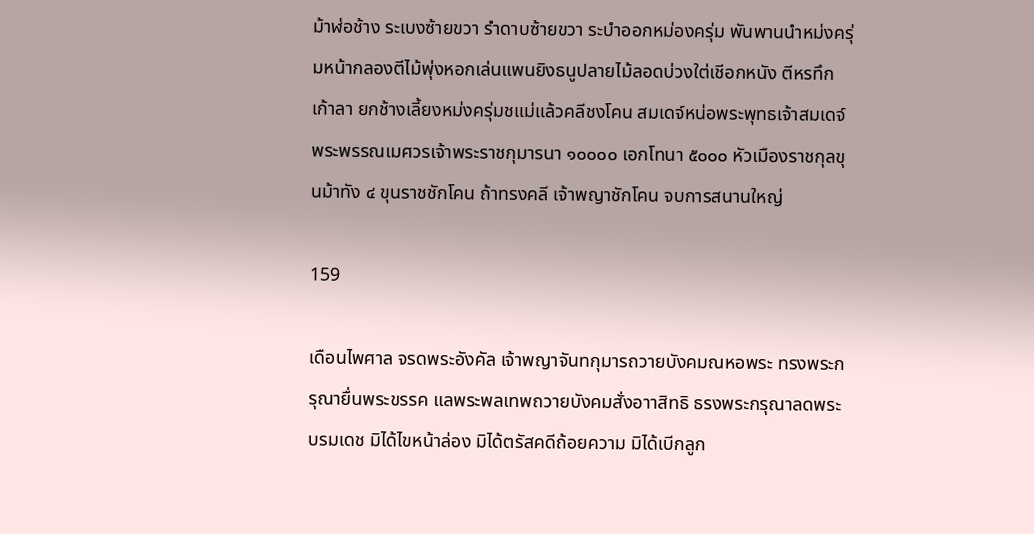ม้าฬ่อช้าง ระเบงซ้ายขวา รำดาบซ้ายขวา ระบำออกหม่องครุ่ม พันพานนำหม่งครุ่มหน้ากลองตีไม้พุ่งหอกเล่นแพนยิงธนูปลายไม้ลอดบ่วงใต่เชีอกหนัง ตีหรทึกเก้าลา ยกช้างเลี้ยงหม่งครุ่มชแม่แล้วคลีชงโคน สมเดจ์หน่อพระพุทธเจ้าสมเดจ์พระพรรณเมศวรเจ้าพระราชกุมารนา ๑๐๐๐๐ เอกโทนา ๕๐๐๐ หัวเมืองราชกุลขุนม้าทัง ๔ ขุนราชชักโคน ถ้าทรงคลี เจ้าพญาชักโคน จบการสนานใหญ่

159

เดือนไพศาล จรดพระอังคัล เจ้าพญาจันทกุมารถวายบังคมณหอพระ ทรงพระกรุณายื่นพระขรรค แลพระพลเทพถวายบังคมสั่งอาาสิทธิ ธรงพระกรุณาลดพระบรมเดช มิได้ไขหน้าล่อง มิได้ตรัสคดีถ้อยความ มิได้เบีกลูก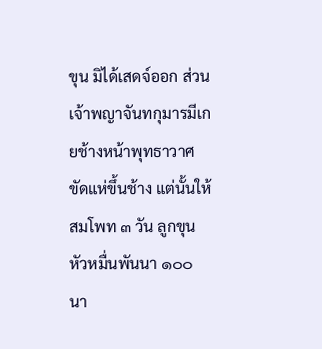ขุน มิได้เสดจ์ออก ส่วนเจ้าพญาจันทกุมารมีเกยช้างหน้าพุทธาวาศขัดแห่ขึ้นช้าง แต่นั้นให้สมโพท ๓ วัน ลูกขุนหัวหมื่นพันนา ๑๐๐ นา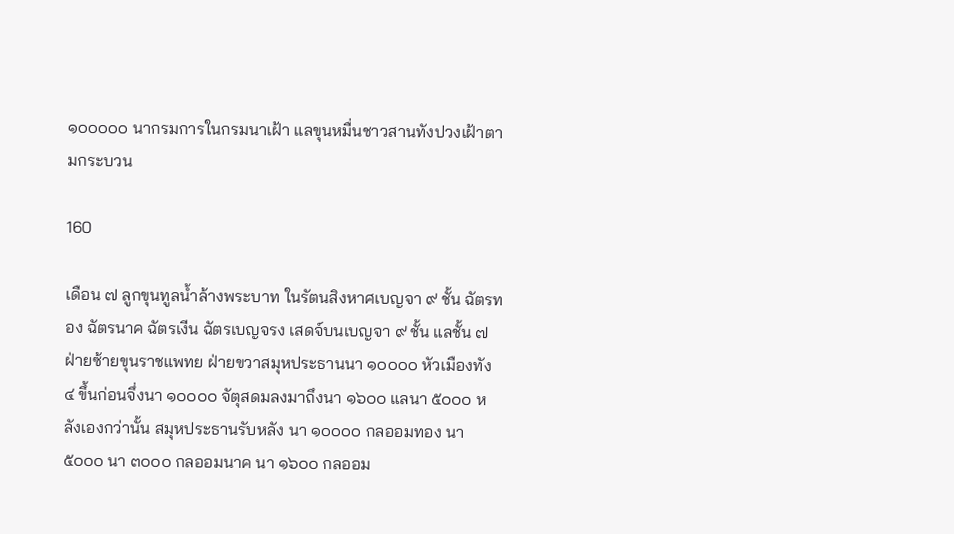๑๐๐๐๐๐ นากรมการในกรมนาเฝ้า แลขุนหมื่นชาวสานทังปวงเฝ้าตามกระบวน

160

เดือน ๗ ลูกขุนทูลน้ำล้างพระบาท ในรัตนสิงหาศเบญจา ๙ ชั้น ฉัตรทอง ฉัตรนาค ฉัตรเงีน ฉัตรเบญจรง เสดจ์บนเบญจา ๙ ชั้น แลชั้น ๗ ฝ่ายซ้ายขุนราชแพทย ฝ่ายขวาสมุหประธานนา ๑๐๐๐๐ หัวเมืองทัง ๔ ขึ้นก่อนจึ่งนา ๑๐๐๐๐ จัตุสดมลงมาถึงนา ๑๖๐๐ แลนา ๕๐๐๐ หลังเองกว่านั้น สมุหประธานรับหลัง นา ๑๐๐๐๐ กลออมทอง นา ๕๐๐๐ นา ๓๐๐๐ กลออมนาค นา ๑๖๐๐ กลออม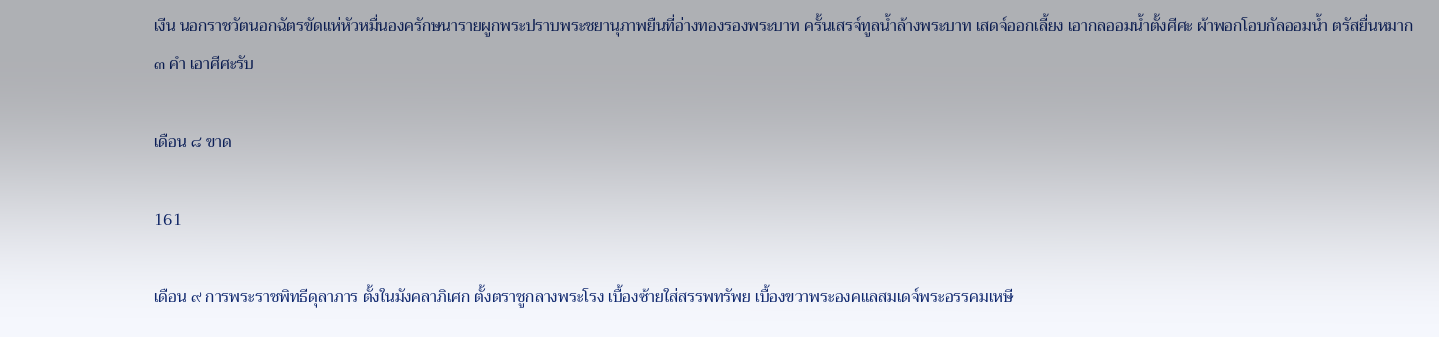เงีน นอกราชวัตนอกฉัตรขัดแห่หัวหมื่นองครักษนารายผูกพระปราบพระชยานุภาพยืนที่อ่างทองรองพระบาท ครั้นเสรจ์ทูลน้ำล้างพระบาท เสดจ์ออกเลี้ยง เอากลออมน้ำตั้งศีศะ ผ้าพอกโอบกัลออมน้ำ ตรัสยื่นหมาก ๓ คำ เอาศีศะรับ

เดือน ๘ ขาด

161

เดือน ๙ การพระราชพิทธีดุลาภาร ตั้งในมังคลาภิเศก ตั้งตราชูกลางพระโรง เบื้องซ้ายใส่สรรพทรัพย เบื้องขวาพระองคแลสมเดจ์พระอรรคมเหษี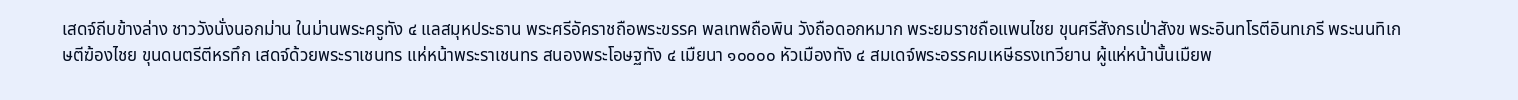เสดจ์ถีบข้างล่าง ชาววังนั่งนอกม่าน ในม่านพระครูทัง ๔ แลสมุหประธาน พระศรีอัคราชถือพระขรรค พลเทพถือพิน วังถือดอกหมาก พระยมราชถือแพนไชย ขุนศรีสังกรเป่าสังข พระอินทโรตีอินทเภรี พระนนทิเกษตีฆ้องไชย ขุนดนตรีตีหรทึก เสดจ์ด้วยพระราเชนทร แห่หน้าพระราเชนทร สนองพระโอษฐทัง ๔ เมืยนา ๑๐๐๐๐ หัวเมืองทัง ๔ สมเดจ์พระอรรคมเหษีธรงเทวียาน ผู้แห่หน้านั้นเมืยพ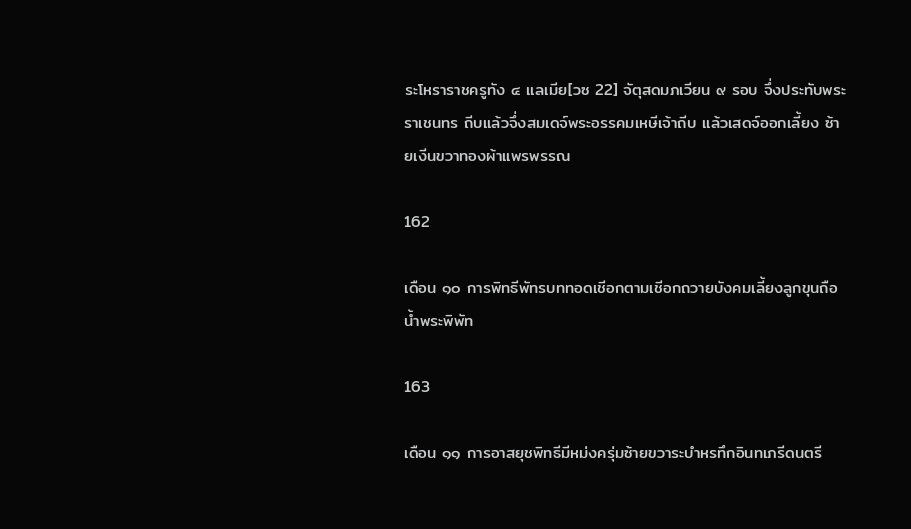ระโหราราชครูทัง ๔ แลเมีย[วซ 22] จัตุสดมภเวียน ๙ รอบ จึ่งประทับพระราเชนทร ถีบแล้วจึ่งสมเดจ์พระอรรคมเหษีเจ้าถีบ แล้วเสดจ์ออกเลี้ยง ซ้ายเงีนขวาทองผ้าแพรพรรณ

162

เดือน ๑๐ การพิทธีพัทรบททอดเชีอกตามเชีอกถวายบังคมเลี้ยงลูกขุนถือน้ำพระพิพัท

163

เดือน ๑๑ การอาสยุชพิทธีมีหม่งครุ่มซ้ายขวาระบำหรทึกอินทเภรีดนตรี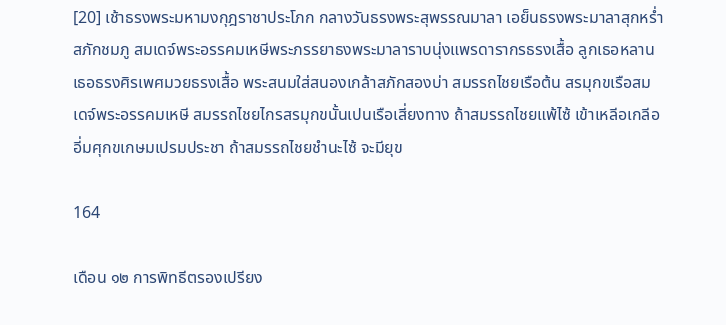[20] เช้าธรงพระมหามงกุฎราชาประโภก กลางวันธรงพระสุพรรณมาลา เอย็นธรงพระมาลาสุกหร่ำสภักชมภู สมเดจ์พระอรรคมเหษีพระภรรยาธงพระมาลาราบนุ่งแพรดารากรธรงเสื้อ ลูกเธอหลานเธอธรงศิรเพศมวยธรงเสื้อ พระสนมใส่สนองเกล้าสภักสองบ่า สมรรถไชยเรือต้น สรมุกขเรือสมเดจ์พระอรรคมเหษี สมรรถไชยไกรสรมุกขนั้นเปนเรือเสี่ยงทาง ถ้าสมรรถไชยแพ้ไซ้ เข้าเหลีอเกลีออี่มศุกขเกษมเปรมประชา ถ้าสมรรถไชยชำนะไซ้ จะมียุข

164

เดือน ๑๒ การพิทธีตรองเปรียง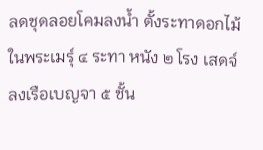ลดชุดลอยโคมลงน้ำ ตั้งระทาดอกไม้ในพระเมรุ์ ๔ ระทา หนัง ๒ โรง เสดจ์ลงเรือเบญจา ๕ ชั้น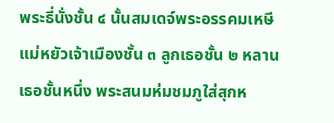พระธี่นั่งชั้น ๔ นั้นสมเดจ์พระอรรคมเหษีแม่หยัวเจ้าเมืองชั้น ๓ ลูกเธอชั้น ๒ หลานเธอชั้นหนึ่ง พระสนมห่มชมภูใส่สุกห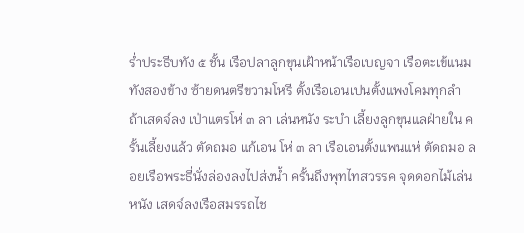ร่ำประธีบทัง ๕ ชั้น เรือปลาลูกขุนเฝ้าหน้าเรือเบญจา เรือตะเข้แนมทังสองข้าง ซ้ายดนตรีขวามโหรี ตั้งเรือเอนเปนตั้งแพงโคมทุกลำ ถ้าเสดจ์ลง เป่าแตรโห่ ๓ ลา เล่นหนัง ระบำ เลี้ยงลูกขุนแลฝ่ายใน ครั้นเลี้ยงแล้ว ตัดถมอ แก้เอน โห่ ๓ ลา เรือเอนตั้งแพนแห่ ตัดถมอ ลอยเรือพระธี่นั่งล่องลงไปส่งน้ำ ครั้นถึงพุทไทสวรรค จุดดอกไม้เล่นหนัง เสดจ์ลงเรือสมรรถไช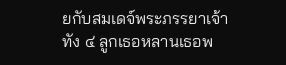ยกับสมเดจ์พระภรรยาเจ้าทัง ๔ ลูกเธอหลานเธอพ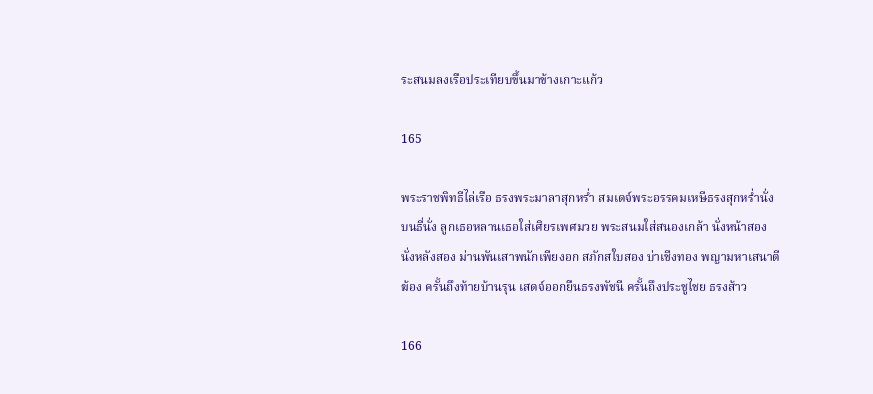ระสนมลงเรือประเทียบขึ้นมาข้างเกาะแก้ว

165

พระราชพิทธีไล่เรือ ธรงพระมาลาสุกหร่ำ สมเดจ์พระอรรคมเหษีธรงสุกหร่ำนั่งบนธี่นั่ง ลูกเธอหลานเธอใส่เศิยรเพศมวย พระสนมใส่สนองเกล้า นั่งหน้าสอง นั่งหลังสอง ม่านพันเสาพนักเพียงอก สภักสใบสอง บ่าเชีงทอง พญามหาเสนาตีฆ้อง ครั้นถึงท้ายบ้านรุน เสดจ์ออกยืนธรงพัชนี ครั้นถึงประชูไชย ธรงส้าว

166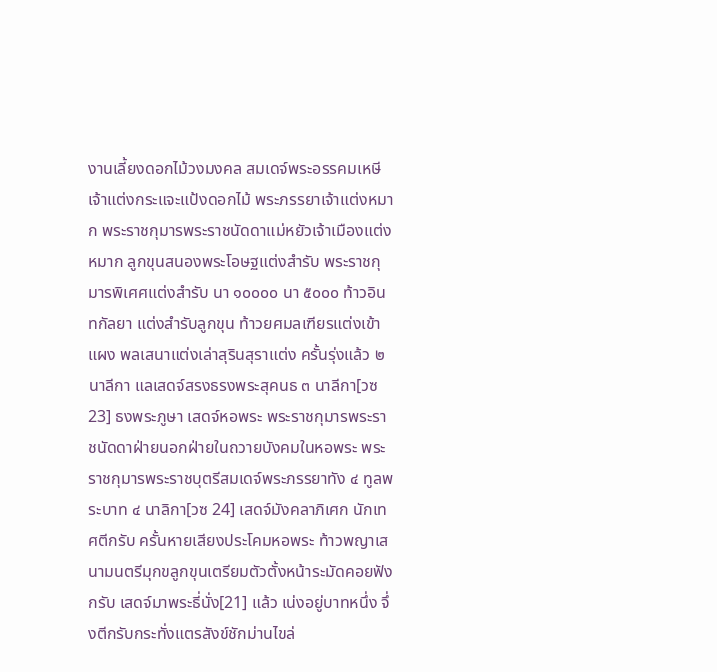งานเลี้ยงดอกไม้วงมงคล สมเดจ์พระอรรคมเหษีเจ้าแต่งกระแจะแป้งดอกไม้ พระภรรยาเจ้าแต่งหมาก พระราชกุมารพระราชนัดดาแม่หยัวเจ้าเมืองแต่งหมาก ลูกขุนสนองพระโอษฐแต่งสำรับ พระราชกุมารพิเศศแต่งสำรับ นา ๑๐๐๐๐ นา ๕๐๐๐ ท้าวอินทกัลยา แต่งสำรับลูกขุน ท้าวยศมลเฑียรแต่งเข้าแผง พลเสนาแต่งเล่าสุรินสุราแต่ง ครั้นรุ่งแล้ว ๒ นาลีกา แลเสดจ์สรงธรงพระสุคนธ ๓ นาลีกา[วซ 23] ธงพระภูษา เสดจ์หอพระ พระราชกุมารพระราชนัดดาฝ่ายนอกฝ่ายในถวายบังคมในหอพระ พระราชกุมารพระราชบุตรีสมเดจ์พระภรรยาทัง ๔ ทูลพระบาท ๔ นาลิกา[วซ 24] เสดจ์มังคลาภิเศก นักเทศตีกรับ ครั้นหายเสียงประโคมหอพระ ท้าวพญาเสนามนตรีมุกขลูกขุนเตรียมตัวตั้งหน้าระมัดคอยฟังกรับ เสดจ์มาพระธี่นั่ง[21] แล้ว เน่งอยู่บาทหนึ่ง จึ่งตีกรับกระทั่งแตรสังข์ชักม่านไขล่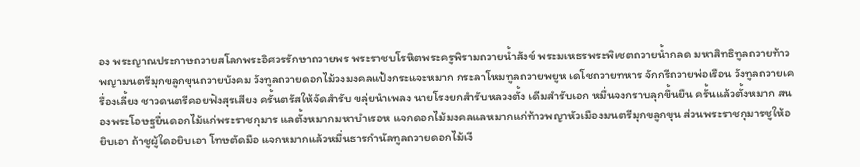อง พระญาณประกาษถวายสโลกพระอิศวรรักษาถวายพร พระราชบโรหิตพระครูพิรามถวายน้ำสังข์ พระมเหธรพระพิเชตถวายน้ำกลด มหาสิทธิทูลถวายท้าวพญามนตรีมุกขลูกขุนถวายบังคม วังทูลถวายดอกไม้วงมงคลแป้งกระแจะหมาก กระลาโหมทูลถวายพยูห เดโชถวายทหาร จักกรีถวายพ่อเรือน วังทูลถวายเครื่องเลี้ยง ชาวดนตรีคอยฟังสุรเสียง ครั้นตรัสให้จัดสำรับ ขลุ่ยนำเพลง นายโรงยกสำรับหลวงตั้ง เดีมสำรับเอก หมื่นจงกราบลุกขึ้นยืน ครั้นแล้วตั้งหมาก สนองพระโอษฐยื่นดอกไม้แก่พระราชกุมาร แลตั้งหมากมหาบำเรอห แจกดอกไม้มงคลแลหมากแก่ท้าวพญาหัวเมืองมนตรีมุกขลูกขุน ส่วนพระราชกุมารชูให้อยิบเอา ถ้าชูผู้ใดอยิบเอา โทษตัดมือ แจกหมากแล้วหมื่นธารกำนัลทูลถวายดอกไม้เงี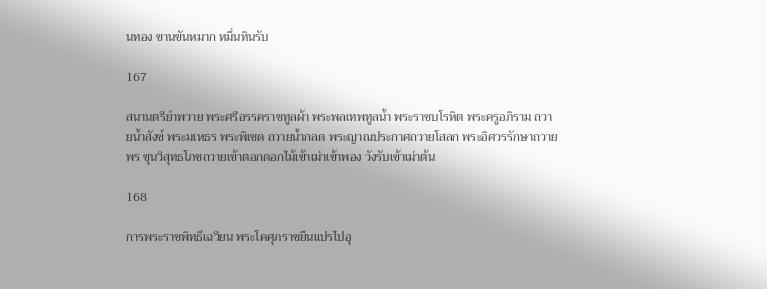นทอง ขานขันหมาก หมื่นทินรับ

167

สนานตรียำพวาย พระศรีอรรคราชทูลผ้า พระพลเทพทูลน้ำ พระราชบโรหิต พระครูอภิราม ถวายน้ำสังข์ พระมเหธร พระพิเชด ถวายน้ำกลด พระญาณประกาศถวายโสลก พระอิศวรรักษาถวายพร ขุนวิสุทธโภชถวายเข้าตอกดอกไม้เข้าเม่าเข้าพอง วังรับเข้าเม่าต้น

168

การพระราชพิทธีเฉวียน พระโคศุภราชยืนแปรไปอุ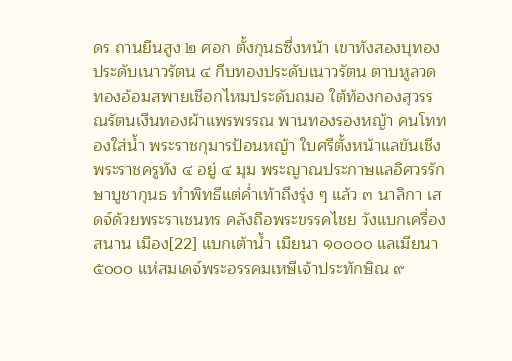ดร ถานยืนสูง ๒ ศอก ตั้งกุนธซึ่งหน้า เขาทังสองบุทองประดับเนาวรัตน ๔ กีบทองประดับเนาวรัตน ตาบหูลวดทองอ้อมสพายเชีอกไหมประดับถมอ ใต้ท้องกองสุวรรณรัตนเงีนทองผ้าแพรพรรณ พานทองรองหญ้า คนโททองใส่น้ำ พระราชกุมารป้อนหญ้า ใบศรีตั้งหน้าแลขันเชีง พระราชครูทัง ๔ อยู่ ๔ มุม พระญาณประกาษแลอิศวรรักษาบูชากุนธ ทำพิทธีแต่ค่ำเท้าถึงรุ่ง ๆ แล้ว ๓ นาลิกา เสดจ์ด้วยพระราเชนทร คลังถือพระขรรคไชย วังแบกเครื่องสนาน เมือง[22] แบกเต้าน้ำ เมืยนา ๑๐๐๐๐ แลเมียนา ๕๐๐๐ แห่สมเดจ์พระอรรคมเหษีเจ้าประทักษิณ ๙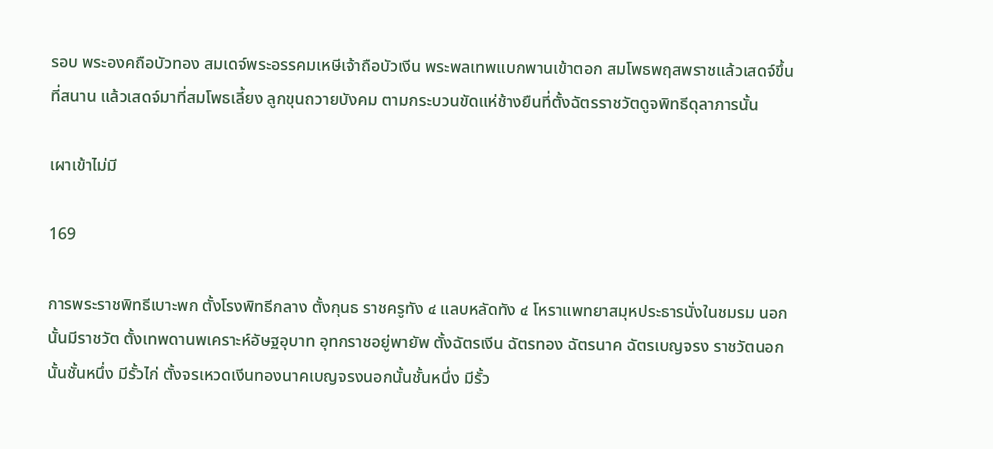รอบ พระองคถือบัวทอง สมเดจ์พระอรรคมเหษีเจ้าถือบัวเงีน พระพลเทพแบกพานเข้าตอก สมโพธพฤสพราชแล้วเสดจ์ขึ้นที่สนาน แล้วเสดจ์มาที่สมโพธเลี้ยง ลูกขุนถวายบังคม ตามกระบวนขัดแห่ช้างยืนที่ตั้งฉัตรราชวัตดูจพิทธีดุลาภารนั้น

เผาเข้าไม่มี

169

การพระราชพิทธีเบาะพก ตั้งโรงพิทธีกลาง ตั้งกุนธ ราชครูทัง ๔ แลบหลัดทัง ๔ โหราแพทยาสมุหประธารนั่งในชมรม นอกนั้นมีราชวัต ตั้งเทพดานพเคราะห์อัษฐอุบาท อุทกราชอยู่พายัพ ตั้งฉัตรเงีน ฉัตรทอง ฉัตรนาค ฉัตรเบญจรง ราชวัตนอกนั้นชั้นหนึ่ง มีรั้วไก่ ตั้งจรเหวดเงีนทองนาคเบญจรงนอกนั้นชั้นหนึ่ง มีรั้ว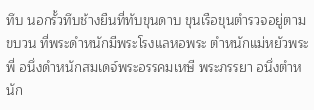ทึบ นอกรั้วทึบช้างยืนที่ทับขุนดาบ ขุนเรือขุนตำรวจอยู่ตามขบวน ที่พระดำหนักมีพระโรงแลหอพระ ตำหนักแม่หยัวพระพี่ อนึ่งดำหนักสมเดจ์พระอรรคมเหษี พระภรรยา อนึ่งตำหนัก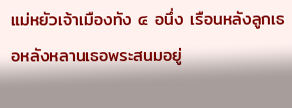แม่หยัวเจ้าเมืองทัง ๔ อนึ่ง เรือนหลังลูกเธอหลังหลานเธอพระสนมอยู่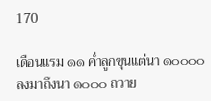170

เดือนแรม ๑๑ ค่ำลูกขุนแต่นา ๑๐๐๐๐ ลงมาถึงนา ๑๐๐๐ ถวาย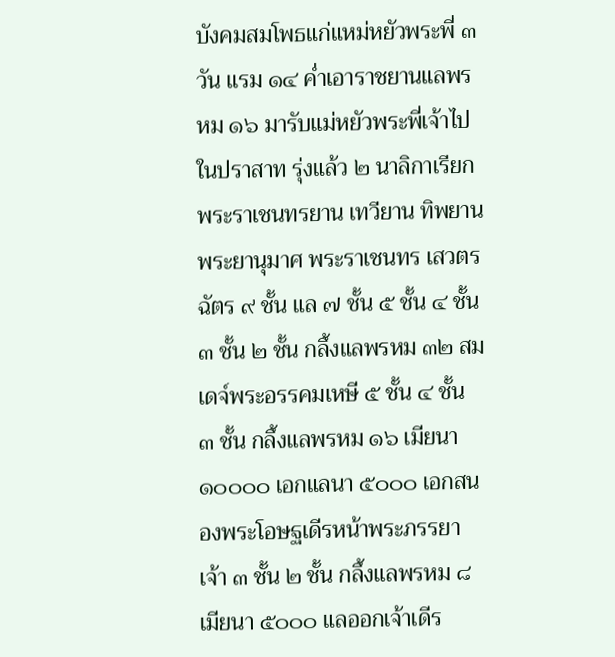บังคมสมโพธแก่แหม่หยัวพระพี่ ๓ วัน แรม ๑๔ ค่ำเอาราชยานแลพรหม ๑๖ มารับแม่หยัวพระพี่เจ้าไปในปราสาท รุ่งแล้ว ๒ นาลิกาเรียกพระราเชนทรยาน เทวียาน ทิพยาน พระยานุมาศ พระราเชนทร เสวตรฉัตร ๙ ชั้น แล ๗ ชั้น ๕ ชั้น ๔ ชั้น ๓ ชั้น ๒ ชั้น กลึ้งแลพรหม ๓๒ สมเดจ์พระอรรคมเหษี ๕ ชั้น ๔ ชั้น ๓ ชั้น กลึ้งแลพรหม ๑๖ เมียนา ๑๐๐๐๐ เอกแลนา ๕๐๐๐ เอกสนองพระโอษฐเดีรหน้าพระภรรยาเจ้า ๓ ชั้น ๒ ชั้น กลึ้งแลพรหม ๘ เมียนา ๕๐๐๐ แลออกเจ้าเดีร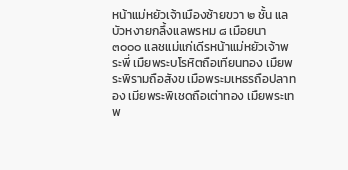หน้าแม่หยัวเจ้าเมืองซ้ายขวา ๒ ชั้น แลบัวหงายกลึ้งแลพรหม ๘ เมือยนา ๓๐๐๐ แลชแม่แก่เดีรหน้าแม่หยัวเจ้าพระพี่ เมืยพระบโรหิตถือเทียนทอง เมืยพระพิรามถือสังข เมือพระมเหธรถือปลาทอง เมียพระพิเชดถือเต่าทอง เมืยพระเทพ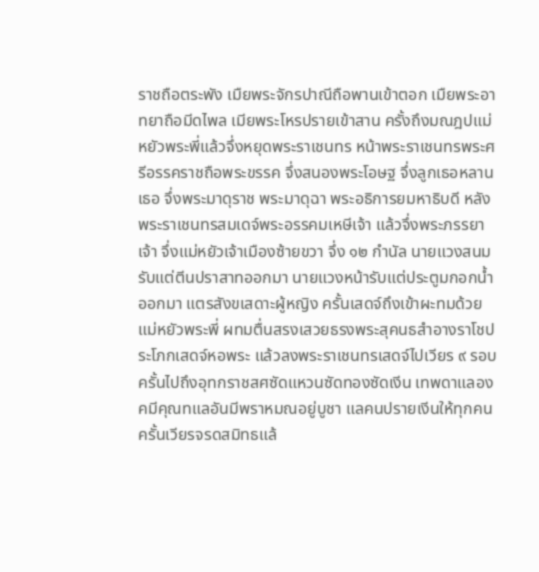ราชถือตระพัง เมืยพระจักรปาณีถือพานเข้าตอก เมืยพระอาทยาถือมีดไพล เมียพระโหรปรายเข้าสาน ครั้งถึงมณฎปแม่หยัวพระพี่แล้วจึ่งหยุดพระราเชนทร หน้าพระราเชนทรพระศรีอรรคราชถือพระขรรค จึ่งสนองพระโอษฐ จึ่งลูกเธอหลานเธอ จึ่งพระมาดุราช พระมาดุฉา พระอธิการยมหาธิบดี หลังพระราเชนทรสมเดจ์พระอรรคมเหษีเจ้า แล้วจึ่งพระภรรยาเจ้า จึ่งแม่หยัวเจ้าเมืองซ้ายขวา จึ่ง ๑๒ กำนัล นายแวงสนมรับแต่ตีนปราสาทออกมา นายแวงหน้ารับแต่ประตูมกอกน้ำออกมา แตรสังขเสดาะผู้หญิง ครั้นเสดจ์ถึงเข้าผะทมด้วยแม่หยัวพระพี่ ผทมตื่นสรงเสวยธรงพระสุคนธสำอางราโชประโภกเสดจ์หอพระ แล้วลงพระราเชนทรเสดจ์ไปเวียร ๙ รอบ ครั้นไปถึงอุทกราชสศซัดแหวนซัดทองซัดเงีน เทพดาแลองคมีคุณทแลอันมีพราหมณอยู่บูชา แลคนปรายเงีนให้ทุกคน ครั้นเวียรจรดสมิทธแล้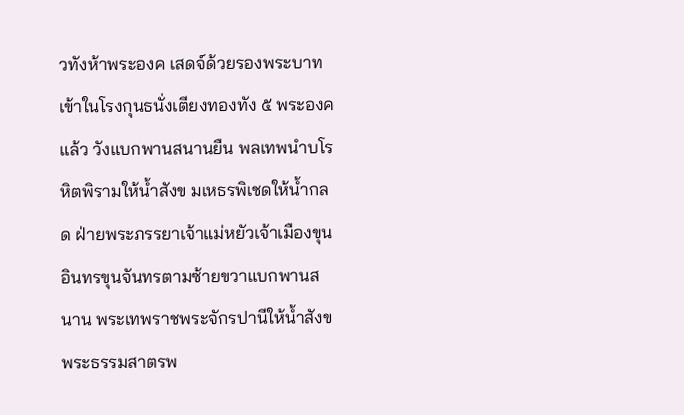วทังห้าพระองค เสดจ์ด้วยรองพระบาทเข้าในโรงกุนธนั่งเตียงทองทัง ๕ พระองคแล้ว วังแบกพานสนานยืน พลเทพนำบโรหิตพิรามให้น้ำสังข มเหธรพิเชดให้น้ำกลด ฝ่ายพระภรรยาเจ้าแม่หยัวเจ้าเมืองขุนอินทรขุนจันทรตามซ้ายขวาแบกพานสนาน พระเทพราชพระจักรปานีให้น้ำสังข พระธรรมสาตรพ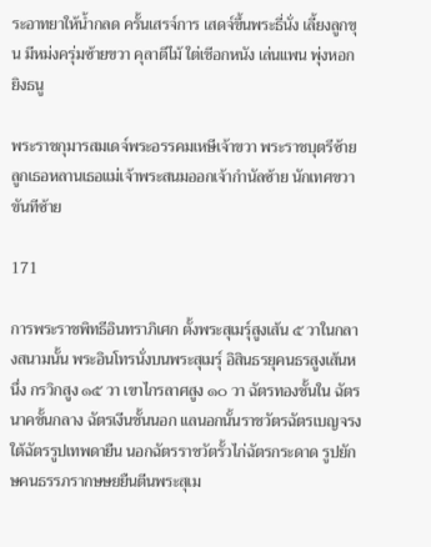ระอาทยาให้น้ำกลด ครั้นเสรจ์การ เสดจ์ขึ้นพระธี่นั่ง เลี้ยงลูกขุน มีหม่งครุ่มซ้ายขวา คุลาตีไม้ ใต่เชีอกหนัง เล่นแพน พุ่งหอก ยิงธนู

พระราชกุมารสมเดจ์พระอรรคมเหษีเจ้าขวา พระราชบุตรีซ้าย ลูกเธอหลานเธอแม่เจ้าพระสนมออกเจ้ากำนัลซ้าย นักเทศขวา ขันทีซ้าย

171

การพระราชพิทธีอินทราภิเศก ตั้งพระสุเมร์ุสูงเส้น ๕ วาในกลางสนามนั้น พระอินโทรนั่งบนพระสุเมร์ุ อิสินธรยุคนธรสูงเส้นหนึ่ง กรวิกสูง ๑๕ วา เขาไกรลาศสูง ๑๐ วา ฉัตรทองชั้นใน ฉัตรนาคชั้นกลาง ฉัตรเงีนชั้นนอก แลนอกนั้นราชวัตรฉัตรเบญจรง ใต้ฉัตรรูปเทพดายืน นอกฉัตรราชวัตรั้วไก่ฉัตรกระดาด รูปยักษคนธรรภรากษษยยืนตีนพระสุเม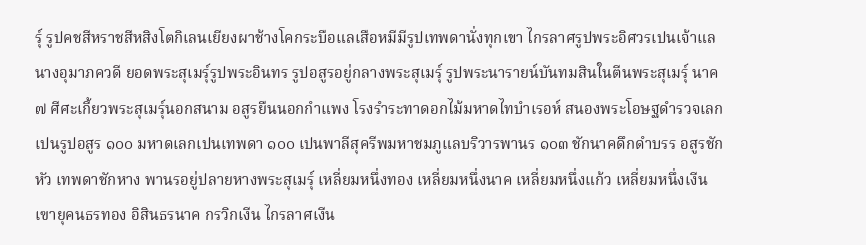ร์ุ รูปคชสีหราชสีหสิงโตกิเลนเยียงผาช้างโคกระบือแลเสือหมีมีรูปเทพดานั่งทุกเขา ไกรลาศรูปพระอิศวรเปนเจ้าแลนางอุมาภควดี ยอดพระสุเมรุ์รูปพระอินทร รูปอสูรอยู่กลางพระสุเมรุ์ รูปพระนารายน์บันทมสินในตีนพระสุเมรุ์ นาค ๗ ศีศะเกี้ยวพระสุเมร์ุนอกสนาม อสูรยืนนอกกำแพง โรงรำระทาดอกไม้มหาดไทบำเรอห์ สนองพระโอษฐดำรวจเลกเปนรูปอสูร ๑๐๐ มหาดเลกเปนเทพดา ๑๐๐ เปนพาลีสุครีพมหาชมภูแลบริวารพานร ๑๐๓ ชักนาคดึกดำบรร อสูรชักหัว เทพดาชักหาง พานรอยู่ปลายหางพระสุเมรุ์ เหลี่ยมหนึ่งทอง เหลี่ยมหนึ่งนาค เหลี่ยมหนึ่งแก้ว เหลี่ยมหนึ่งเงีน เฃายุคนธรทอง อิสินธรนาค กรวิกเงีน ไกรลาศเงีน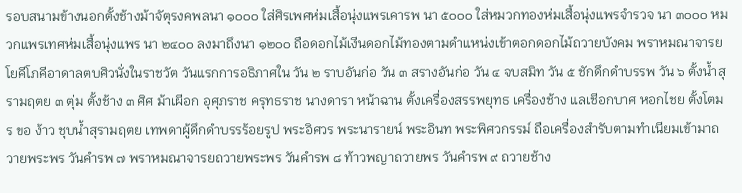รอบสนามข้างนอกตั้งช้างม้าจัตุรงคพลนา ๑๐๐๐ ใส่ศิรเพศห่มเสื้อนุ่งแพรเคารพ นา ๕๐๐๐ ใส่หมวกทองห่มเสื้อนุ่งแพรจำรวจ นา ๓๐๐๐ หมวกแพรเทศห่มเสื้อนุ่งแพร นา ๒๔๐๐ ลงมาถึงนา ๑๒๐๐ ถือดอกไม้เงีนดอกไม้ทองตามดำแหน่งเข้าตอกดอกไม้ถวายบังคม พราหมณาจารยโยคีโภคีอาดาลตบศิวนั่งในราชวัต วันแรกการอธิภาศใน วัน ๒ ราบอันก่อ วัน ๓ สรางอันก่อ วัน ๔ จบสมิท วัน ๕ ชักดึกดำบรรพ วัน ๖ ตั้งน้ำสุรามฤตย ๓ ตุ่ม ตั้งช้าง ๓ ศิศ ม้าเผีอก อุศุภราช ครุทธราช นางดารา หน้าฉาน ตั้งเครื่องสรรพยุทธ เครื่องช้าง แลเชีอกบาศ หอกไชย ตั้งโตมร ขอ ง้าว ชุบน้ำสุรามฤตย เทพดาผู้ดึกดำบรรร้อยรูป พระอิศวร พระนารายน์ พระอินท พระพิศวกรรม์ ถือเครื่องสำรับตามทำเนียมเข้ามาถวายพระพร วันคำรพ ๗ พราหมณาจารยถวายพระพร วันคำรพ ๘ ท้าวพญาถวายพร วันคำรพ ๙ ถวายช้าง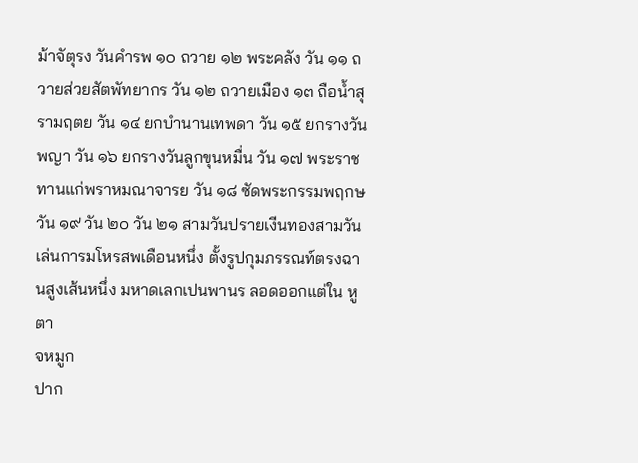ม้าจัตุรง วันคำรพ ๑๐ ถวาย ๑๒ พระคลัง วัน ๑๑ ถวายส่วยสัตพัทยากร วัน ๑๒ ถวายเมือง ๑๓ ถือน้ำสุรามฤตย วัน ๑๔ ยกบำนานเทพดา วัน ๑๕ ยกรางวันพญา วัน ๑๖ ยกรางวันลูกขุนหมื่น วัน ๑๗ พระราชทานแก่พราหมณาจารย วัน ๑๘ ซัดพระกรรมพฤกษ วัน ๑๙ วัน ๒๐ วัน ๒๑ สามวันปรายเงีนทองสามวัน เล่นการมโหรสพเดือนหนึ่ง ตั้งรูปกุมภรรณท์ตรงฉานสูงเส้นหนึ่ง มหาดเลกเปนพานร ลอดออกแต่ใน หู
ตา
จหมูก
ปาก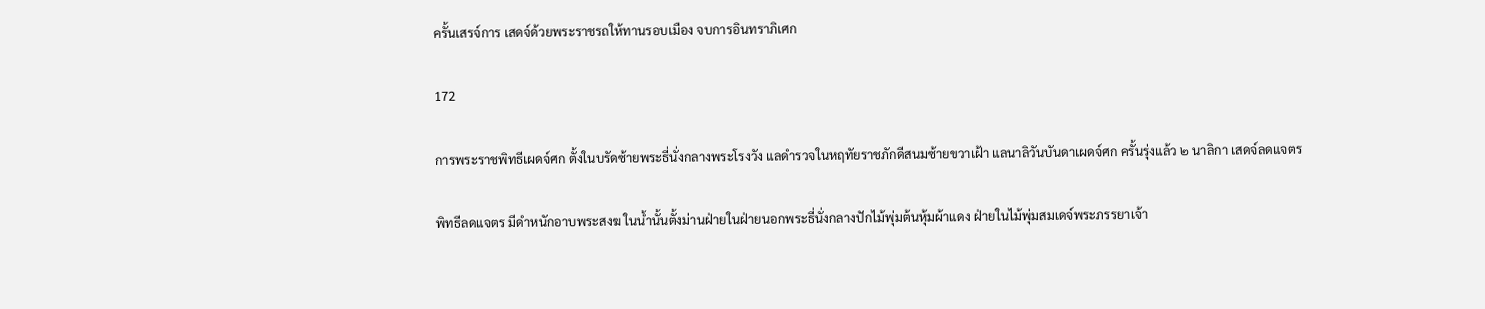ครั้นเสรจ์การ เสดจ์ด้วยพระราชรถให้ทานรอบเมือง จบการอินทราภิเศก

172

การพระราชพิทธีเผดจ์ศก ตั้งในบรัดซ้ายพระธี่นั่งกลางพระโรงวัง แลดำรวจในหฤทัยราชภักดีสนมซ้ายขวาเฝ้า แลนาลิวันบันดาเผดจ์ศก ครั้นรุ่งแล้ว ๒ นาลิกา เสดจ์ลดแจตร

พิทธีลดแจตร มีดำหนักอาบพระสงฆ ในน้ำนั้นตั้งม่านฝ่ายในฝ่ายนอกพระธี่นั่งกลางปักไม้พุ่มต้นหุ้มผ้าแดง ฝ่ายในไม้พุ่มสมเดจ์พระภรรยาเจ้า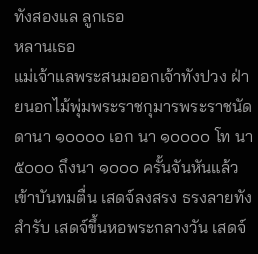ทังสองแล ลูกเธอ
หลานเธอ
แม่เจ้าแลพระสนมออกเจ้าทังปวง ฝ่ายนอกไม้พุ่มพระราชกุมารพระราชนัดดานา ๑๐๐๐๐ เอก นา ๑๐๐๐๐ โท นา ๕๐๐๐ ถึงนา ๑๐๐๐ ครั้นจันหันแล้วเข้าบันทมตื่น เสดจ์ลงสรง ธรงลายทังสำรับ เสดจ์ขึ้นหอพระกลางวัน เสดจ์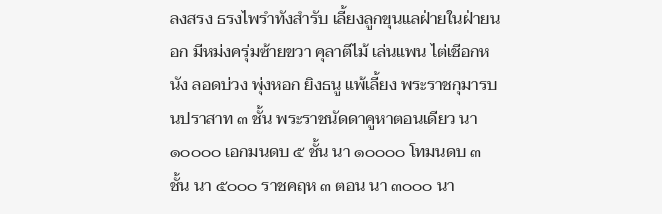ลงสรง ธรงไพรำทังสำรับ เลี้ยงลูกขุนแลฝ่ายในฝ่ายนอก มีหม่งครุ่มซ้ายขวา คุลาตีไม้ เล่นแพน ไต่เชีอกหนัง ลอดบ่วง พุ่งหอก ยิงธนู แพ้เลี้ยง พระราชกุมารบนปราสาท ๓ ชั้น พระราชนัดดาคูหาตอนเดียว นา ๑๐๐๐๐ เอกมนดบ ๕ ชั้น นา ๑๐๐๐๐ โทมนดบ ๓ ชั้น นา ๕๐๐๐ ราชคฤห ๓ ตอน นา ๓๐๐๐ นา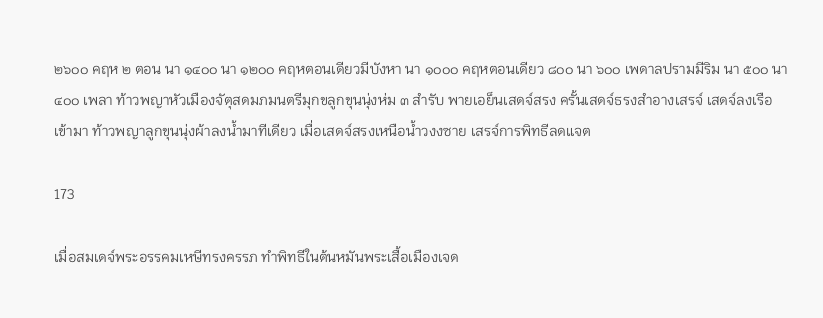๒๖๐๐ คฤห ๒ ตอน นา ๑๔๐๐ นา ๑๒๐๐ คฤหตอนเดียวมีบังหา นา ๑๐๐๐ คฤหตอนเดียว ๘๐๐ นา ๖๐๐ เพดาลปรามมีริม นา ๕๐๐ นา ๔๐๐ เพลา ท้าวพญาหัวเมืองจัตุสดมภมนตรีมุกขลูกขุนนุ่งห่ม ๓ สำรับ พายเอย็นเสดจ์สรง ครั้นเสดจ์ธรงสำอางเสรจ์ เสดจ์ลงเรือเข้ามา ท้าวพญาลูกขุนนุ่งผ้าลงน้ำมาทีเดียว เมื่อเสดจ์สรงเหนือน้ำวงงซาย เสรจ์การพิทธีลดแจต

173

เมื่อสมเดจ์พระอรรคมเหษีทรงครรภ ทำพิทธีในต้นหมันพระเสื้อเมืองเจด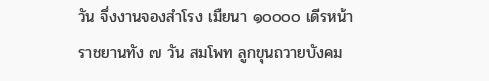วัน จึ่งงานจองสำโรง เมืยนา ๑๐๐๐๐ เดีรหน้าราชยานทัง ๗ วัน สมโพท ลูกขุนถวายบังคม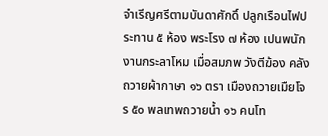จำเรีญศรีตามบันดาศักดิ์ ปลูกเรือนไฟประทาน ๕ ห้อง พระโรง ๗ ห้อง เปนพนักงานกระลาโหม เมื่อสมภพ วังตีฆ้อง คลังถวายผ้ากาษา ๑๖ ตรา เมืองถวายเมืยโจร ๕๐ พลเทพถวายน้ำ ๑๖ คนโท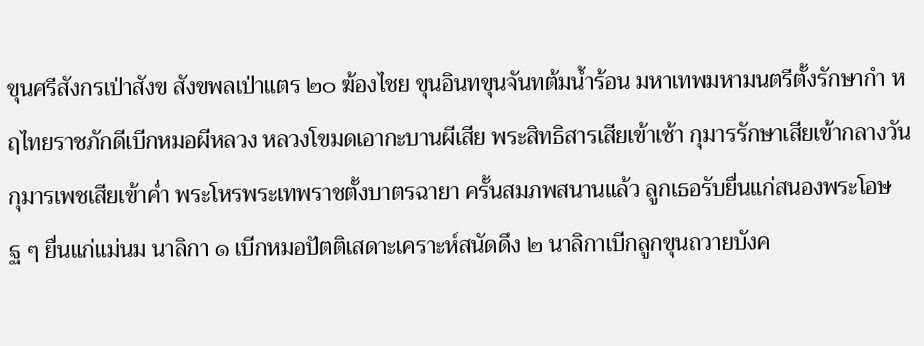ขุนศรีสังกรเป่าสังข สังขพลเป่าแตร ๒๐ ฆ้องไชย ขุนอินทขุนจันทต้มน้ำร้อน มหาเทพมหามนตรีตั้งรักษากำ หฤไทยราชภักดีเบีกหมอผีหลวง หลวงโขมดเอากะบานผีเสีย พระสิทธิสารเสียเข้าเช้า กุมารรักษาเสียเข้ากลางวัน กุมารเพชเสียเข้าค่ำ พระโหรพระเทพราชตั้งบาตรฉายา ครั้นสมภพสนานแล้ว ลูกเธอรับยื่นแก่สนองพระโอษฐ ๆ ยื่นแก่แม่นม นาลิกา ๑ เบีกหมอปัตติเสดาะเคราะห์สนัดดึง ๒ นาลิกาเบีกลูกขุนถวายบังค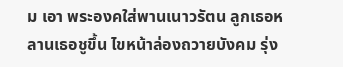ม เอา พระองคใส่พานเนาวรัตน ลูกเธอหลานเธอชูขึ้น ไขหน้าล่องถวายบังคม รุ่ง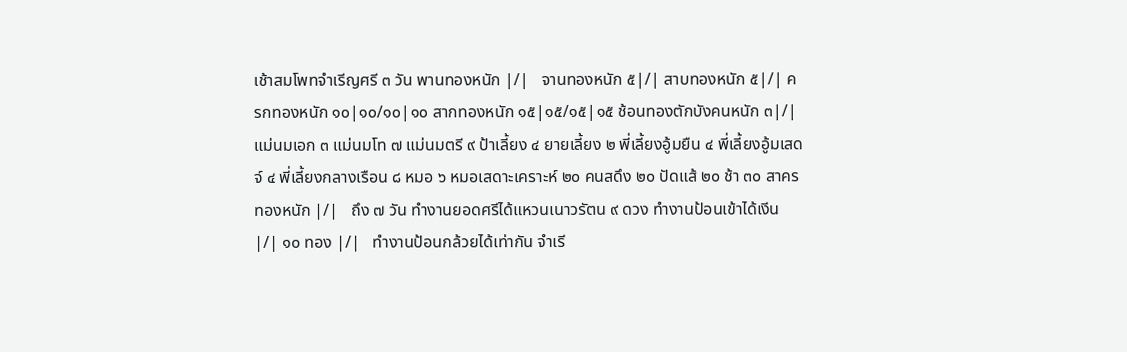เช้าสมโพทจำเรีญศรี ๓ วัน พานทองหนัก |/|   จานทองหนัก ๕|/| สาบทองหนัก ๕|/| ครกทองหนัก ๑๐|๑๐/๑๐|๑๐ สากทองหนัก ๑๕|๑๕/๑๕|๑๕ ช้อนทองตักบังคนหนัก ๓|/| แม่นมเอก ๓ แม่นมโท ๗ แม่นมตรี ๙ ป้าเลี้ยง ๔ ยายเลี้ยง ๒ พี่เลี้ยงอู้มยืน ๔ พี่เลี้ยงอู้มเสดจ์ ๔ พี่เลี้ยงกลางเรือน ๘ หมอ ๖ หมอเสดาะเคราะห์ ๒๐ คนสดึง ๒๐ ปัดแส้ ๒๐ ช้า ๓๐ สาครทองหนัก |/|   ถึง ๗ วัน ทำงานยอดศรีได้แหวนเนาวรัตน ๙ ดวง ทำงานป้อนเข้าได้เงีน |/| ๑๐ ทอง |/|   ทำงานป้อนกล้วยได้เท่ากัน จำเรี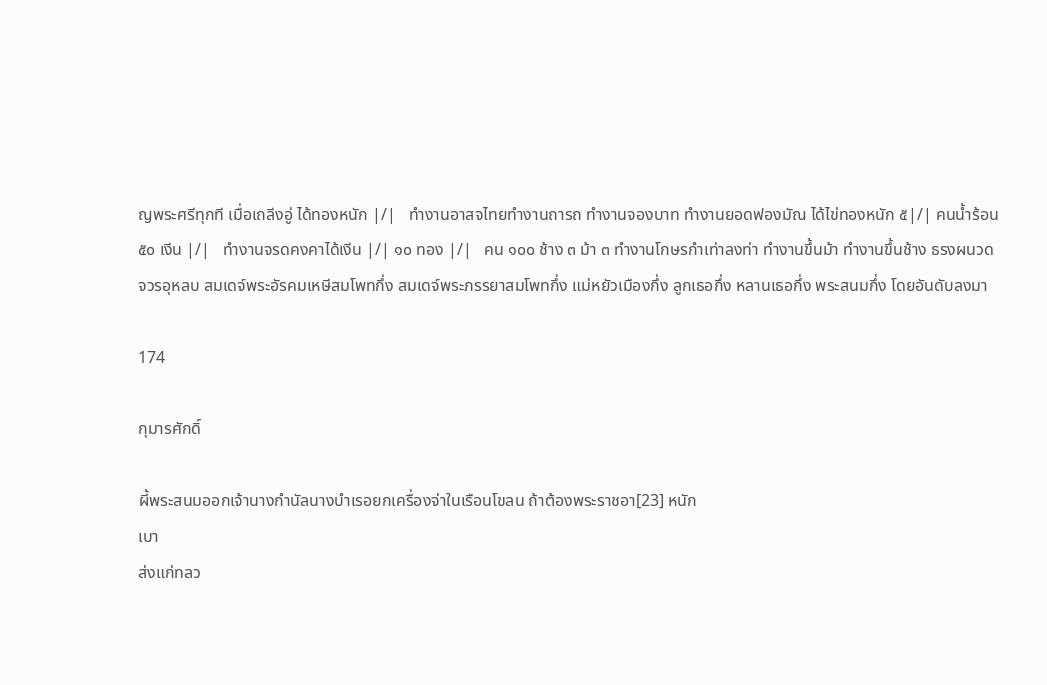ญพระศรีทุกที เมื่อเถลีงอู่ ได้ทองหนัก |/|   ทำงานอาสจไทยทำงานถารถ ทำงานจองบาท ทำงานยอดฟองมัณ ได้ไข่ทองหนัก ๕|/| คนน้ำร้อน ๕๐ เงีน |/|   ทำงานจรดคงคาได้เงีน |/| ๑๐ ทอง |/|   คน ๑๐๐ ช้าง ๓ ม้า ๓ ทำงานโกษรกำเท่าลงท่า ทำงานขึ้นม้า ทำงานขึ้นช้าง ธรงผนวด จวรอุหลบ สมเดจ์พระอัรคมเหษีสมโพทกึ่ง สมเดจ์พระภรรยาสมโพทกึ่ง แม่หยัวเมืองกึ่ง ลูกเธอกึ่ง หลานเธอกึ่ง พระสนมกึ่ง โดยอันดับลงมา

174

กุมารศักดิ์

ผี้พระสนมออกเจ้านางกำนัลนางบำเรอยกเครื่องจ่าในเรือนโขลน ถ้าต้องพระราชอา[23] หนัก
เบา
ส่งแก่ทลว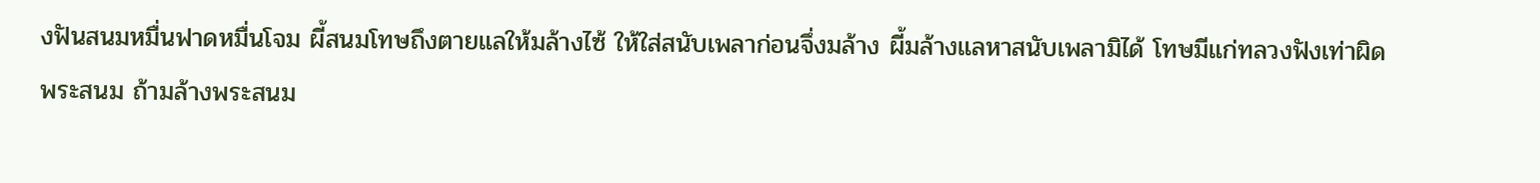งฟันสนมหมื่นฟาดหมื่นโจม ผี้สนมโทษถึงตายแลให้มล้างไซ้ ให้ใส่สนับเพลาก่อนจึ่งมล้าง ผี้มล้างแลหาสนับเพลามิได้ โทษมีแก่ทลวงฟังเท่าผิดพระสนม ถ้ามล้างพระสนม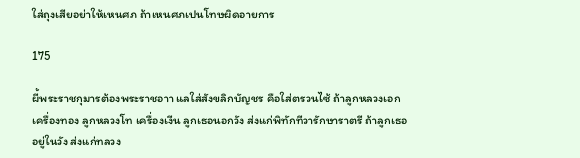ใส่ถุงเสียอย่าให้เหนศภ ถ้าเหนศภเปนโทษผิดอายการ

175

ผี้พระราชกุมารต้องพระราชอาา แลใส่สังขลิกบัญชร คือใส่ตรวนไซ้ ถ้าลูกหลวงเอก เครื่องทอง ลูกหลวงโท เครื่องเงีน ลูกเธอนอกวัง ส่งแก่พิทักทีวารักษาราตรี ถ้าลูกเธออยู่ในวัง ส่งแก่ทลวง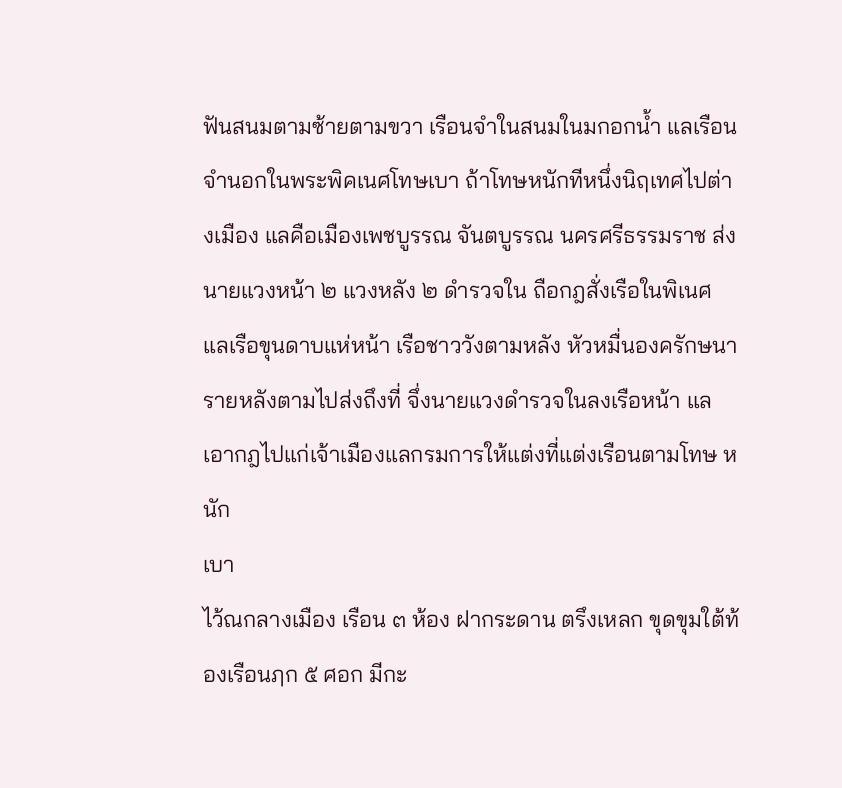ฟันสนมตามซ้ายตามขวา เรือนจำในสนมในมกอกน้ำ แลเรือนจำนอกในพระพิคเนศโทษเบา ถ้าโทษหนักทีหนึ่งนิฤเทศไปต่างเมือง แลคือเมืองเพชบูรรณ จันตบูรรณ นครศรีธรรมราช ส่งนายแวงหน้า ๒ แวงหลัง ๒ ดำรวจใน ถือกฎสั่งเรือในพิเนศ แลเรือขุนดาบแห่หน้า เรือชาววังตามหลัง หัวหมื่นองครักษนารายหลังตามไปส่งถึงที่ จึ่งนายแวงดำรวจในลงเรือหน้า แลเอากฎไปแก่เจ้าเมืองแลกรมการให้แต่งที่แต่งเรือนตามโทษ หนัก
เบา
ไว้ณกลางเมือง เรือน ๓ ห้อง ฝากระดาน ตรึงเหลก ขุดขุมใต้ท้องเรือนฦก ๕ ศอก มีกะ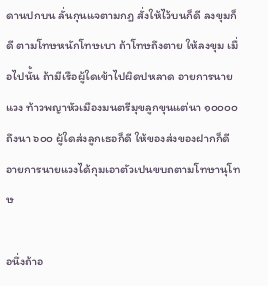ดานปกบน ลั่นกุนแจตามกฎ สั่งให้ไว้บนก็ดี ลงขุมก็ดี ตามโทษหนักโทษเบา ถ้าโทษถึงตาย ให้ลงขุม เมื่อไปนั้น ถ้ามีเรือผู้ใดเข้าไปผิดปหลาด อายการนายแวง ท้าวพญาหัวเมืองมนตรีมุขลูกขุนแต่นา ๑๐๐๐๐ ถึงนา ๖๐๐ ผู้ใดส่งลูกเธอก็ดี ให้ของส่งของฝากก็ดี อายการนายแวงได้กุมเอาตัวเปนขบถตามโทษานุโทษ

อนึ่งถ้าอ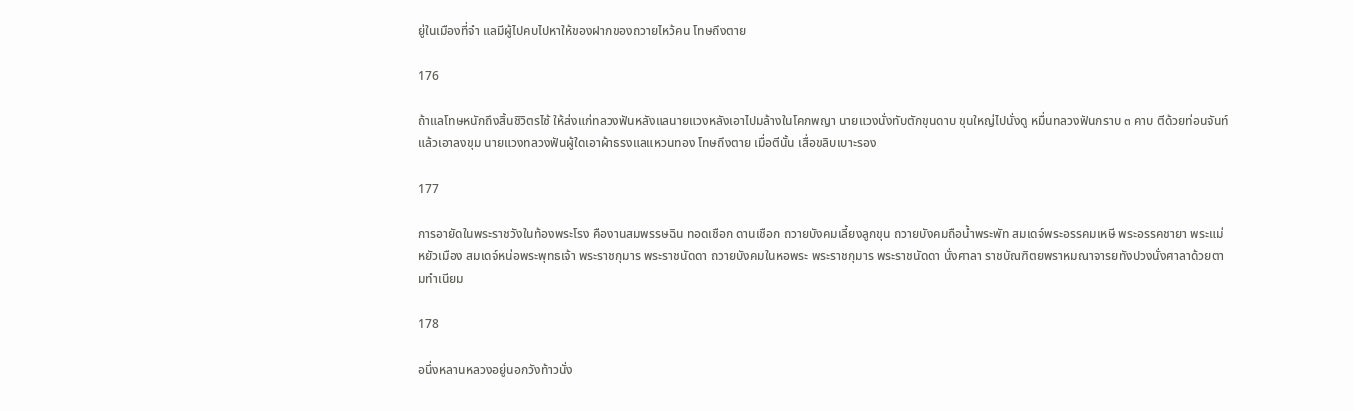ยู่ในเมืองที่จำ แลมีผู้ไปคบไปหาให้ของฝากของถวายไหว้คน โทษถึงตาย

176

ถ้าแลโทษหนักถึงสิ้นชิวิตรไซ้ ให้ส่งแก่ทลวงฟันหลังแลนายแวงหลังเอาไปมล้างในโคกพญา นายแวงนั่งทับตักขุนดาบ ขุนใหญ่ไปนั่งดู หมื่นทลวงฟันกราบ ๓ คาบ ตีด้วยท่อนจันท์ แล้วเอาลงขุม นายแวงทลวงฟันผู้ใดเอาผ้าธรงแลแหวนทอง โทษถึงตาย เมื่อตีนั้น เสื่อขลิบเบาะรอง

177

การอายัดในพระราชวังในท้องพระโรง คืองานสมพรรษฉิน ทอดเชือก ดานเชือก ถวายบังคมเลี้ยงลูกขุน ถวายบังคมถือน้ำพระพัท สมเดจ์พระอรรคมเหษี พระอรรคชายา พระแม่หยัวเมือง สมเดจ์หน่อพระพุทธเจ้า พระราชกุมาร พระราชนัดดา ถวายบังคมในหอพระ พระราชกุมาร พระราชนัดดา นั่งศาลา ราชบัณฑิตยพราหมณาจารยทังปวงนั่งศาลาด้วยตามทำเนียม

178

อนึ่งหลานหลวงอยู่นอกวังท้าวนั่ง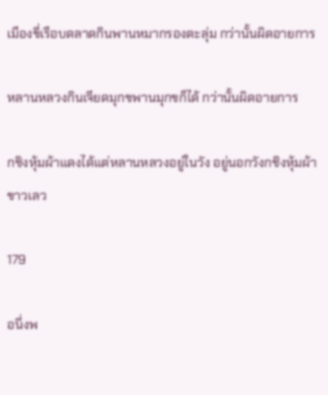เมืองขี่เรือบดลาดกินพานหมากรองตะลุ่ม กว่านั้นผิดอายการ

หลานหลวงกินเจียดมุกขพานมุกขก็ได้ กว่านั้นผิดอายการ

กชิงหุ้มผ้าแดงได้แต่หลานหลวงอยู่ในวัง อยู่นอกวังกชิงหุ้มผ้าขาวเลว

179

อนึ่งพ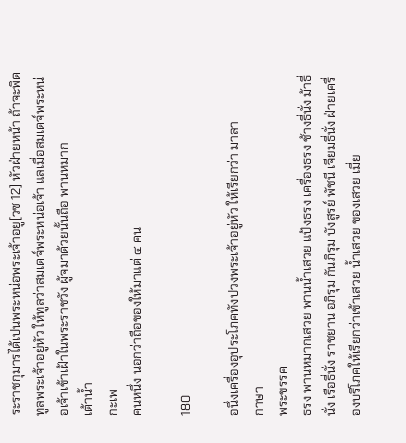ระราชกุมารได้เปนพระหน่อพระเจ้าอยู[วซ 12] หัวฝ่ายหน้า ถ้าจะพิดทูลพระเจ้าอยู่หัว ให้ทูลว่าสมเดจ์พระหน่อเจ้า แลเมื่อสมเดจ์พระหน่อเจ้าเข้าเฝ้าในพระราชวัง ผู้จมาด้วยนั้นถือ พานหมาก
เต้าน้ำ
กะเพ
คนหนึ่ง นอกว่าถือของให้มาแต่ ๔ คน

180

อนึ่งเครื่องอุประโภคทังปวงพระเจ้าอยู่หัว ให้เรียกว่า มาลา
กาษา
พระขรรค
ธรง พานหมากเสวย พานน้ำเสวย แป้งธรง เครื่องธรง ช้างธี่นั่ง ม้าธี่นั่ง เรือธี่นั่ง ราชยาน อภิรุม กันภิรุม บังสูรย์ พัชนี เจียมธี่นั่ง ฝ่ายเครื่องบริโภคให้เรียกว่าเข้าเสวย น้ำเสวย ของเสวย เมี่ย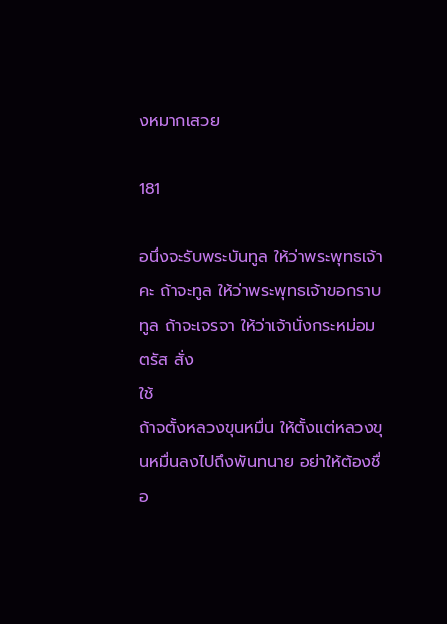งหมากเสวย

181

อนึ่งจะรับพระบันทูล ให้ว่าพระพุทธเจ้าคะ ถ้าจะทูล ให้ว่าพระพุทธเจ้าขอกราบทูล ถ้าจะเจรจา ให้ว่าเจ้านั่งกระหม่อมตรัส สั่ง
ใช้
ถ้าจตั้งหลวงขุนหมื่น ให้ตั้งแต่หลวงขุนหมื่นลงไปถึงพันทนาย อย่าให้ต้องชื่อ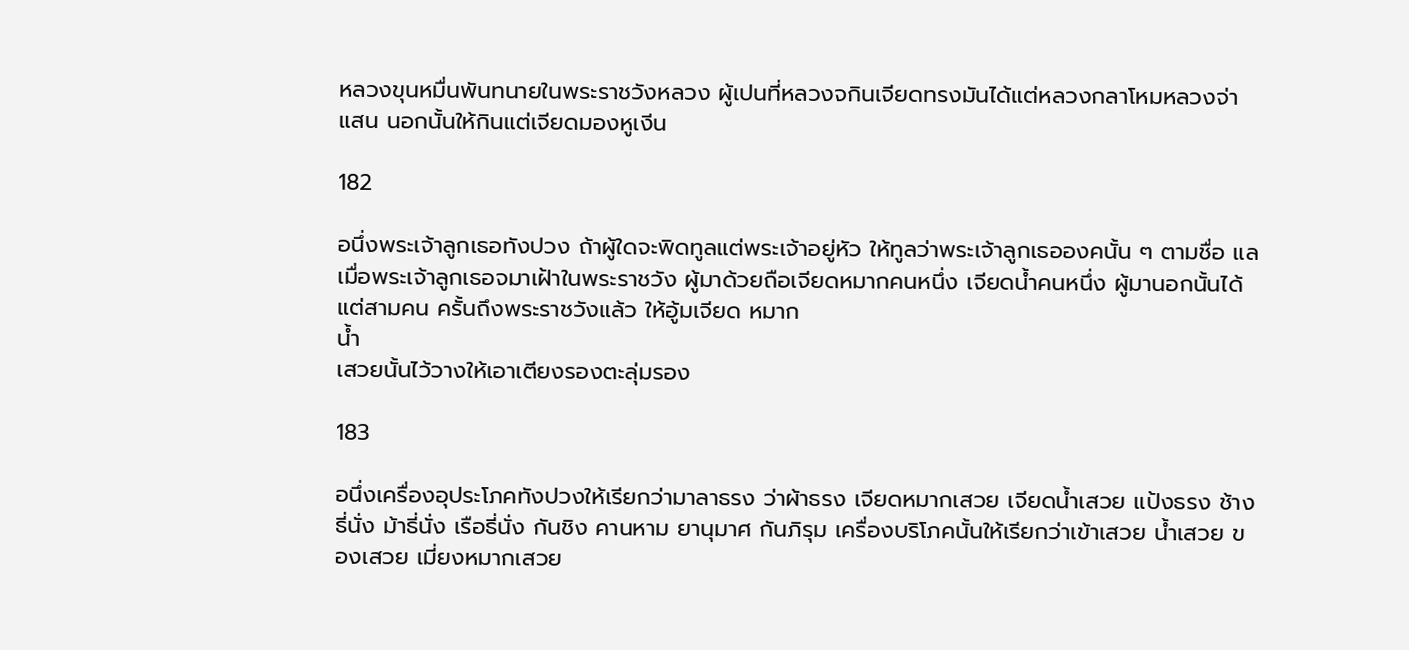หลวงขุนหมื่นพันทนายในพระราชวังหลวง ผู้เปนที่หลวงจกินเจียดทรงมันได้แต่หลวงกลาโหมหลวงจ่าแสน นอกนั้นให้กินแต่เจียดมองหูเงีน

182

อนึ่งพระเจ้าลูกเธอทังปวง ถ้าผู้ใดจะพิดทูลแต่พระเจ้าอยู่หัว ให้ทูลว่าพระเจ้าลูกเธอองคนั้น ๆ ตามชื่อ แลเมื่อพระเจ้าลูกเธอจมาเฝ้าในพระราชวัง ผู้มาด้วยถือเจียดหมากคนหนึ่ง เจียดน้ำคนหนึ่ง ผู้มานอกนั้นได้แต่สามคน ครั้นถึงพระราชวังแล้ว ให้อู้มเจียด หมาก
น้ำ
เสวยนั้นไว้วางให้เอาเตียงรองตะลุ่มรอง

183

อนึ่งเครื่องอุประโภคทังปวงให้เรียกว่ามาลาธรง ว่าผ้าธรง เจียดหมากเสวย เจียดน้ำเสวย แป้งธรง ช้างธี่นั่ง ม้าธี่นั่ง เรือธี่นั่ง กันชิง คานหาม ยานุมาศ กันภิรุม เครื่องบริโภคนั้นให้เรียกว่าเข้าเสวย น้ำเสวย ของเสวย เมี่ยงหมากเสวย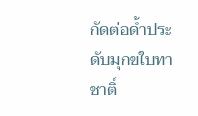กัดต่อด้ำประดับมุกขใบทาชาติ์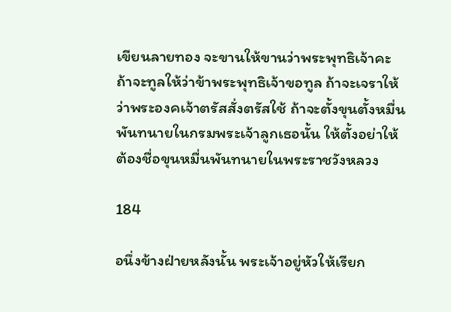เขียนลายทอง จะขานให้ขานว่าพระพุทธิเจ้าคะ ถ้าจะทูลให้ว่าข้าพระพุทธิเจ้าขอทูล ถ้าจะเจราให้ว่าพระองคเจ้าตรัสสั่งตรัสใช้ ถ้าจะตั้งขุนตั้งหมื่นพันทนายในกรมพระเจ้าลูกเธอนั้น ให้ตั้งอย่าให้ต้องชื่อขุนหมื่นพันทนายในพระราชวังหลวง

184

อนึ่งข้างฝ่ายหลังนั้น พระเจ้าอยู่หัวให้เรียก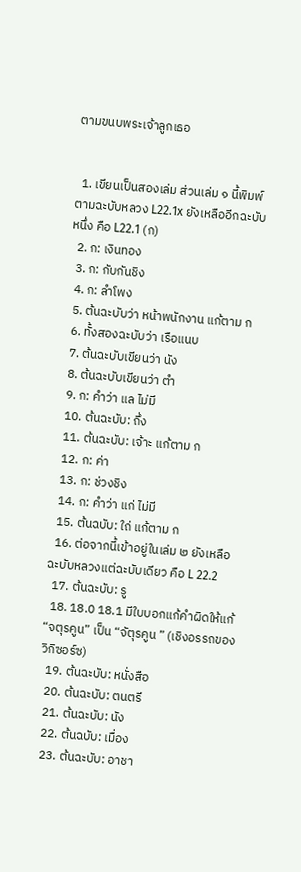ตามขนบพระเจ้าลูกเธอ


  1. เขียนเป็นสองเล่ม ส่วนเล่ม ๑ นี้พิมพ์ตามฉะบับหลวง L22.1x ยังเหลืออีกฉะบับหนึ่ง คือ L22.1 (ก)
  2. ก: เงินทอง
  3. ก: กับกันชิง
  4. ก: ลำโพง
  5. ต้นฉะบับว่า หน้าพนักงาน แก้ตาม ก
  6. ทั้งสองฉะบับว่า เรือแนบ
  7. ต้นฉะบับเขียนว่า นัง
  8. ต้นฉะบับเขียนว่า ตำ
  9. ก: คำว่า แล ไม่มี
  10. ต้นฉะบับ: ถึ่ง
  11. ต้นฉะบับ: เจ้าะ แก้ตาม ก
  12. ก: ค่า
  13. ก: ช่วงชิง
  14. ก: คำว่า แก่ ไม่มี
  15. ต้นฉบับ: ใถ่ แก้ตาม ก
  16. ต่อจากนี้เข้าอยู่ในเล่ม ๒ ยังเหลือฉะบับหลวงแต่ฉะบับเดียว คือ L 22.2
  17. ต้นฉะบับ: รู
  18. 18.0 18.1 มีใบบอกแก้คำผิดให้แก้ “จตุรคูน” เป็น “จัตุรคูน ” (เชิงอรรถของวิกิซอร์ซ)
  19. ต้นฉะบับ: หนั่งสือ
  20. ต้นฉะบับ: ตนตรี
  21. ต้นฉะบับ: นัง
  22. ต้นฉบับ: เมื่อง
  23. ต้นฉะบับ: อาชา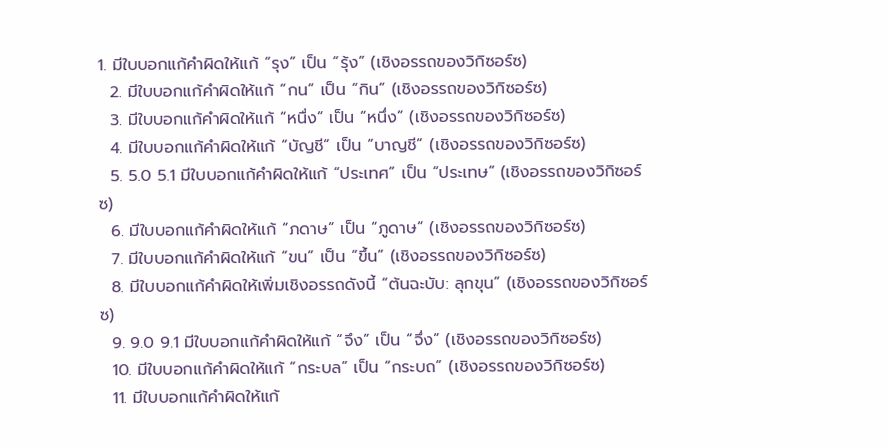1. มีใบบอกแก้คำผิดให้แก้ “รุง” เป็น “รุ้ง” (เชิงอรรถของวิกิซอร์ซ)
  2. มีใบบอกแก้คำผิดให้แก้ “กน” เป็น “กิน” (เชิงอรรถของวิกิซอร์ซ)
  3. มีใบบอกแก้คำผิดให้แก้ “หนื่ง” เป็น “หนึ่ง” (เชิงอรรถของวิกิซอร์ซ)
  4. มีใบบอกแก้คำผิดให้แก้ “บัญชี” เป็น “บาญชี” (เชิงอรรถของวิกิซอร์ซ)
  5. 5.0 5.1 มีใบบอกแก้คำผิดให้แก้ “ประเทศ” เป็น “ประเทษ” (เชิงอรรถของวิกิซอร์ซ)
  6. มีใบบอกแก้คำผิดให้แก้ “ภดาษ” เป็น “ภูดาษ” (เชิงอรรถของวิกิซอร์ซ)
  7. มีใบบอกแก้คำผิดให้แก้ “ขน” เป็น “ขึ้น” (เชิงอรรถของวิกิซอร์ซ)
  8. มีใบบอกแก้คำผิดให้เพิ่มเชิงอรรถดังนี้ “ต้นฉะบับ: ลุกขุน” (เชิงอรรถของวิกิซอร์ซ)
  9. 9.0 9.1 มีใบบอกแก้คำผิดให้แก้ “จึง” เป็น “จึ่ง” (เชิงอรรถของวิกิซอร์ซ)
  10. มีใบบอกแก้คำผิดให้แก้ “กระบล” เป็น “กระบถ” (เชิงอรรถของวิกิซอร์ซ)
  11. มีใบบอกแก้คำผิดให้แก้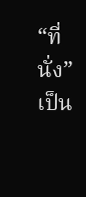“ที่นั่ง” เป็น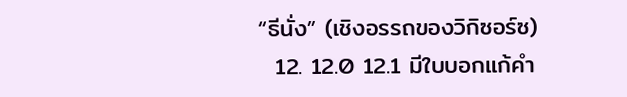“ธีนั่ง” (เชิงอรรถของวิกิซอร์ซ)
  12. 12.0 12.1 มีใบบอกแก้คำ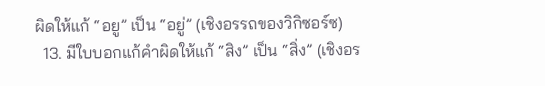ผิดให้แก้ “อยู” เป็น “อยู่” (เชิงอรรถของวิกิซอร์ซ)
  13. มีใบบอกแก้คำผิดให้แก้ “สิง” เป็น “สิ่ง” (เชิงอร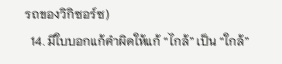รถของวิกิซอร์ซ)
  14. มีใบบอกแก้คำผิดให้แก้ “ไกล้” เป็น “ใกล้”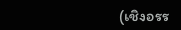(เชิงอรร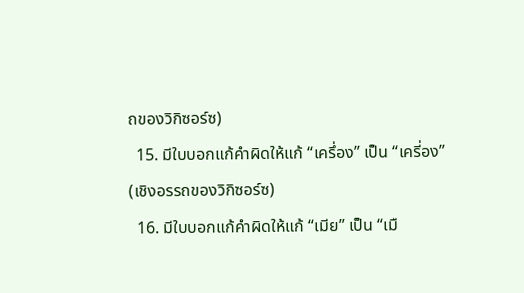ถของวิกิซอร์ซ)
  15. มีใบบอกแก้คำผิดให้แก้ “เครึ่อง” เป็น “เครี่อง” (เชิงอรรถของวิกิซอร์ซ)
  16. มีใบบอกแก้คำผิดให้แก้ “เมีย” เป็น “เมื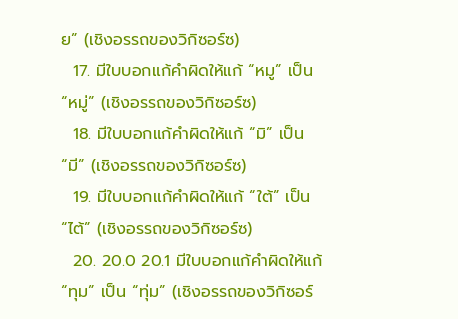ย” (เชิงอรรถของวิกิซอร์ซ)
  17. มีใบบอกแก้คำผิดให้แก้ “หมู” เป็น “หมู่” (เชิงอรรถของวิกิซอร์ซ)
  18. มีใบบอกแก้คำผิดให้แก้ “มิ” เป็น “มี” (เชิงอรรถของวิกิซอร์ซ)
  19. มีใบบอกแก้คำผิดให้แก้ “ใต้” เป็น “ไต้” (เชิงอรรถของวิกิซอร์ซ)
  20. 20.0 20.1 มีใบบอกแก้คำผิดให้แก้ “ทุม” เป็น “ทุ่ม” (เชิงอรรถของวิกิซอร์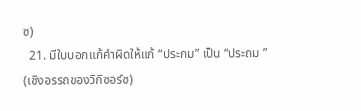ซ)
  21. มีใบบอกแก้คำผิดให้แก้ “ประกม” เป็น “ประถม ” (เชิงอรรถของวิกิซอร์ซ)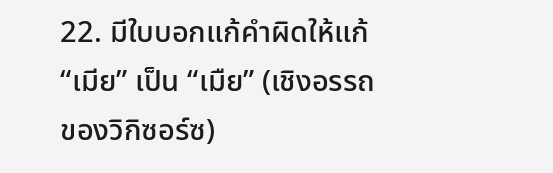22. มีใบบอกแก้คำผิดให้แก้ “เมีย” เป็น “เมืย” (เชิงอรรถของวิกิซอร์ซ)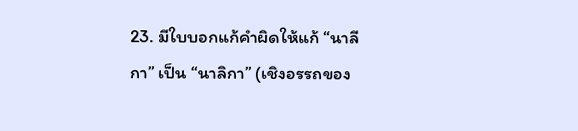23. มีใบบอกแก้คำผิดให้แก้ “นาลีกา” เป็น “นาลิกา” (เชิงอรรถของ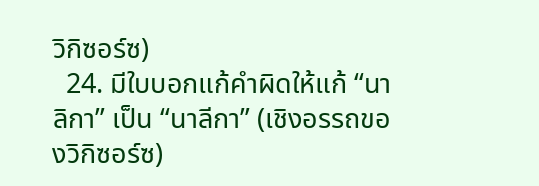วิกิซอร์ซ)
  24. มีใบบอกแก้คำผิดให้แก้ “นาลิกา” เป็น “นาลีกา” (เชิงอรรถของวิกิซอร์ซ)